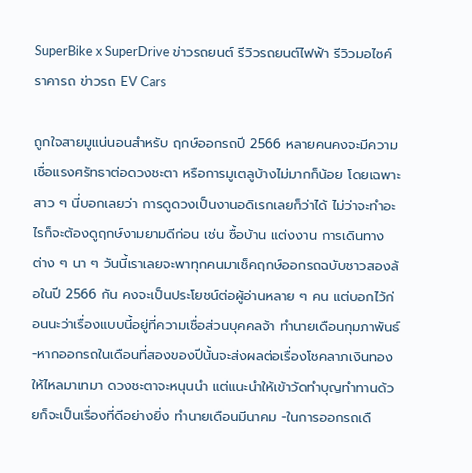SuperBike x SuperDrive ข่าวรถยนต์ รีวิวรถยนต์ไฟฟ้า รีวิวมอไซค์ ราคารถ ข่าวรถ EV Cars

ถูกใจสายมูแน่นอนสำหรับ ฤกษ์ออกรถปี 2566 หลายคนคงจะมีความเชื่อแรงศรัทธาต่อดวงชะตา หรือการมูเตลูบ้างไม่มากก็น้อย โดยเฉพาะสาว ๆ นี่บอกเลยว่า การดูดวงเป็นงานอดิเรกเลยก็ว่าได้ ไม่ว่าจะทำอะไรก็จะต้องดูฤกษ์งามยามดีก่อน เช่น ซื้อบ้าน แต่งงาน การเดินทาง ต่าง ๆ นา ๆ วันนี้เราเลยจะพาทุกคนมาเช็คฤกษ์ออกรถฉบับชาวสองล้อในปี 2566 กัน คงจะเป็นประโยชน์ต่อผู้อ่านหลาย ๆ คน แต่บอกไว้ก่อนนะว่าเรื่องแบบนี้อยู่ที่ความเชื่อส่วนบุคคลจ้า ทำนายเดือนกุมภาพันธ์ -หากออกรถในเดือนที่สองของปีนั้นจะส่งผลต่อเรื่องโชคลาภเงินทองให้ไหลมาเทมา ดวงชะตาจะหนุนนำ แต่แนะนำให้เข้าวัดทำบุญทำทานด้วยก็จะเป็นเรื่องที่ดีอย่างยิ่ง ทำนายเดือนมีนาคม -ในการออกรถเดื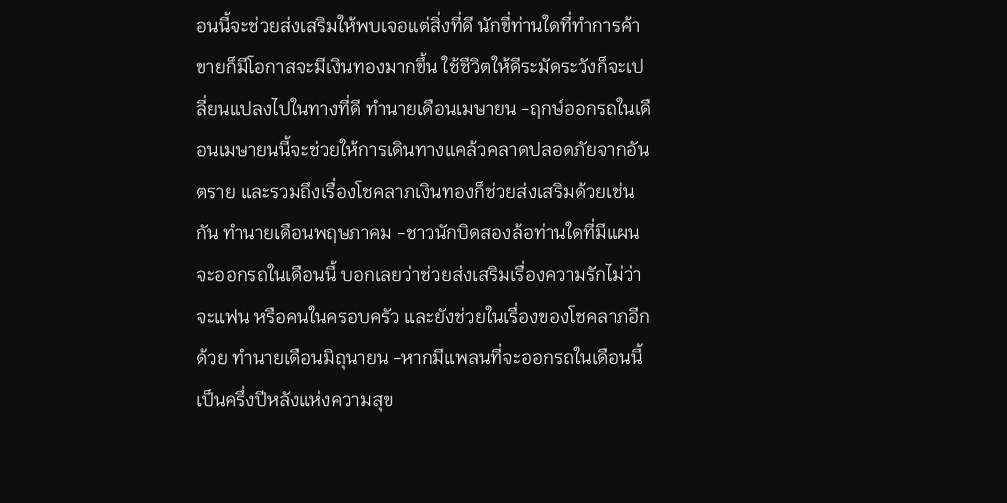อนนี้จะช่วยส่งเสริมให้พบเจอแต่สิ่งที่ดี นักขี่ท่านใดที่ทำการค้าขายก็มีโอกาสจะมีเงินทองมากขึ้น ใช้ชีวิตให้ดีระมัดระวังก็จะเปลี่ยนแปลงไปในทางที่ดี ทำนายเดือนเมษายน -ฤกษ์ออกรถในเดือนเมษายนนี้จะช่วยให้การเดินทางแคล้วคลาดปลอดภัยจากอันตราย และรวมถึงเรื่องโชคลาภเงินทองก็ช่วยส่งเสริมด้วยเช่นกัน ทำนายเดือนพฤษภาคม -ชาวนักบิดสองล้อท่านใดที่มีแผนจะออกรถในเดือนนี้ บอกเลยว่าช่วยส่งเสริมเรื่องความรักไม่ว่าจะแฟน หรือคนในครอบครัว และยังช่วยในเรื่องของโชคลาภอีกด้วย ทำนายเดือนมิถุนายน -หากมีแพลนที่จะออกรถในเดือนนี้เป็นครึ่งปีหลังแห่งความสุข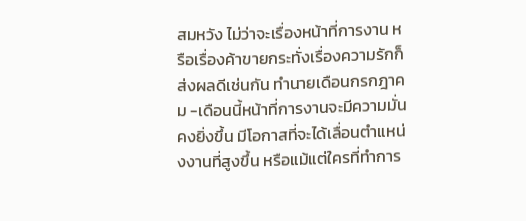สมหวัง ไม่ว่าจะเรื่องหน้าที่การงาน หรือเรื่องค้าขายกระทั่งเรื่องความรักก็ส่งผลดีเช่นกัน ทำนายเดือนกรกฎาคม -เดือนนี้หน้าที่การงานจะมีความมั่นคงยิ่งขึ้น มีโอกาสที่จะได้เลื่อนตำแหน่งงานที่สูงขึ้น หรือแม้แต่ใครที่ทำการ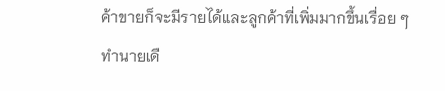ค้าขายก็จะมีรายได้และลูกค้าที่เพิ่มมากขึ้นเรื่อย ๆ ทำนายเดื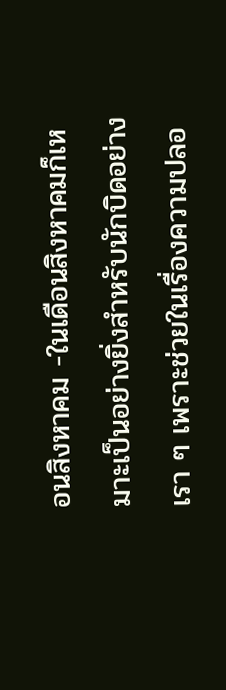อนสิงหาคม -ในเดือนสิงหาคมก็เหมาะเป็นอย่างยิ่งสำหรับนักบิดอย่างเรา ๆ เพราะช่วยในเรื่องความปลอ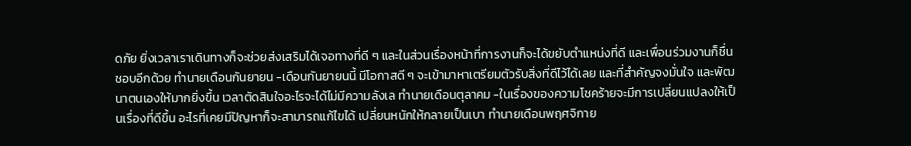ดภัย ยิ่งเวลาเราเดินทางก็จะช่วยส่งเสริมได้เจอทางที่ดี ๆ และในส่วนเรื่องหน้าที่การงานก็จะได้ขยับตำแหน่งที่ดี และเพื่อนร่วมงานก็ชื่นชอบอีกด้วย ทำนายเดือนกันยายน -เดือนกันยายนนี้ มีโอกาสดี ๆ จะเข้ามาหาเตรียมตัวรับสิ่งที่ดีไว้ได้เลย และที่สำคัญจงมั่นใจ และพัฒนาตนเองให้มากยิ่งขึ้น เวลาตัดสินใจอะไรจะได้ไม่มีความลังเล ทำนายเดือนตุลาคม -ในเรื่องของความโชคร้ายจะมีการเปลี่ยนแปลงให้เป็นเรื่องที่ดีขึ้น อะไรที่เคยมีปัญหาก็จะสามารถแก้ไขได้ เปลี่ยนหนักให้กลายเป็นเบา ทำนายเดือนพฤศจิกาย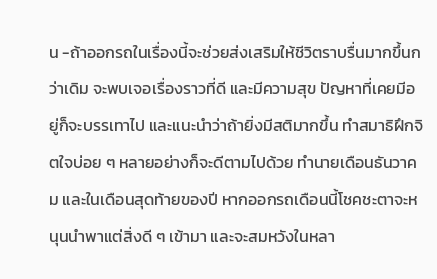น -ถ้าออกรถในเรื่องนี้จะช่วยส่งเสริมให้ชีวิตราบรื่นมากขึ้นกว่าเดิม จะพบเจอเรื่องราวที่ดี และมีความสุข ปัญหาที่เคยมีอยู่ก็จะบรรเทาไป และแนะนำว่าถ้ายิ่งมีสติมากขึ้น ทำสมาธิฝึกจิตใจบ่อย ๆ หลายอย่างก็จะดีตามไปด้วย ทำนายเดือนธันวาคม และในเดือนสุดท้ายของปี หากออกรถเดือนนี้โชคชะตาจะหนุนนำพาแต่สิ่งดี ๆ เข้ามา และจะสมหวังในหลา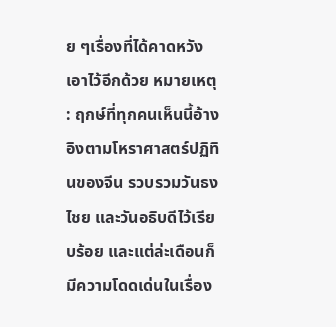ย ๆเรื่องที่ได้คาดหวังเอาไว้อีกด้วย หมายเหตุ : ฤกษ์ที่ทุกคนเห็นนี้อ้างอิงตามโหราศาสตร์ปฏิทินของจีน รวบรวมวันธงไชย และวันอธิบดีไว้เรียบร้อย และแต่ล่ะเดือนก็มีความโดดเด่นในเรื่อง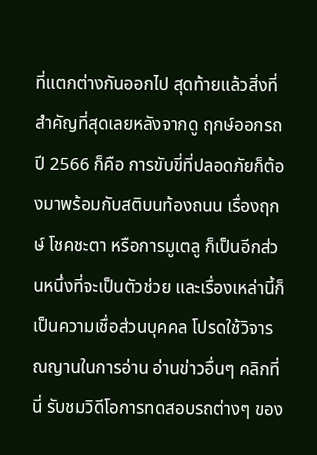ที่แตกต่างกันออกไป สุดท้ายแล้วสิ่งที่สำคัญที่สุดเลยหลังจากดู ฤกษ์ออกรถปี 2566 ก็คือ การขับขี่ที่ปลอดภัยก็ต้องมาพร้อมกับสติบนท้องถนน เรื่องฤกษ์ โชคชะตา หรือการมูเตลู ก็เป็นอีกส่วนหนึ่งที่จะเป็นตัวช่วย และเรื่องเหล่านี้ก็เป็นความเชื่อส่วนบุคคล โปรดใช้วิจารณญานในการอ่าน อ่านข่าวอื่นๆ คลิกที่นี่ รับชมวิดีโอการทดสอบรถต่างๆ ของ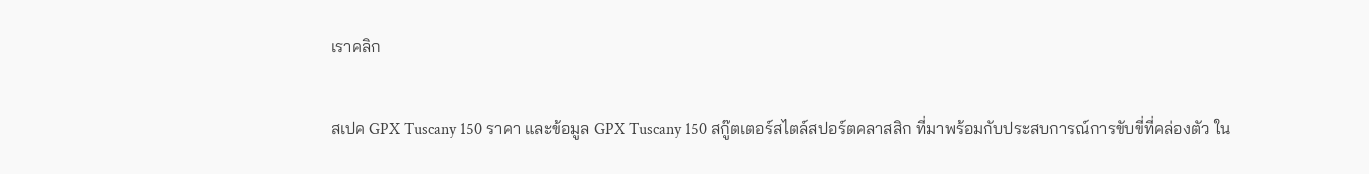เราคลิก

สเปค GPX Tuscany 150 ราคา และข้อมูล GPX Tuscany 150 สกู๊ตเตอร์สไตล์สปอร์ตคลาสสิก ที่มาพร้อมกับประสบการณ์การขับขี่ที่คล่องตัว ใน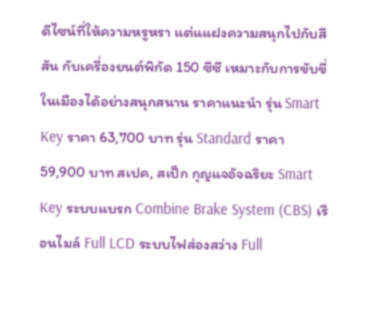ดีไซน์ที่ให้ความหรูหรา แต่แแฝงความสนุกไปกับสีสัน กับเครื่องยนต์พิกัด 150 ซีซี เหมาะกับการขับขี่ในเมืองได้อย่างสนุกสนาน ราคาแนะนำ รุ่น Smart Key ราคา 63,700 บาท รุ่น Standard ราคา 59,900 บาท สเปค, สเป็ก กุญแจอัจฉริยะ Smart Key ระบบแบรก Combine Brake System (CBS) เรือนไมล์ Full LCD ระบบไฟส่องสว่าง Full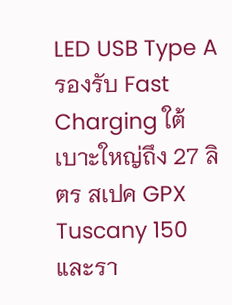LED USB Type A รองรับ Fast Charging ใต้เบาะใหญ่ถึง 27 ลิตร สเปค GPX Tuscany 150 และรา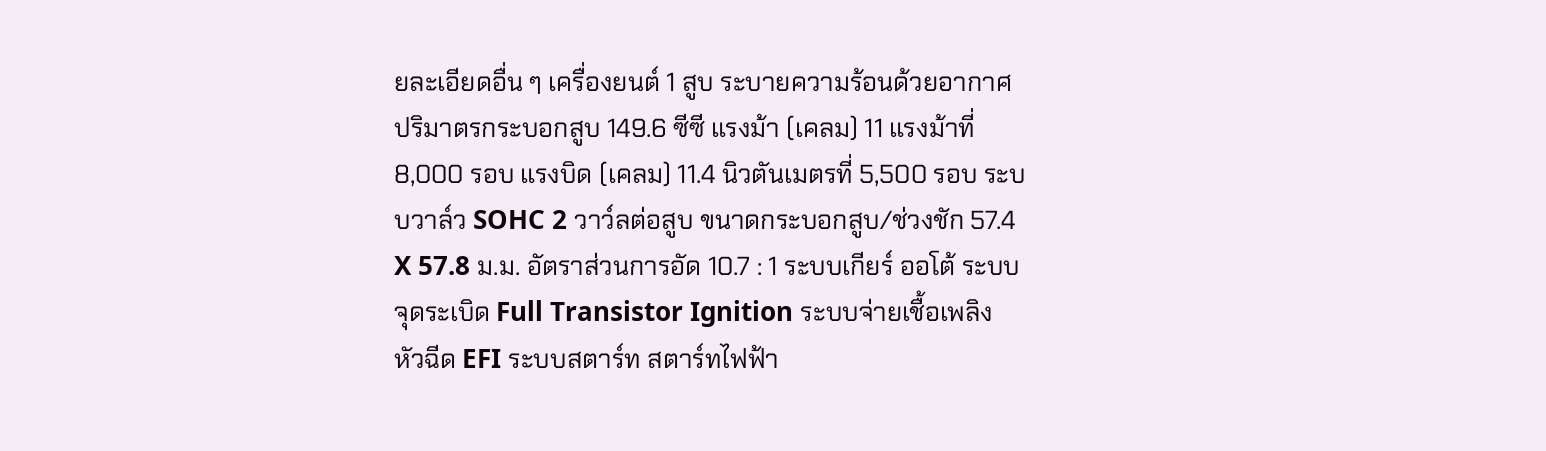ยละเอียดอื่น ๆ เครื่องยนต์ 1 สูบ ระบายความร้อนด้วยอากาศ ปริมาตรกระบอกสูบ 149.6 ซีซี แรงม้า (เคลม) 11 แรงม้าที่ 8,000 รอบ แรงบิด (เคลม) 11.4 นิวตันเมตรที่ 5,500 รอบ ระบบวาล์ว SOHC 2 วาว์ลต่อสูบ ขนาดกระบอกสูบ/ช่วงชัก 57.4 X 57.8 ม.ม. อัตราส่วนการอัด 10.7 : 1 ระบบเกียร์ ออโต้ ระบบจุดระเบิด Full Transistor Ignition ระบบจ่ายเชื้อเพลิง หัวฉีด EFI ระบบสตาร์ท สตาร์ทไฟฟ้า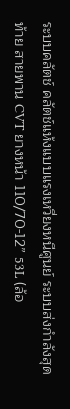ระบบคลัตช์ คลัตช์แห้งแบบแรงเหวี่ยงหนีศูนย์ ระบบส่งกำลังสุดท้าย สายพาน CVT ยางหน้า 110/70-12” 53L (ล้อ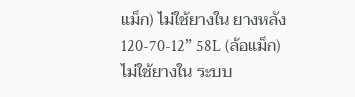แม็ก) ไม่ใช้ยางใน ยางหลัง 120-70-12” 58L (ล้อแม็ก) ไม่ใช้ยางใน ระบบ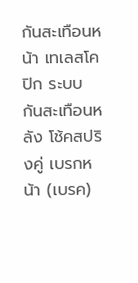กันสะเทือนหน้า เทเลสโคปิก ระบบกันสะเทือนหลัง โช้คสปริงคู่ เบรกหน้า (เบรค)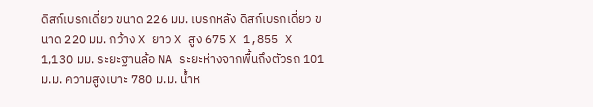ดิสก์เบรกเดี่ยว ขนาด 226 มม. เบรกหลัง ดิสก์เบรกเดี่ยว ขนาด 220 มม. กว้าง X ยาว X สูง 675 X 1,855 X 1,130 มม. ระยะฐานล้อ NA ระยะห่างจากพื้นถึงตัวรถ 101 ม.ม. ความสูงเบาะ 780 ม.ม. น้ำห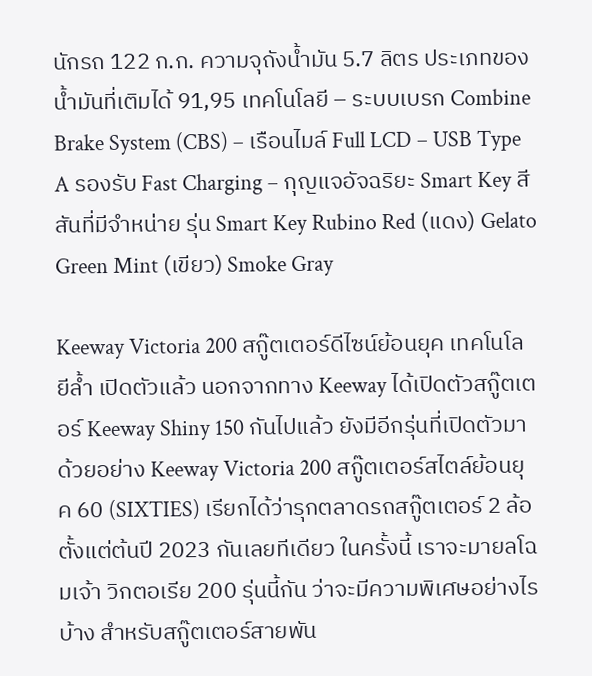นักรถ 122 ก.ก. ความจุถังน้ำมัน 5.7 ลิตร ประเภทของน้ำมันที่เติมได้ 91,95 เทคโนโลยี – ระบบเบรก Combine Brake System (CBS) – เรือนไมล์ Full LCD – USB Type A รองรับ Fast Charging – กุญแจอัจฉริยะ Smart Key สีสันที่มีจำหน่าย รุ่น Smart Key Rubino Red (แดง) Gelato Green Mint (เขียว) Smoke Gray

Keeway Victoria 200 สกู๊ตเตอร์ดีไซน์ย้อนยุค เทคโนโลยีล้ำ เปิดตัวแล้ว นอกจากทาง Keeway ได้เปิดตัวสกู๊ตเตอร์ Keeway Shiny 150 กันไปแล้ว ยังมีอีกรุ่นที่เปิดตัวมาด้วยอย่าง Keeway Victoria 200 สกู๊ตเตอร์สไตล์ย้อนยุค 60 (SIXTIES) เรียกได้ว่ารุกตลาดรถสกู๊ตเตอร์ 2 ล้อตั้งแต่ต้นปี 2023 กันเลยทีเดียว ในครั้งนี้ เราจะมายลโฉมเจ้า วิกตอเรีย 200 รุ่นนี้กัน ว่าจะมีความพิเศษอย่างไรบ้าง สำหรับสกู๊ตเตอร์สายพัน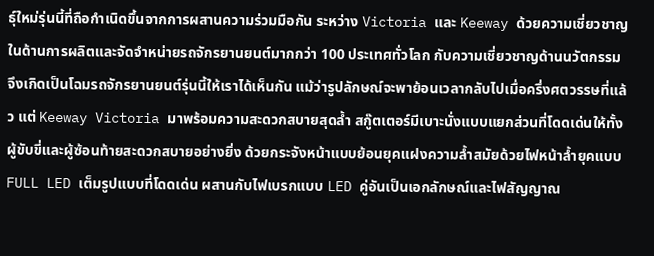ธุ์ใหม่รุ่นนี้ที่ถือกำเนิดขึ้นจากการผสานความร่วมมือกัน ระหว่าง Victoria และ Keeway ด้วยความเชี่ยวชาญในด้านการผลิตและจัดจำหน่ายรถจักรยานยนต์มากกว่า 100 ประเทศทั่วโลก กับความเชี่ยวชาญด้านนวัตกรรม จึงเกิดเป็นโฉมรถจักรยานยนต์รุ่นนี้ให้เราได้เห็นกัน แม้ว่ารูปลักษณ์จะพาย้อนเวลากลับไปเมื่อครึ่งศตวรรษที่แล้ว แต่ Keeway Victoria มาพร้อมความสะดวกสบายสุดล้ำ สกู๊ตเตอร์มีเบาะนั่งแบบแยกส่วนที่โดดเด่นให้ทั้งผู้ขับขี่และผู้ซ้อนท้ายสะดวกสบายอย่างยิ่ง ด้วยกระจังหน้าแบบย้อนยุคแฝงความล้ำสมัยด้วยไฟหน้าล้ำยุคแบบ FULL LED เต็มรูปแบบที่โดดเด่น ผสานกับไฟเบรกแบบ LED คู่อันเป็นเอกลักษณ์และไฟสัญญาณ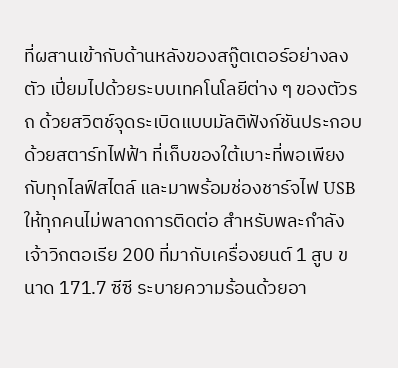ที่ผสานเข้ากับด้านหลังของสกู๊ตเตอร์อย่างลงตัว เปี่ยมไปด้วยระบบเทคโนโลยีต่าง ๆ ของตัวรถ ด้วยสวิตช์จุดระเบิดแบบมัลติฟังก์ชันประกอบด้วยสตาร์ทไฟฟ้า ที่เก็บของใต้เบาะที่พอเพียงกับทุกไลฟ์สไตล์ และมาพร้อมช่องชาร์จไฟ USB ให้ทุกคนไม่พลาดการติดต่อ สำหรับพละกำลังเจ้าวิกตอเรีย 200 ที่มากับเครื่องยนต์ 1 สูบ ขนาด 171.7 ซีซี ระบายความร้อนด้วยอา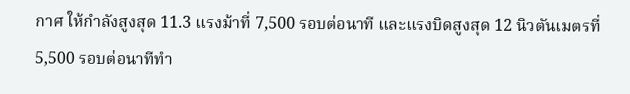กาศ ให้กำลังสูงสุด 11.3 แรงม้าที่ 7,500 รอบต่อนาที และแรงบิดสูงสุด 12 นิวตันเมตรที่ 5,500 รอบต่อนาทีทำ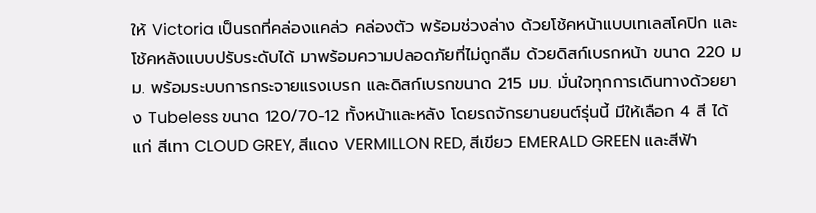ให้ Victoria เป็นรถที่คล่องแคล่ว คล่องตัว พร้อมช่วงล่าง ด้วยโช้คหน้าแบบเทเลสโคปิก และโช้คหลังแบบปรับระดับได้ มาพร้อมความปลอดภัยที่ไม่ถูกลืม ด้วยดิสก์เบรกหน้า ขนาด 220 มม. พร้อมระบบการกระจายแรงเบรก และดิสก์เบรกขนาด 215 มม. มั่นใจทุกการเดินทางด้วยยาง Tubeless ขนาด 120/70-12 ทั้งหน้าและหลัง โดยรถจักรยานยนต์รุ่นนี้ มีให้เลือก 4 สี ได้แก่ สีเทา CLOUD GREY, สีแดง VERMILLON RED, สีเขียว EMERALD GREEN และสีฟ้า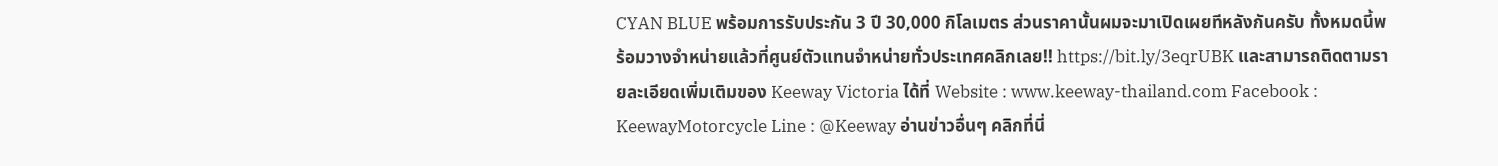CYAN BLUE พร้อมการรับประกัน 3 ปี 30,000 กิโลเมตร ส่วนราคานั้นผมจะมาเปิดเผยทีหลังกันครับ ทั้งหมดนี้พร้อมวางจำหน่ายแล้วที่ศูนย์ตัวแทนจำหน่ายทั่วประเทศคลิกเลย!! https://bit.ly/3eqrUBK และสามารถติดตามรายละเอียดเพิ่มเติมของ Keeway Victoria ได้ที่ Website : www.keeway-thailand.com Facebook : KeewayMotorcycle Line : @Keeway อ่านข่าวอื่นๆ คลิกที่นี่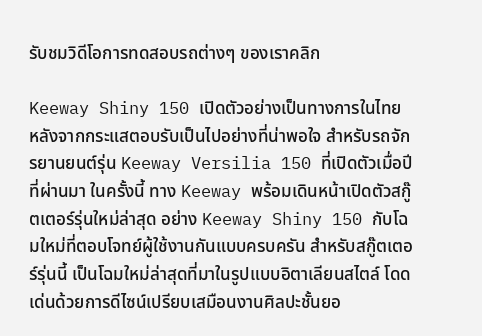รับชมวิดีโอการทดสอบรถต่างๆ ของเราคลิก

Keeway Shiny 150 เปิดตัวอย่างเป็นทางการในไทย หลังจากกระแสตอบรับเป็นไปอย่างที่น่าพอใจ สำหรับรถจักรยานยนต์รุ่น Keeway Versilia 150 ที่เปิดตัวเมื่อปีที่ผ่านมา ในครั้งนี้ ทาง Keeway พร้อมเดินหน้าเปิดตัวสกู๊ตเตอร์รุ่นใหม่ล่าสุด อย่าง Keeway Shiny 150 กับโฉมใหม่ที่ตอบโจทย์ผู้ใช้งานกันแบบครบครัน สำหรับสกู๊ตเตอร์รุ่นนี้ เป็นโฉมใหม่ล่าสุดที่มาในรูปแบบอิตาเลียนสไตล์ โดดเด่นด้วยการดีไซน์เปรียบเสมือนงานศิลปะชั้นยอ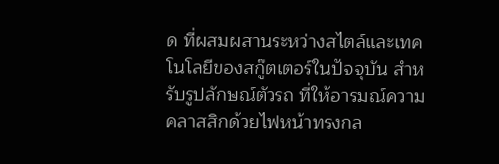ด ที่ผสมผสานระหว่างสไตล์และเทคโนโลยีของสกู๊ตเตอร์ในปัจจุบัน สำหรับรูปลักษณ์ตัวรถ ที่ให้อารมณ์ความคลาสสิกด้วยไฟหน้าทรงกล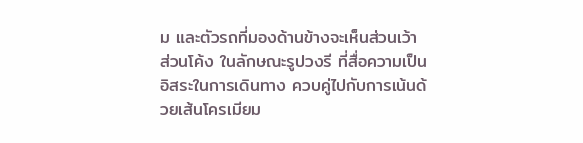ม และตัวรถที่มองด้านข้างจะเห็นส่วนเว้า ส่วนโค้ง ในลักษณะรูปวงรี ที่สื่อความเป็นอิสระในการเดินทาง ควบคู่ไปกับการเน้นด้วยเส้นโครเมียม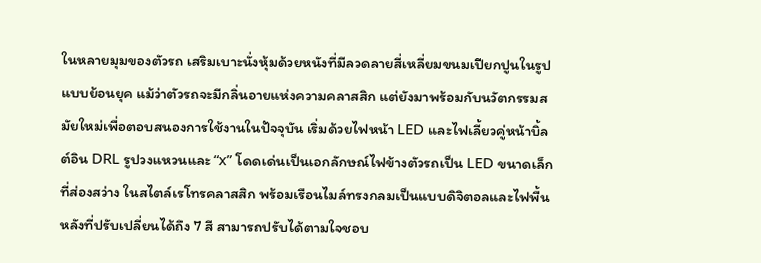ในหลายมุมของตัวรถ เสริมเบาะนั่งหุ้มด้วยหนังที่มีลวดลายสี่เหลี่ยมขนมเปียกปูนในรูปแบบย้อนยุค แม้ว่าตัวรถจะมีกลิ่นอายแห่งความคลาสสิก แต่ยังมาพร้อมกับนวัตกรรมสมัยใหม่เพื่อตอบสนองการใช้งานในปัจจุบัน เริ่มด้วยไฟหน้า LED และไฟเลี้ยวคู่หน้าบิ้ลต์อิน DRL รูปวงแหวนและ “x” โดดเด่นเป็นเอกลักษณ์ไฟข้างตัวรถเป็น LED ขนาดเล็กที่ส่องสว่าง ในสไตล์เรโทรคลาสสิก พร้อมเรือนไมล์ทรงกลมเป็นแบบดิจิตอลและไฟพื้นหลังที่ปรับเปลี่ยนได้ถึง 7 สี สามารถปรับได้ตามใจชอบ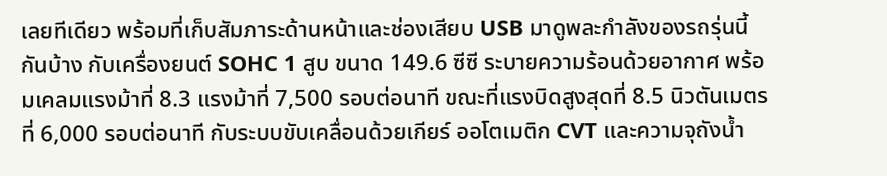เลยทีเดียว พร้อมที่เก็บสัมภาระด้านหน้าและช่องเสียบ USB มาดูพละกำลังของรถรุ่นนี้กันบ้าง กับเครื่องยนต์ SOHC 1 สูบ ขนาด 149.6 ซีซี ระบายความร้อนด้วยอากาศ พร้อมเคลมแรงม้าที่ 8.3 แรงม้าที่ 7,500 รอบต่อนาที ขณะที่แรงบิดสูงสุดที่ 8.5 นิวตันเมตรที่ 6,000 รอบต่อนาที กับระบบขับเคลื่อนด้วยเกียร์ ออโตเมติก CVT และความจุถังน้ำ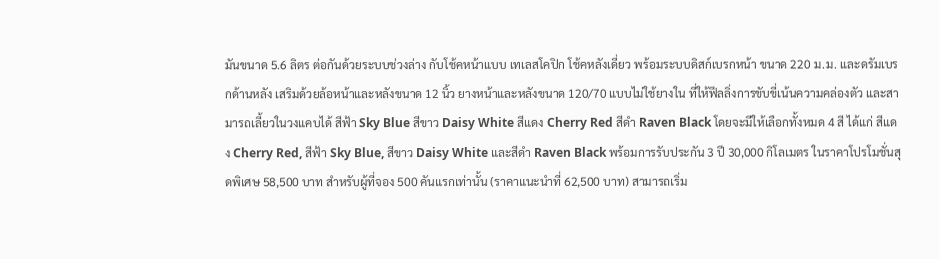มันขนาด 5.6 ลิตร ต่อกันด้วยระบบช่วงล่าง กับโช้คหน้าแบบ เทเลสโคปิก โช้คหลังเดี่ยว พร้อมระบบดิสก์เบรกหน้า ขนาด 220 ม.ม. และดรัมเบรกด้านหลัง เสริมด้วยล้อหน้าและหลังขนาด 12 นิ้ว ยางหน้าและหลังขนาด 120/70 แบบไม่ใช้ยางใน ที่ให้ฟีลลิ่งการขับขี่เน้นความคล่องตัว และสามารถเลี้ยวในวงแคบได้ สีฟ้า Sky Blue สีขาว Daisy White สีแดง Cherry Red สีดำ Raven Black โดยจะมีให้เลือกทั้งหมด 4 สี ได้แก่ สีแดง Cherry Red, สีฟ้า Sky Blue, สีขาว Daisy White และสีดำ Raven Black พร้อมการรับประกัน 3 ปี 30,000 กิโลเมตร ในราคาโปรโมชั่นสุดพิเศษ 58,500 บาท สำหรับผู้ที่จอง 500 คันแรกเท่านั้น (ราคาแนะนำที่ 62,500 บาท) สามารถเริ่ม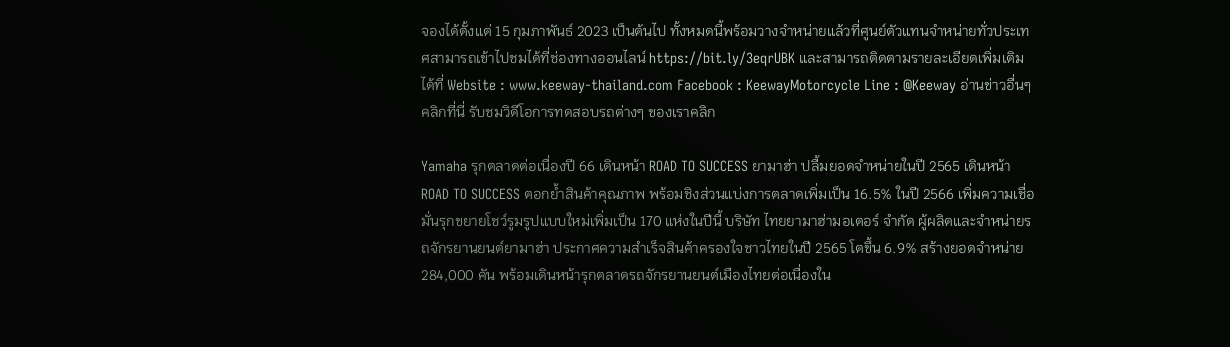จองได้ตั้งแต่ 15 กุมภาพันธ์ 2023 เป็นต้นไป ทั้งหมดนี้พร้อมวางจำหน่ายแล้วที่ศูนย์ตัวแทนจำหน่ายทั่วประเทศสามารถเข้าไปชมได้ที่ช่องทางออนไลน์ https://bit.ly/3eqrUBK และสามารถติดตามรายละเอียดเพิ่มเติมได้ที่ Website : www.keeway-thailand.com Facebook : KeewayMotorcycle Line : @Keeway อ่านข่าวอื่นๆ คลิกที่นี่ รับชมวิดีโอการทดสอบรถต่างๆ ของเราคลิก

Yamaha รุกตลาดต่อเนื่องปี 66 เดินหน้า ROAD TO SUCCESS ยามาฮ่า ปลื้มยอดจำหน่ายในปี 2565 เดินหน้า ROAD TO SUCCESS ตอกย้ำสินค้าคุณภาพ พร้อมชิงส่วนแบ่งการตลาดเพิ่มเป็น 16.5% ในปี 2566 เพิ่มความเชื่อมั่นรุกขยายโชว์รูมรูปแบบใหม่เพิ่มเป็น 170 แห่งในปีนี้ บริษัท ไทยยามาฮ่ามอเตอร์ จำกัด ผู้ผลิตและจำหน่ายรถจักรยานยนต์ยามาฮ่า ประกาศความสำเร็จสินค้าครองใจชาวไทยในปี 2565 โตขึ้น 6.9% สร้างยอดจำหน่าย 284,000 คัน พร้อมเดินหน้ารุกตลาดรถจักรยานยนต์เมืองไทยต่อเนื่องใน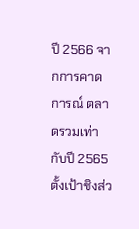ปี 2566 จากการคาดการณ์ ตลาดรวมเท่ากับปี 2565 ตั้งเป้าชิงส่ว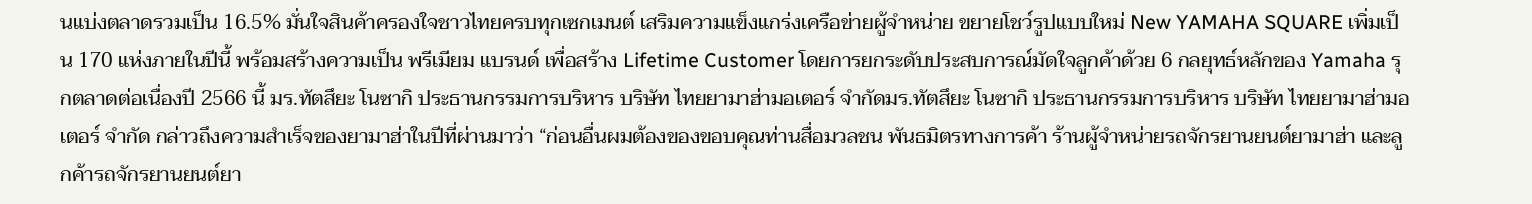นแบ่งตลาดรวมเป็น 16.5% มั่นใจสินค้าครองใจชาวไทยครบทุกเซกเมนต์ เสริมความแข็งแกร่งเครือข่ายผู้จำหน่าย ขยายโชว์รูปแบบใหม่ New YAMAHA SQUARE เพิ่มเป็น 170 แห่งภายในปีนี้ พร้อมสร้างความเป็น พรีเมียม แบรนด์ เพื่อสร้าง Lifetime Customer โดยการยกระดับประสบการณ์มัดใจลูกค้าด้วย 6 กลยุทธ์หลักของ Yamaha รุกตลาดต่อเนื่องปี 2566 นี้ มร.ทัตสึยะ โนซากิ ประธานกรรมการบริหาร บริษัท ไทยยามาฮ่ามอเตอร์ จำกัดมร.ทัตสึยะ โนซากิ ประธานกรรมการบริหาร บริษัท ไทยยามาฮ่ามอเตอร์ จำกัด กล่าวถึงความสำเร็จของยามาฮ่าในปีที่ผ่านมาว่า “ก่อนอื่นผมต้องของขอบคุณท่านสื่อมวลชน พันธมิตรทางการค้า ร้านผู้จำหน่ายรถจักรยานยนต์ยามาฮ่า และลูกค้ารถจักรยานยนต์ยา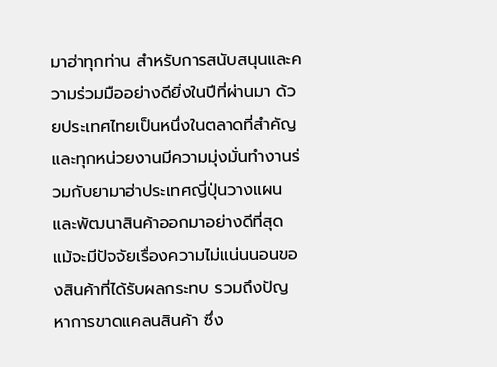มาฮ่าทุกท่าน สำหรับการสนับสนุนและความร่วมมืออย่างดียิ่งในปีที่ผ่านมา ด้วยประเทศไทยเป็นหนึ่งในตลาดที่สำคัญ และทุกหน่วยงานมีความมุ่งมั่นทำงานร่วมกับยามาฮ่าประเทศญี่ปุ่นวางแผนและพัฒนาสินค้าออกมาอย่างดีที่สุด แม้จะมีปัจจัยเรื่องความไม่แน่นนอนของสินค้าที่ได้รับผลกระทบ รวมถึงปัญหาการขาดแคลนสินค้า ซึ่ง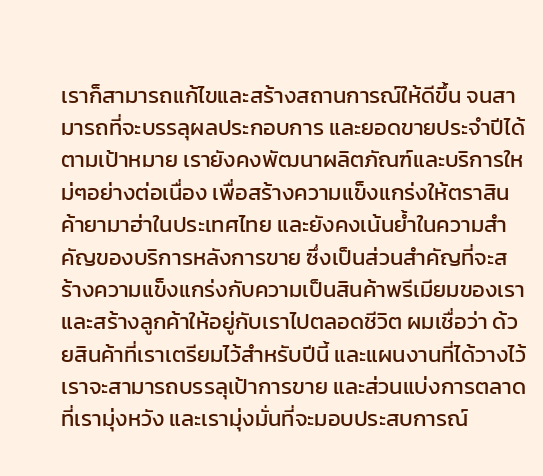เราก็สามารถแก้ไขและสร้างสถานการณ์ให้ดีขึ้น จนสามารถที่จะบรรลุผลประกอบการ และยอดขายประจำปีได้ตามเป้าหมาย เรายังคงพัฒนาผลิตภัณฑ์และบริการใหม่ๆอย่างต่อเนื่อง เพื่อสร้างความแข็งแกร่งให้ตราสินค้ายามาฮ่าในประเทศไทย และยังคงเน้นย้ำในความสำคัญของบริการหลังการขาย ซึ่งเป็นส่วนสำคัญที่จะสร้างความแข็งแกร่งกับความเป็นสินค้าพรีเมียมของเรา และสร้างลูกค้าให้อยู่กับเราไปตลอดชีวิต ผมเชื่อว่า ด้วยสินค้าที่เราเตรียมไว้สำหรับปีนี้ และแผนงานที่ได้วางไว้ เราจะสามารถบรรลุเป้าการขาย และส่วนแบ่งการตลาดที่เรามุ่งหวัง และเรามุ่งมั่นที่จะมอบประสบการณ์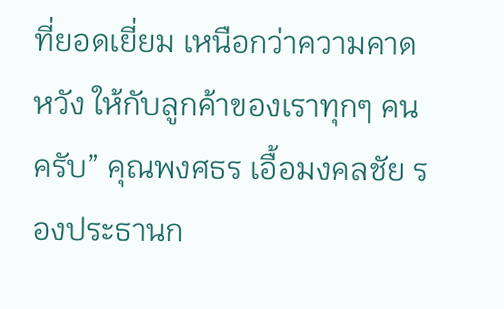ที่ยอดเยี่ยม เหนือกว่าความคาดหวัง ให้กับลูกค้าของเราทุกๆ คนครับ” คุณพงศธร เอื้อมงคลชัย รองประธานก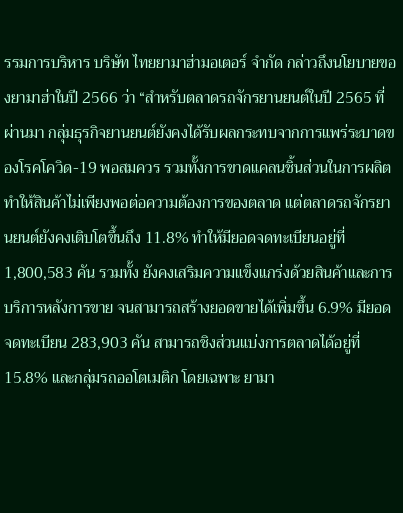รรมการบริหาร บริษัท ไทยยามาฮ่ามอเตอร์ จำกัด กล่าวถึงนโยบายของยามาฮ่าในปี 2566 ว่า “สำหรับตลาดรถจักรยานยนต์ในปี 2565 ที่ผ่านมา กลุ่มธุรกิจยานยนต์ยังคงได้รับผลกระทบจากการแพร่ระบาดของโรคโควิด-19 พอสมควร รวมทั้งการขาดแคลนชิ้นส่วนในการผลิต ทำให้สินค้าไม่เพียงพอต่อความต้องการของตลาด แต่ตลาดรถจักรยานยนต์ยังคงเติบโตขึ้นถึง 11.8% ทำให้มียอดจดทะเบียนอยู่ที่ 1,800,583 คัน รวมทั้ง ยังคงเสริมความแข็งแกร่งด้วยสินค้าและการบริการหลังการขาย จนสามารถสร้างยอดขายได้เพิ่มขึ้น 6.9% มียอดจดทะเบียน 283,903 คัน สามารถชิงส่วนแบ่งการตลาดได้อยู่ที่ 15.8% และกลุ่มรถออโตเมติก โดยเฉพาะ ยามา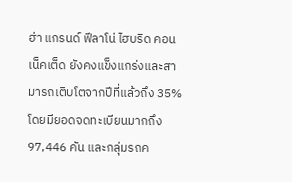ฮ่า แกรนด์ ฟีลาโน่ ไฮบริด คอนเน็คเต็ด ยังคงแข็งแกร่งและสามารถเติบโตจากปีที่แล้วถึง 35% โดยมียอดจดทะเบียนมากถึง 97,446 คัน และกลุ่มรถค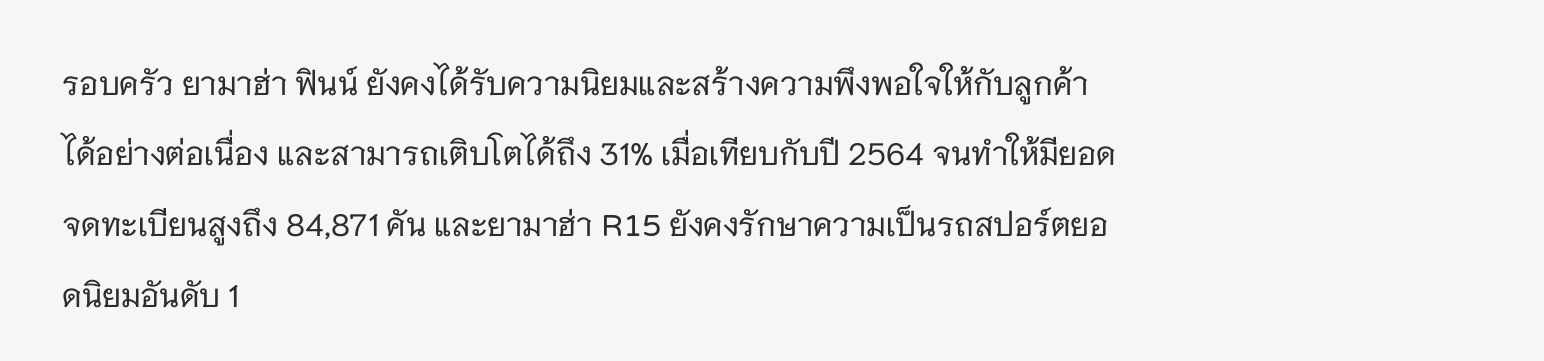รอบครัว ยามาฮ่า ฟินน์ ยังคงได้รับความนิยมและสร้างความพึงพอใจให้กับลูกค้าได้อย่างต่อเนื่อง และสามารถเติบโตได้ถึง 31% เมื่อเทียบกับปี 2564 จนทำให้มียอดจดทะเบียนสูงถึง 84,871 คัน และยามาฮ่า R15 ยังคงรักษาความเป็นรถสปอร์ตยอดนิยมอันดับ 1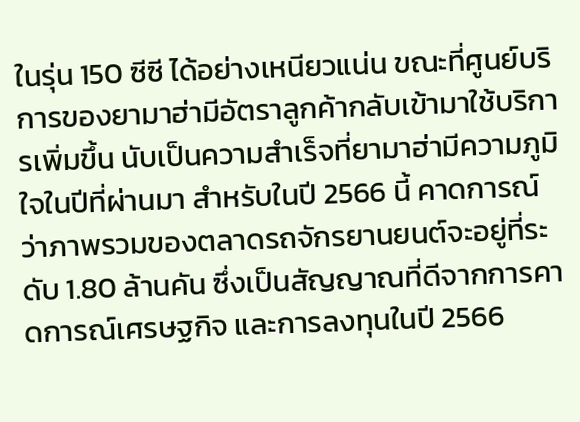ในรุ่น 150 ซีซี ได้อย่างเหนียวแน่น ขณะที่ศูนย์บริการของยามาฮ่ามีอัตราลูกค้ากลับเข้ามาใช้บริการเพิ่มขึ้น นับเป็นความสำเร็จที่ยามาฮ่ามีความภูมิใจในปีที่ผ่านมา สำหรับในปี 2566 นี้ คาดการณ์ว่าภาพรวมของตลาดรถจักรยานยนต์จะอยู่ที่ระดับ 1.80 ล้านคัน ซึ่งเป็นสัญญาณที่ดีจากการคาดการณ์เศรษฐกิจ และการลงทุนในปี 2566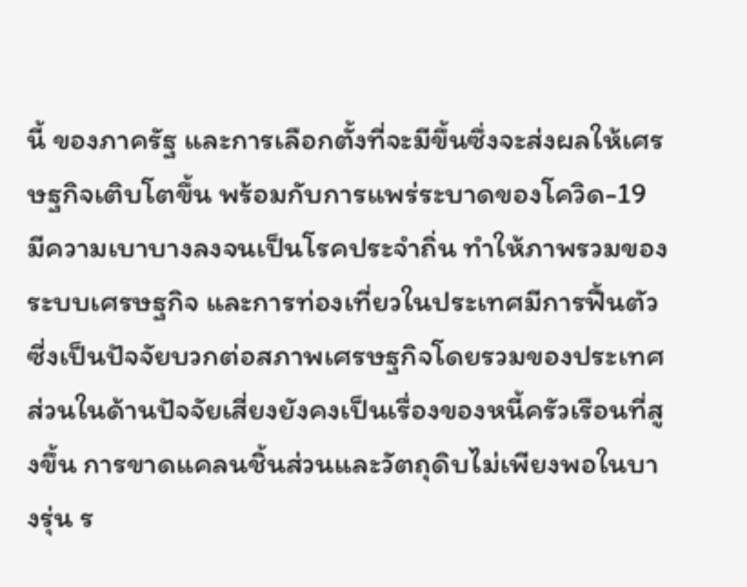นี้ ของภาครัฐ และการเลือกตั้งที่จะมีขึ้นซึ่งจะส่งผลให้เศรษฐกิจเติบโตขึ้น พร้อมกับการแพร่ระบาดของโควิด-19 มีความเบาบางลงจนเป็นโรคประจำถิ่น ทำให้ภาพรวมของระบบเศรษฐกิจ และการท่องเที่ยวในประเทศมีการฟื้นตัว ซี่งเป็นปัจจัยบวกต่อสภาพเศรษฐกิจโดยรวมของประเทศ ส่วนในด้านปัจจัยเสี่ยงยังคงเป็นเรื่องของหนี้ครัวเรือนที่สูงขึ้น การขาดแคลนชิ้นส่วนและวัตถุดิบไม่เพียงพอในบางรุ่น ร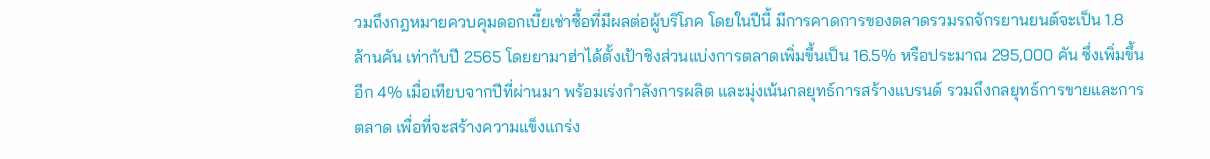วมถึงกฎหมายควบคุมดอกเบี้ยเช่าซื้อที่มีผลต่อผู้บริโภค โดยในปีนี้ มีการคาดการของตลาดรวมรถจักรยานยนต์จะเป็น 1.8 ล้านคัน เท่ากับปี 2565 โดยยามาฮ่าได้ตั้งเป้าชิงส่วนแบ่งการตลาดเพิ่มขึ้นเป็น 16.5% หรือประมาณ 295,000 คัน ซึ่งเพิ่มขึ้นอีก 4% เมื่อเทียบจากปีที่ผ่านมา พร้อมเร่งกำลังการผลิต และมุ่งเน้นกลยุทธ์การสร้างแบรนด์ รวมถึงกลยุทธ์การขายและการตลาด เพื่อที่จะสร้างความแข็งแกร่ง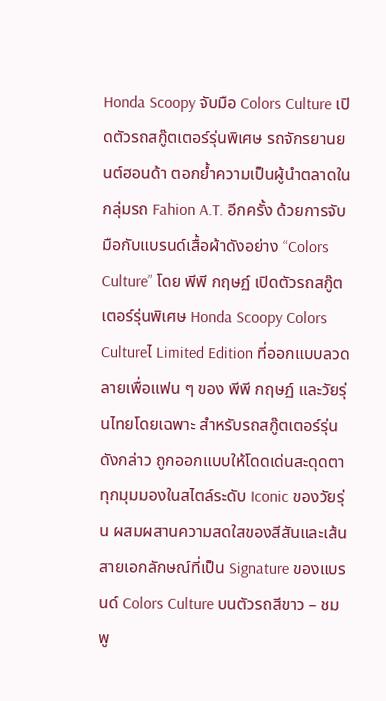Honda Scoopy จับมือ Colors Culture เปิดตัวรถสกู๊ตเตอร์รุ่นพิเศษ รถจักรยานยนต์ฮอนด้า ตอกย้ำความเป็นผู้นำตลาดในกลุ่มรถ Fahion A.T. อีกครั้ง ด้วยการจับมือกับแบรนด์เสื้อผ้าดังอย่าง “Colors Culture” โดย พีพี กฤษฏ์ เปิดตัวรถสกู๊ตเตอร์รุ่นพิเศษ Honda Scoopy Colors Cultureไ Limited Edition ที่ออกแบบลวดลายเพื่อแฟน ๆ ของ พีพี กฤษฏ์ และวัยรุ่นไทยโดยเฉพาะ สำหรับรถสกู๊ตเตอร์รุ่นดังกล่าว ถูกออกแบบให้โดดเด่นสะดุดตา ทุกมุมมองในสไตล์ระดับ Iconic ของวัยรุ่น ผสมผสานความสดใสของสีสันและเส้นสายเอกลักษณ์ที่เป็น Signature ของแบรนด์ Colors Culture บนตัวรถสีขาว – ชมพู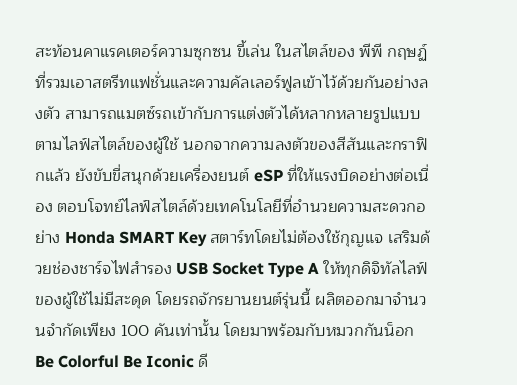สะท้อนคาแรคเตอร์ความซุกซน ขี้เล่น ในสไตล์ของ พีพี กฤษฏ์ ที่รวมเอาสตรีทแฟชั่นและความคัลเลอร์ฟูลเข้าไว้ด้วยกันอย่างลงตัว สามารถแมตซ์รถเข้ากับการแต่งตัวได้หลากหลายรูปแบบตามไลฟ์สไตล์ของผู้ใช้ นอกจากความลงตัวของสีสันและกราฟิกแล้ว ยังขับขี่สนุกด้วยเครื่องยนต์ eSP ที่ให้แรงบิดอย่างต่อเนื่อง ตอบโจทย์ไลฟ์สไตล์ด้วยเทคโนโลยีที่อำนวยความสะดวกอย่าง Honda SMART Key สตาร์ทโดยไม่ต้องใช้กุญแจ เสริมด้วยช่องชาร์จไฟสำรอง USB Socket Type A ให้ทุกดิจิทัลไลฟ์ของผู้ใช้ไม่มีสะดุด โดยรถจักรยานยนต์รุ่นนี้ ผลิตออกมาจำนวนจำกัดเพียง 100 คันเท่านั้น โดยมาพร้อมกับหมวกกันน็อก Be Colorful Be Iconic ดี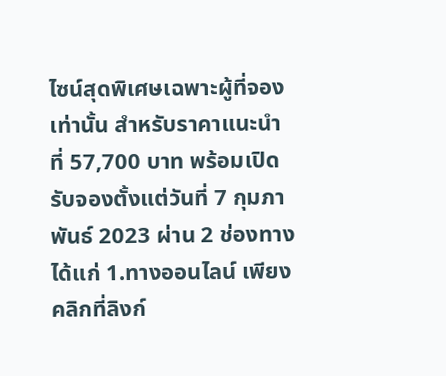ไซน์สุดพิเศษเฉพาะผู้ที่จองเท่านั้น สำหรับราคาแนะนำที่ 57,700 บาท พร้อมเปิดรับจองตั้งแต่วันที่ 7 กุมภาพันธ์ 2023 ผ่าน 2 ช่องทาง ได้แก่ 1.ทางออนไลน์ เพียงคลิกที่ลิงก์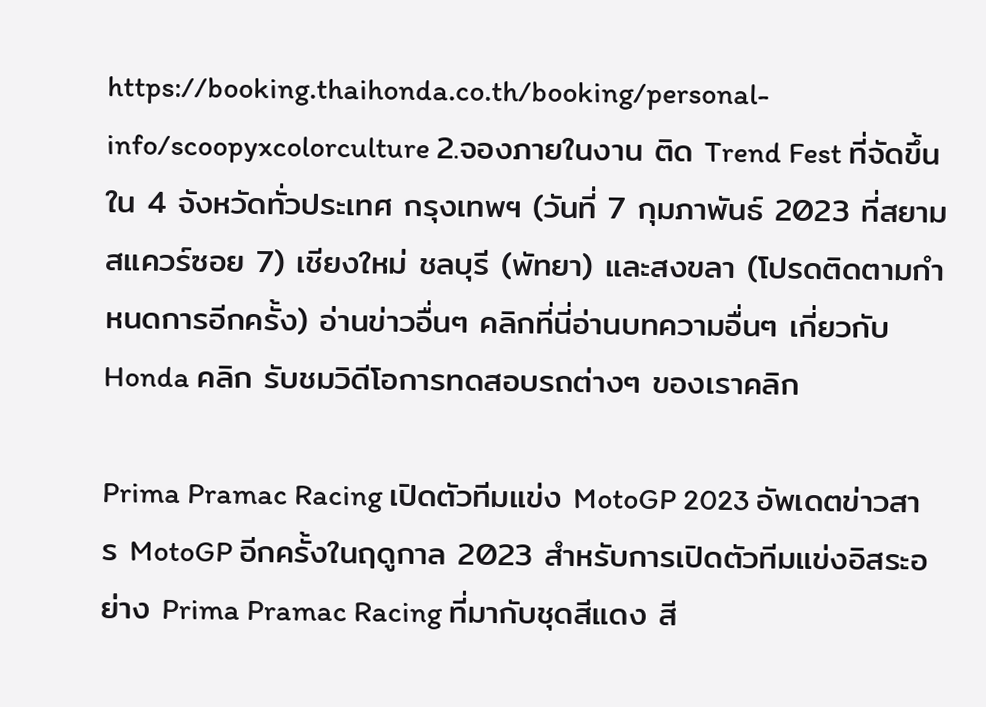https://booking.thaihonda.co.th/booking/personal-info/scoopyxcolorculture 2.จองภายในงาน ติด Trend Fest ที่จัดขึ้นใน 4 จังหวัดทั่วประเทศ กรุงเทพฯ (วันที่ 7 กุมภาพันธ์ 2023 ที่สยามสแควร์ซอย 7) เชียงใหม่ ชลบุรี (พัทยา) และสงขลา (โปรดติดตามกำหนดการอีกครั้ง) อ่านข่าวอื่นๆ คลิกที่นี่อ่านบทความอื่นๆ เกี่ยวกับ Honda คลิก รับชมวิดีโอการทดสอบรถต่างๆ ของเราคลิก

Prima Pramac Racing เปิดตัวทีมแข่ง MotoGP 2023 อัพเดตข่าวสาร MotoGP อีกครั้งในฤดูกาล 2023 สำหรับการเปิดตัวทีมแข่งอิสระอย่าง Prima Pramac Racing ที่มากับชุดสีแดง สี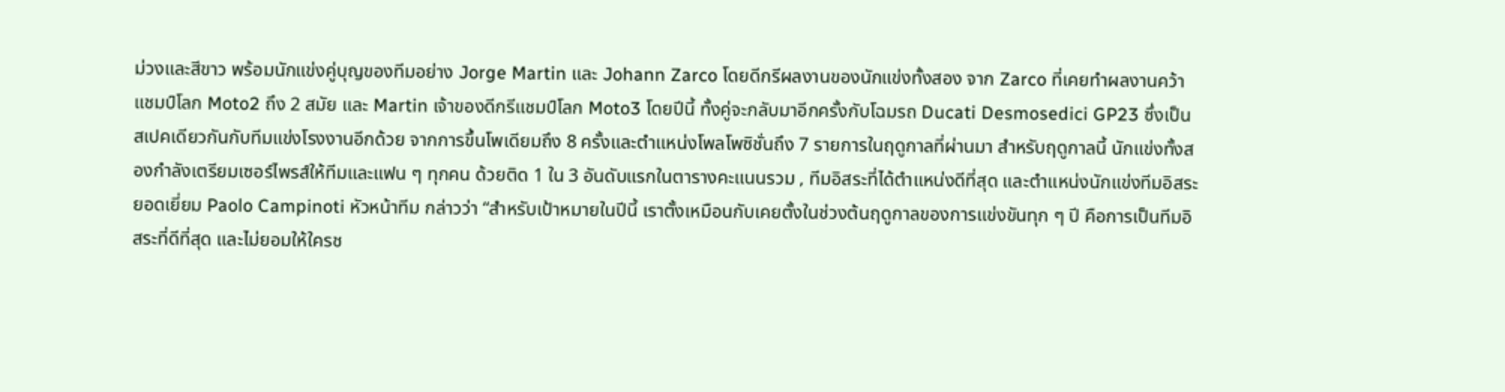ม่วงและสีขาว พร้อมนักแข่งคู่บุญของทีมอย่าง Jorge Martin และ Johann Zarco โดยดีกรีผลงานของนักแข่งทั้งสอง จาก Zarco ที่เคยทำผลงานคว้าแชมป์โลก Moto2 ถึง 2 สมัย และ Martin เจ้าของดีกรีแชมป์โลก Moto3 โดยปีนี้ ทั้งคู่จะกลับมาอีกครั้งกับโฉมรถ Ducati Desmosedici GP23 ซึ่งเป็นสเปคเดียวกันกับทีมแข่งโรงงานอีกด้วย จากการขึ้นโพเดียมถึง 8 ครั้งและตำแหน่งโพลโพซิชั่นถึง 7 รายการในฤดูกาลที่ผ่านมา สำหรับฤดูกาลนี้ นักแข่งทั้งสองกำลังเตรียมเซอร์ไพรส์ให้ทีมและแฟน ๆ ทุกคน ด้วยติด 1 ใน 3 อันดับแรกในตารางคะแนนรวม , ทีมอิสระที่ได้ตำแหน่งดีที่สุด และตำแหน่งนักแข่งทีมอิสระยอดเยี่ยม Paolo Campinoti หัวหน้าทีม กล่าวว่า “สำหรับเป้าหมายในปีนี้ เราตั้งเหมือนกับเคยตั้งในช่วงต้นฤดูกาลของการแข่งขันทุก ๆ ปี คือการเป็นทีมอิสระที่ดีที่สุด และไม่ยอมให้ใครช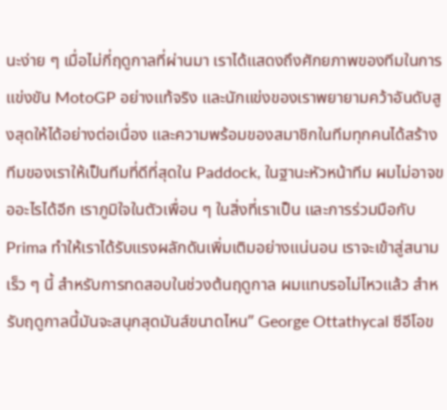นะง่าย ๆ เมื่อไม่กี่ฤดูกาลที่ผ่านมา เราได้แสดงถึงศักยภาพของทีมในการแข่งขัน MotoGP อย่างแท้จริง และนักแข่งของเราพยายามคว้าอันดับสูงสุดให้ได้อย่างต่อเนื่อง และความพร้อมของสมาชิกในทีมทุกคนได้สร้างทีมของเราให้เป็นทีมที่ดีที่สุดใน Paddock, ในฐานะหัวหน้าทีม ผมไม่อาจขออะไรได้อีก เราภูมิใจในตัวเพื่อน ๆ ในสิ่งที่เราเป็น และการร่วมมือกับ Prima ทำให้เราได้รับแรงผลักดันเพิ่มเติมอย่างแน่นอน เราจะเข้าสู่สนามเร็ว ๆ นี้ สำหรับการทดสอบในช่วงต้นฤดูกาล ผมแทบรอไม่ไหวแล้ว สำหรับฤดูกาลนี้มันจะสนุกสุดมันส์ขนาดไหน” George Ottathycal ซีอีโอข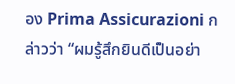อง Prima Assicurazioni กล่าวว่า “ผมรู้สึกยินดีเป็นอย่า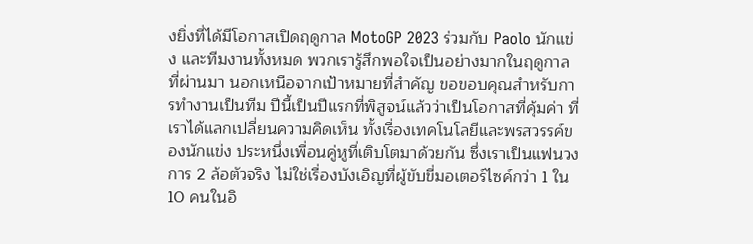งยิ่งที่ได้มีโอกาสเปิดฤดูกาล MotoGP 2023 ร่วมกับ Paolo นักแข่ง และทีมงานทั้งหมด พวกเรารู้สึกพอใจเป็นอย่างมากในฤดูกาลที่ผ่านมา นอกเหนือจากเป้าหมายที่สำคัญ ขอขอบคุณสำหรับการทำงานเป็นทีม ปีนี้เป็นปีแรกที่พิสูจน์แล้วว่าเป็นโอกาสที่คุ้มค่า ที่เราได้แลกเปลี่ยนความคิดเห็น ทั้งเรื่องเทคโนโลยีและพรสวรรค์ของนักแข่ง ประหนึ่งเพื่อนคู่หูที่เติบโตมาด้วยกัน ซึ่งเราเป็นแฟนวงการ 2 ล้อตัวจริง ไม่ใช่เรื่องบังเอิญที่ผู้ขับขี่มอเตอร์ไซค์กว่า 1 ใน 10 คนในอิ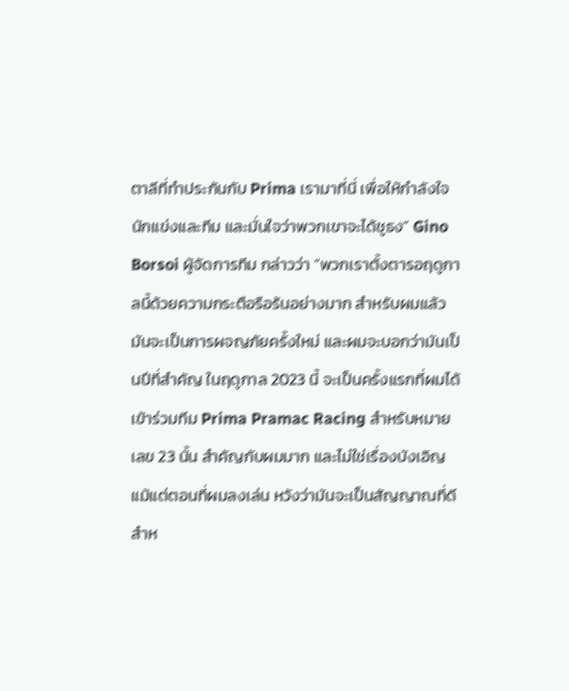ตาลีที่ทำประกันกับ Prima เรามาที่นี่ เพื่อให้กำลังใจนักแข่งและทีม และมั่นใจว่าพวกเขาจะได้ชูธง” Gino Borsoi ผู้จัดการทีม กล่าวว่า “พวกเราตั้งตารอฤดูกาลนี้ด้วยความกระตือรือร้นอย่างมาก สำหรับผมแล้ว มันจะเป็นการผจญภัยครั้งใหม่ และผมจะบอกว่ามันเป็นปีที่สำคัญ ในฤดูกาล 2023 นี้ จะเป็นครั้งแรกที่ผมได้เข้าร่วมทีม Prima Pramac Racing สำหรับหมายเลข 23 นั้น สำคัญกับผมมาก และไม่ใช่เรื่องบังเอิญ แม้แต่ตอนที่ผมลงเล่น หวังว่ามันจะเป็นสัญญาณที่ดี สำห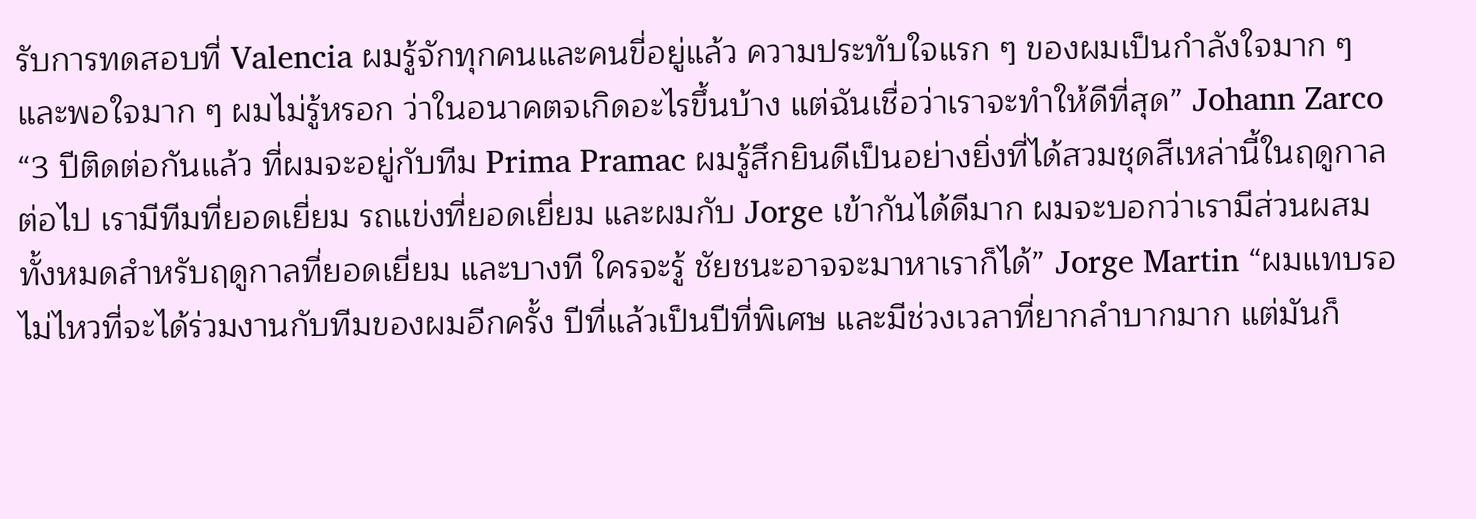รับการทดสอบที่ Valencia ผมรู้จักทุกคนและคนขี่อยู่แล้ว ความประทับใจแรก ๆ ของผมเป็นกำลังใจมาก ๆ และพอใจมาก ๆ ผมไม่รู้หรอก ว่าในอนาคตจเกิดอะไรขึ้นบ้าง แต่ฉันเชื่อว่าเราจะทำให้ดีที่สุด” Johann Zarco “3 ปีติดต่อกันแล้ว ที่ผมจะอยู่กับทีม Prima Pramac ผมรู้สึกยินดีเป็นอย่างยิ่งที่ได้สวมชุดสีเหล่านี้ในฤดูกาลต่อไป เรามีทีมที่ยอดเยี่ยม รถแข่งที่ยอดเยี่ยม และผมกับ Jorge เข้ากันได้ดีมาก ผมจะบอกว่าเรามีส่วนผสมทั้งหมดสำหรับฤดูกาลที่ยอดเยี่ยม และบางที ใครจะรู้ ชัยชนะอาจจะมาหาเราก็ได้” Jorge Martin “ผมแทบรอไม่ไหวที่จะได้ร่วมงานกับทีมของผมอีกครั้ง ปีที่แล้วเป็นปีที่พิเศษ และมีช่วงเวลาที่ยากลำบากมาก แต่มันก็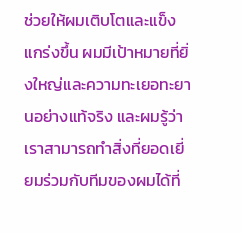ช่วยให้ผมเติบโตและแข็งแกร่งขึ้น ผมมีเป้าหมายที่ยิ่งใหญ่และความทะเยอทะยานอย่างแท้จริง และผมรู้ว่าเราสามารถทำสิ่งที่ยอดเยี่ยมร่วมกับทีมของผมได้ที่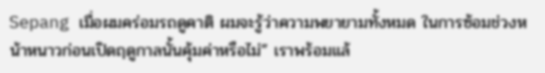Sepang เมื่อผมคร่อมรถดูคาติ ผมจะรู้ว่าความพยายามทั้งหมด ในการซ้อมช่วงหน้าหนาวก่อนเปิดฤดูกาลนั้นคุ้มค่าหรือไม่” เราพร้อมแล้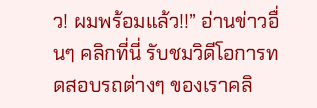ว! ผมพร้อมแล้ว!!” อ่านข่าวอื่นๆ คลิกที่นี่ รับชมวิดีโอการทดสอบรถต่างๆ ของเราคลิ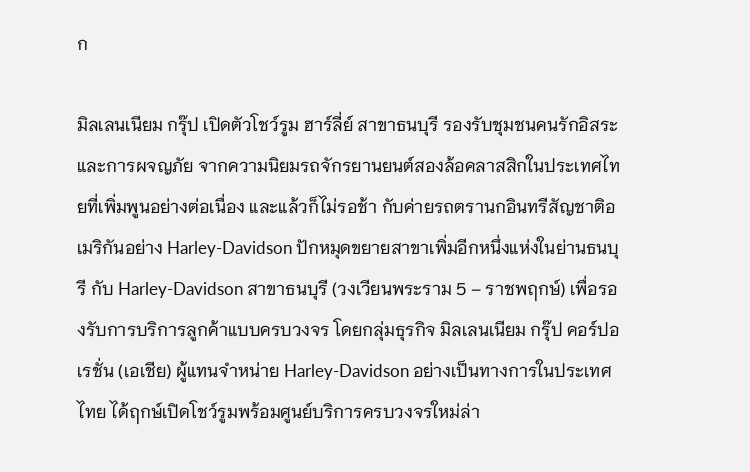ก

มิลเลนเนียม กรุ๊ป เปิดตัวโชว์รูม ฮาร์ลี่ย์ สาขาธนบุรี รองรับชุมชนคนรักอิสระและการผจญภัย จากความนิยมรถจักรยานยนต์สองล้อคลาสสิกในประเทศไทยที่เพิ่มพูนอย่างต่อเนื่อง และแล้วก็ไม่รอช้า กับค่ายรถตรานกอินทรีสัญชาติอเมริกันอย่าง Harley-Davidson ปักหมุดขยายสาขาเพิ่มอีกหนึ่งแห่งในย่านธนบุรี กับ Harley-Davidson สาขาธนบุรี (วงเวียนพระราม 5 – ราชพฤกษ์) เพื่อรองรับการบริการลูกค้าแบบครบวงจร โดยกลุ่มธุรกิจ มิลเลนเนียม กรุ๊ป คอร์ปอเรชั่น (เอเชีย) ผู้แทนจำหน่าย Harley-Davidson อย่างเป็นทางการในประเทศไทย ได้ฤกษ์เปิดโชว์รูมพร้อมศูนย์บริการครบวงจรใหม่ล่า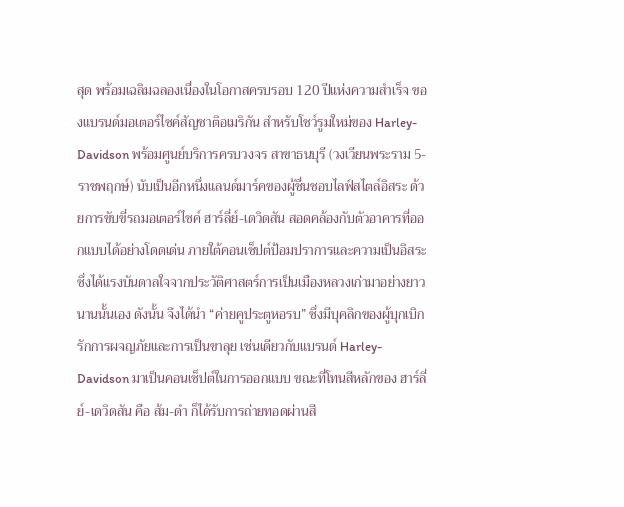สุด พร้อมเฉลิมฉลองเนื่องในโอกาสครบรอบ 120 ปีแห่งความสำเร็จ ของแบรนด์มอเตอร์ไซค์สัญชาติอเมริกัน สำหรับโชว์รูมใหม่ของ Harley-Davidson พร้อมศูนย์บริการครบวงจร สาขาธนบุรี (วงเวียนพระราม 5-ราชพฤกษ์) นับเป็นอีกหนึ่งแลนด์มาร์คของผู้ชื่นชอบไลฟ์สไตล์อิสระ ด้วยการขับขี่รถมอเตอร์ไซค์ ฮาร์ลี่ย์-เดวิดสัน สอดคล้องกับตัวอาคารที่ออกแบบได้อย่างโดดเด่น ภายใต้คอนเซ็ปต์ป้อมปราการและความเป็นอิสระ ซึ่งได้แรงบันดาลใจจากประวัติศาสตร์การเป็นเมืองหลวงเก่ามาอย่างยาวนานนั้นเอง ดังนั้น จึงได้นำ “ค่ายคูประตูหอรบ” ซึ่งมีบุคลิกของผู้บุกเบิก รักการผจญภัยและการเป็นขาลุย เช่นเดียวกับแบรนด์ Harley-Davidson มาเป็นคอนเซ็ปต์ในการออกแบบ ขณะที่โทนสีหลักของ ฮาร์ลี่ย์-เดวิดสัน คือ ส้ม-ดำ ก็ได้รับการถ่ายทอดผ่านสี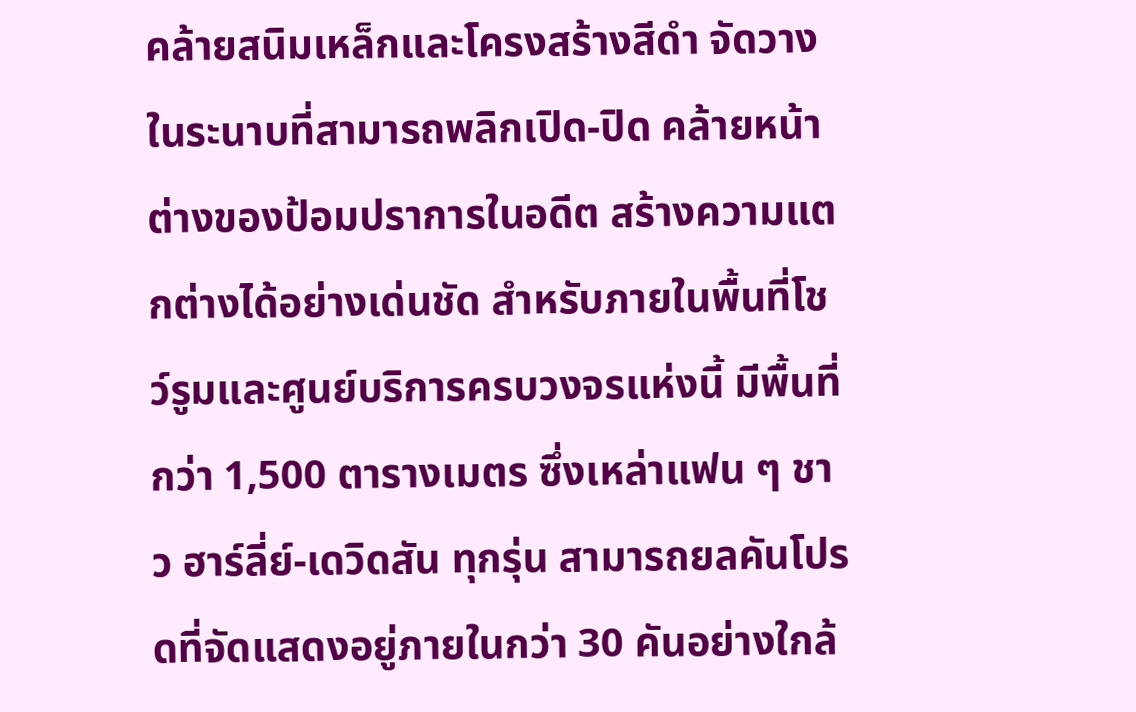คล้ายสนิมเหล็กและโครงสร้างสีดำ จัดวางในระนาบที่สามารถพลิกเปิด-ปิด คล้ายหน้าต่างของป้อมปราการในอดีต สร้างความแตกต่างได้อย่างเด่นชัด สำหรับภายในพื้นที่โชว์รูมและศูนย์บริการครบวงจรแห่งนี้ มีพื้นที่กว่า 1,500 ตารางเมตร ซึ่งเหล่าแฟน ๆ ชาว ฮาร์ลี่ย์-เดวิดสัน ทุกรุ่น สามารถยลคันโปรดที่จัดแสดงอยู่ภายในกว่า 30 คันอย่างใกล้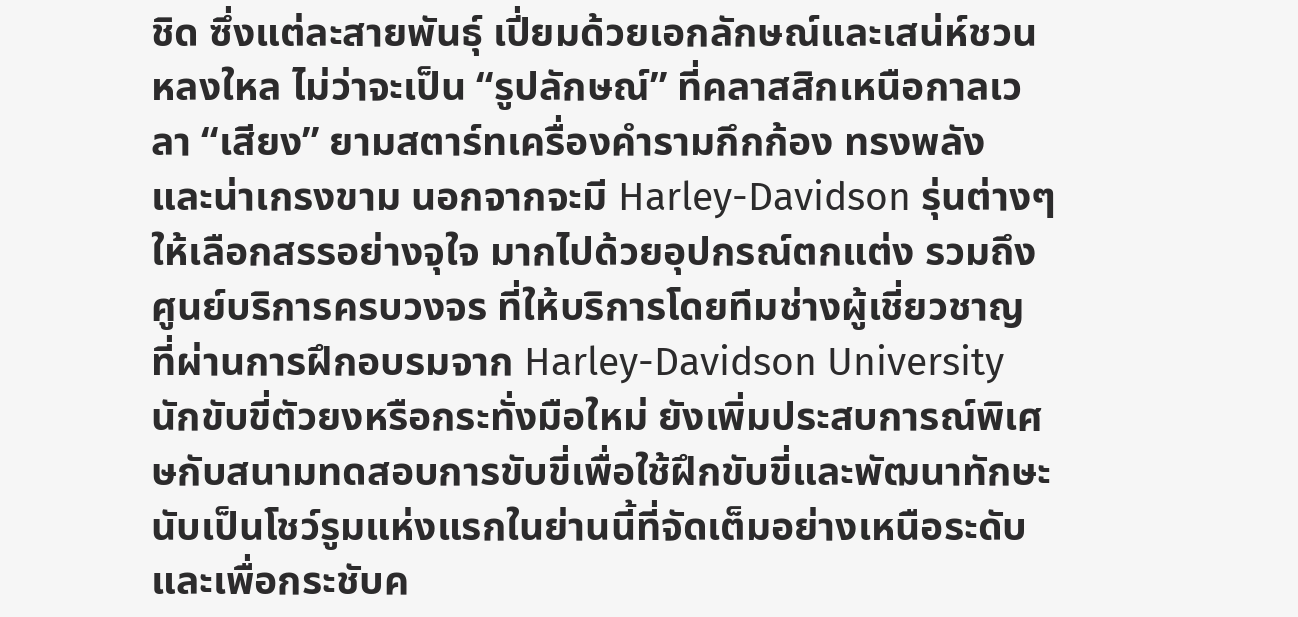ชิด ซึ่งแต่ละสายพันธุ์ เปี่ยมด้วยเอกลักษณ์และเสน่ห์ชวนหลงใหล ไม่ว่าจะเป็น “รูปลักษณ์” ที่คลาสสิกเหนือกาลเวลา “เสียง” ยามสตาร์ทเครื่องคำรามกึกก้อง ทรงพลัง และน่าเกรงขาม นอกจากจะมี Harley-Davidson รุ่นต่างๆ ให้เลือกสรรอย่างจุใจ มากไปด้วยอุปกรณ์ตกแต่ง รวมถึงศูนย์บริการครบวงจร ที่ให้บริการโดยทีมช่างผู้เชี่ยวชาญ ที่ผ่านการฝึกอบรมจาก Harley-Davidson University นักขับขี่ตัวยงหรือกระทั่งมือใหม่ ยังเพิ่มประสบการณ์พิเศษกับสนามทดสอบการขับขี่เพื่อใช้ฝึกขับขี่และพัฒนาทักษะ นับเป็นโชว์รูมแห่งแรกในย่านนี้ที่จัดเต็มอย่างเหนือระดับ และเพื่อกระชับค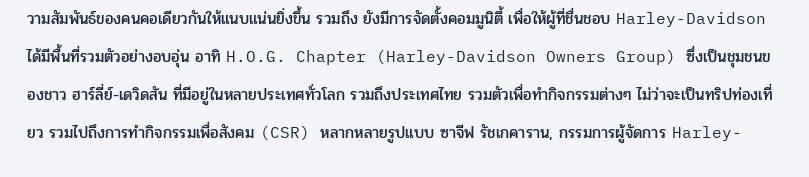วามสัมพันธ์ของคนคอเดียวกันให้แนบแน่นยิ่งขึ้น รวมถึง ยังมีการจัดตั้งคอมมูนิตี้ เพื่อให้ผู้ที่ชื่นชอบ Harley-Davidson ได้มีพื้นที่รวมตัวอย่างอบอุ่น อาทิ H.O.G. Chapter (Harley-Davidson Owners Group) ซึ่งเป็นชุมชนของชาว ฮาร์ลี่ย์-เดวิดสัน ที่มีอยู่ในหลายประเทศทั่วโลก รวมถึงประเทศไทย รวมตัวเพื่อทำกิจกรรมต่างๆ ไม่ว่าจะเป็นทริปท่องเที่ยว รวมไปถึงการทำกิจกรรมเพื่อสังคม (CSR) หลากหลายรูปแบบ ซาจีฟ รัชเกคาราน, กรรมการผู้จัดการ Harley-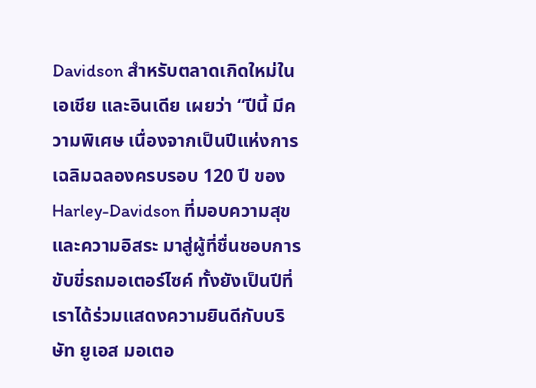Davidson สำหรับตลาดเกิดใหม่ในเอเชีย และอินเดีย เผยว่า “ปีนี้ มีความพิเศษ เนื่องจากเป็นปีแห่งการเฉลิมฉลองครบรอบ 120 ปี ของ Harley-Davidson ที่มอบความสุขและความอิสระ มาสู่ผู้ที่ชื่นชอบการขับขี่รถมอเตอร์ไซค์ ทั้งยังเป็นปีที่เราได้ร่วมแสดงความยินดีกับบริษัท ยูเอส มอเตอ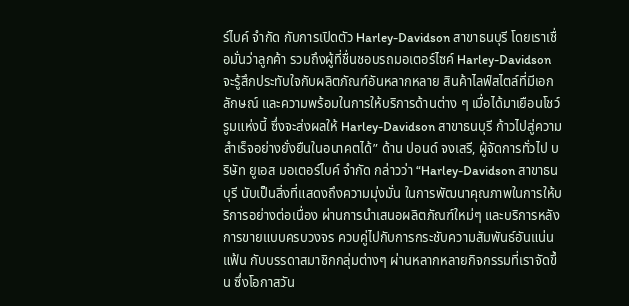ร์ไบค์ จำกัด กับการเปิดตัว Harley-Davidson สาขาธนบุรี โดยเราเชื่อมั่นว่าลูกค้า รวมถึงผู้ที่ชื่นชอบรถมอเตอร์ไซค์ Harley-Davidson จะรู้สึกประทับใจกับผลิตภัณฑ์อันหลากหลาย สินค้าไลฟ์สไตล์ที่มีเอกลักษณ์ และความพร้อมในการให้บริการด้านต่าง ๆ เมื่อได้มาเยือนโชว์รูมแห่งนี้ ซึ่งจะส่งผลให้ Harley-Davidson สาขาธนบุรี ก้าวไปสู่ความสำเร็จอย่างยั่งยืนในอนาคตได้” ด้าน ปอนด์ จงเสรี, ผู้จัดการทั่วไป บริษัท ยูเอส มอเตอร์ไบค์ จำกัด กล่าวว่า “Harley-Davidson สาขาธนบุรี นับเป็นสิ่งที่แสดงถึงความมุ่งมั่น ในการพัฒนาคุณภาพในการให้บริการอย่างต่อเนื่อง ผ่านการนำเสนอผลิตภัณฑ์ใหม่ๆ และบริการหลังการขายแบบครบวงจร ควบคู่ไปกับการกระชับความสัมพันธ์อันแน่นแฟ้น กับบรรดาสมาชิกกลุ่มต่างๆ ผ่านหลากหลายกิจกรรมที่เราจัดขึ้น ซึ่งโอกาสวัน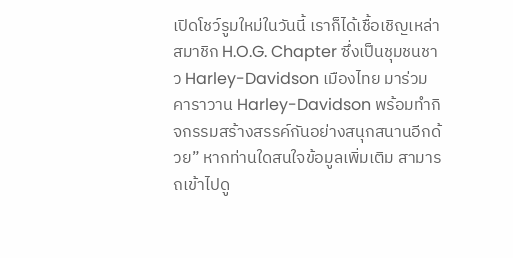เปิดโชว์รูมใหม่ในวันนี้ เราก็ได้เชื้อเชิญเหล่าสมาชิก H.O.G. Chapter ซึ่งเป็นชุมชนชาว Harley-Davidson เมืองไทย มาร่วมคาราวาน Harley-Davidson พร้อมทำกิจกรรมสร้างสรรค์กันอย่างสนุกสนานอีกด้วย” หากท่านใดสนใจข้อมูลเพิ่มเติม สามารถเข้าไปดู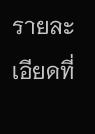รายละเอียดที่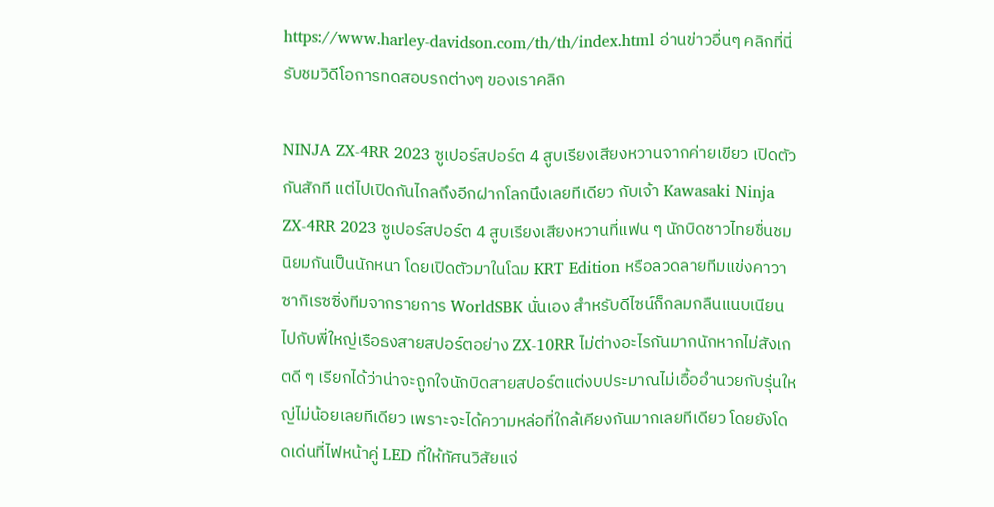https://www.harley-davidson.com/th/th/index.html อ่านข่าวอื่นๆ คลิกที่นี่ รับชมวิดีโอการทดสอบรถต่างๆ ของเราคลิก

NINJA ZX-4RR 2023 ซูเปอร์สปอร์ต 4 สูบเรียงเสียงหวานจากค่ายเขียว เปิดตัวกันสักที แต่ไปเปิดกันไกลถึงอีกฝากโลกนึงเลยทีเดียว กับเจ้า Kawasaki Ninja ZX-4RR 2023 ซูเปอร์สปอร์ต 4 สูบเรียงเสียงหวานที่แฟน ๆ นักบิดชาวไทยชื่นชมนิยมกันเป็นนักหนา โดยเปิดตัวมาในโฉม KRT Edition หรือลวดลายทีมแข่งคาวาซากิเรซซิ่งทีมจากรายการ WorldSBK นั่นเอง สำหรับดีไซน์ก็กลมกลืนแนบเนียนไปกับพี่ใหญ่เรือธงสายสปอร์ตอย่าง ZX-10RR ไม่ต่างอะไรกันมากนักหากไม่สังเกตดี ๆ เรียกได้ว่าน่าจะถูกใจนักบิดสายสปอร์ตแต่งบประมาณไม่เอื้ออำนวยกับรุ่นใหญ่ไม่น้อยเลยทีเดียว เพราะจะได้ความหล่อที่ใกล้เคียงกันมากเลยทีเดียว โดยยังโดดเด่นที่ไฟหน้าคู่ LED ที่ให้ทัศนวิสัยแจ่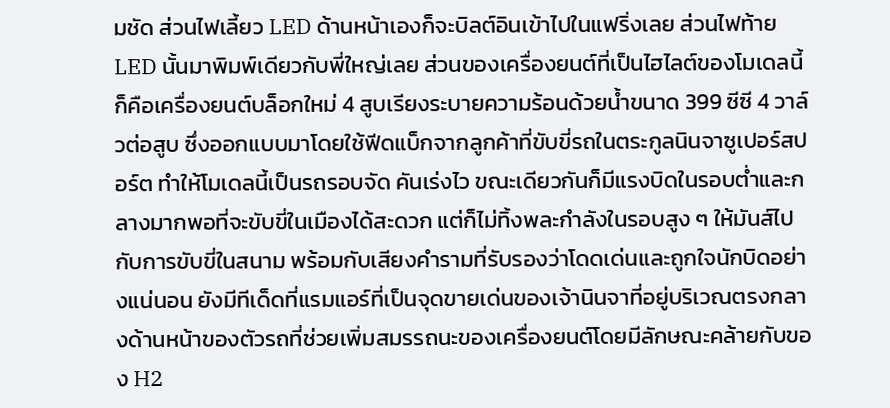มชัด ส่วนไฟเลี้ยว LED ด้านหน้าเองก็จะบิลต์อินเข้าไปในแฟริ่งเลย ส่วนไฟท้าย LED นั้นมาพิมพ์เดียวกับพี่ใหญ่เลย ส่วนของเครื่องยนต์ที่เป็นไฮไลต์ของโมเดลนี้ก็คือเครื่องยนต์บล็อกใหม่ 4 สูบเรียงระบายความร้อนด้วยน้ำขนาด 399 ซีซี 4 วาล์วต่อสูบ ซึ่งออกแบบมาโดยใช้ฟีดแบ็กจากลูกค้าที่ขับขี่รถในตระกูลนินจาซูเปอร์สปอร์ต ทำให้โมเดลนี้เป็นรถรอบจัด คันเร่งไว ขณะเดียวกันก็มีแรงบิดในรอบต่ำและกลางมากพอที่จะขับขี่ในเมืองได้สะดวก แต่ก็ไม่ทิ้งพละกำลังในรอบสูง ๆ ให้มันส์ไปกับการขับขี่ในสนาม พร้อมกับเสียงคำรามที่รับรองว่าโดดเด่นและถูกใจนักบิดอย่างแน่นอน ยังมีทีเด็ดที่แรมแอร์ที่เป็นจุดขายเด่นของเจ้านินจาที่อยู่บริเวณตรงกลางด้านหน้าของตัวรถที่ช่วยเพิ่มสมรรถนะของเครื่องยนต์โดยมีลักษณะคล้ายกับของ H2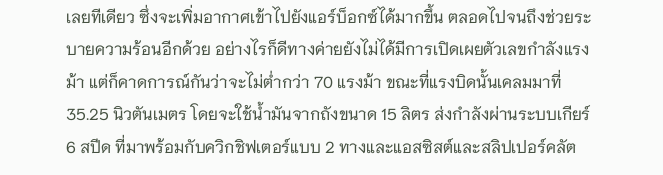เลยทีเดียว ซึ่งจะเพิ่มอากาศเข้าไปยังแอร์บ็อกซ์ได้มากขึ้น ตลอดไปจนถึงช่วยระบายความร้อนอีกด้วย อย่างไรก็ดีทางค่ายยังไม่ได้มีการเปิดเผยตัวเลขกำลังแรงม้า แต่ก็คาดการณ์กันว่าจะไม่ต่ำกว่า 70 แรงม้า ขณะที่แรงบิดนั้นเคลมมาที่ 35.25 นิวตันเมตร โดยจะใช้น้ำมันจากถังขนาด 15 ลิตร ส่งกำลังผ่านระบบเกียร์ 6 สปีด ที่มาพร้อมกับควิกชิฟเตอร์แบบ 2 ทางและแอสซิสต์และสลิปเปอร์คลัต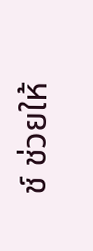ช์ ช่วยให้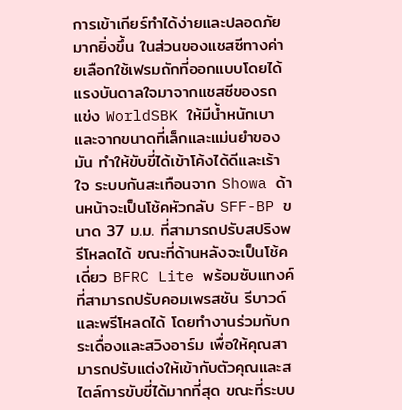การเข้าเกียร์ทำได้ง่ายและปลอดภัยมากยิ่งขึ้น ในส่วนของแชสซีทางค่ายเลือกใช้เฟรมถักที่ออกแบบโดยได้แรงบันดาลใจมาจากแชสซีของรถแข่ง WorldSBK ให้มีน้ำหนักเบา และจากขนาดที่เล็กและแม่นยำของมัน ทำให้ขับขี่ได้เข้าโค้งได้ดีและเร้าใจ ระบบกันสะเทือนจาก Showa ด้านหน้าจะเป็นโช้คหัวกลับ SFF-BP ขนาด 37 ม.ม. ที่สามารถปรับสปริงพรีโหลดได้ ขณะที่ด้านหลังจะเป็นโช้คเดี่ยว BFRC Lite พร้อมซับแทงค์ที่สามารถปรับคอมเพรสชัน รีบาวด์และพรีโหลดได้ โดยทำงานร่วมกับกระเดื่องและสวิงอาร์ม เพื่อให้คุณสามารถปรับแต่งให้เข้ากับตัวคุณและสไตล์การขับขี่ได้มากที่สุด ขณะที่ระบบ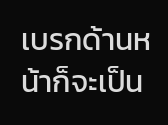เบรกด้านหน้าก็จะเป็น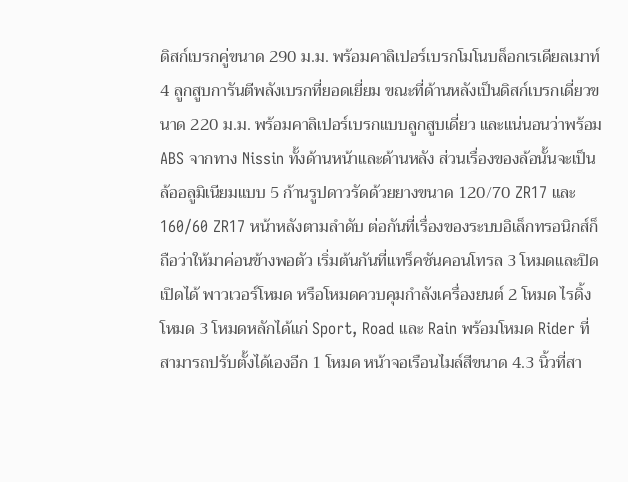ดิสก์เบรกคู่ขนาด 290 ม.ม. พร้อมคาลิเปอร์เบรกโมโนบล็อกเรเดียลเมาท์ 4 ลูกสูบการันตีพลังเบรกที่ยอดเยี่ยม ขณะที่ด้านหลังเป็นดิสก์เบรกเดี่ยวขนาด 220 ม.ม. พร้อมคาลิเปอร์เบรกแบบลูกสูบเดี่ยว และแน่นอนว่าพร้อม ABS จากทาง Nissin ทั้งด้านหน้าและด้านหลัง ส่วนเรื่องของล้อนั้นจะเป็นล้ออลูมิเนียมแบบ 5 ก้านรูปดาวรัดด้วยยางขนาด 120/70 ZR17 และ 160/60 ZR17 หน้าหลังตามลำดับ ต่อกันที่เรื่องของระบบอิเล็กทรอนิกส์ก็ถือว่าให้มาค่อนข้างพอตัว เริ่มต้นกันที่แทร็คชันคอนโทรล 3 โหมดและปิดเปิดได้ พาวเวอร์โหมด หรือโหมดควบคุมกำลังเครื่องยนต์ 2 โหมด ไรดิ้งโหมด 3 โหมดหลักได้แก่ Sport, Road และ Rain พร้อมโหมด Rider ที่สามารถปรับตั้งได้เองอีก 1 โหมด หน้าจอเรือนไมล์สีขนาด 4.3 นิ้วที่สา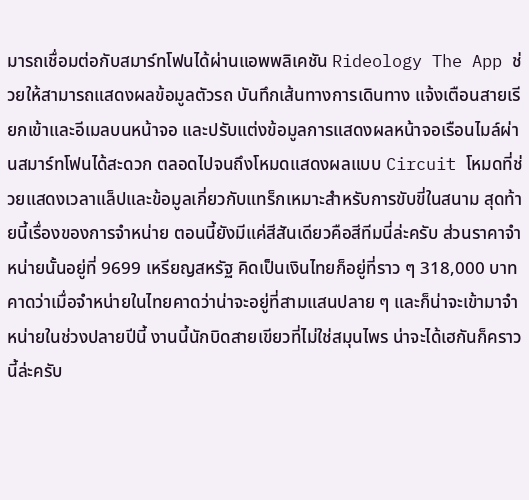มารถเชื่อมต่อกับสมาร์ทโฟนได้ผ่านแอพพลิเคชัน Rideology The App ช่วยให้สามารถแสดงผลข้อมูลตัวรถ บันทึกเส้นทางการเดินทาง แจ้งเตือนสายเรียกเข้าและอีเมลบนหน้าจอ และปรับแต่งข้อมูลการแสดงผลหน้าจอเรือนไมล์ผ่านสมาร์ทโฟนได้สะดวก ตลอดไปจนถึงโหมดแสดงผลแบบ Circuit โหมดที่ช่วยแสดงเวลาแล็ปและข้อมูลเกี่ยวกับแทร็กเหมาะสำหรับการขับขี่ในสนาม สุดท้ายนี้เรื่องของการจำหน่าย ตอนนี้ยังมีแค่สีสันเดียวคือสีทีมนี่ล่ะครับ ส่วนราคาจำหน่ายนั้นอยู่ที่ 9699 เหรียญสหรัฐ คิดเป็นเงินไทยก็อยู่ที่ราว ๆ 318,000 บาท คาดว่าเมื่อจำหน่ายในไทยคาดว่าน่าจะอยู่ที่สามแสนปลาย ๆ และก็น่าจะเข้ามาจำหน่ายในช่วงปลายปีนี้ งานนี้นักบิดสายเขียวที่ไม่ใช่สมุนไพร น่าจะได้เฮกันก็คราวนี้ล่ะครับ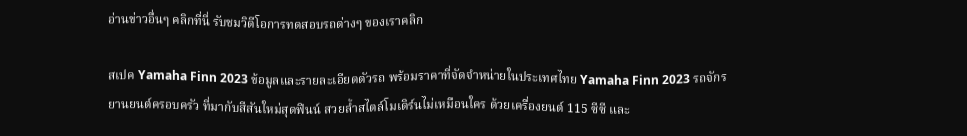อ่านข่าวอื่นๆ คลิกที่นี่ รับชมวิดีโอการทดสอบรถต่างๆ ของเราคลิก

สเปค Yamaha Finn 2023 ข้อมูลและรายละเอียดตัวรถ พร้อมราคาที่จัดจำหน่ายในประเทศไทย Yamaha Finn 2023 รถจักรยานยนต์ครอบครัว ที่มากับสีสันใหม่สุดฟินน์ สวยล้ำสไตล์โมเดิร์นไม่เหมือนใคร ด้วยเครื่องยนต์ 115 ซีซี และ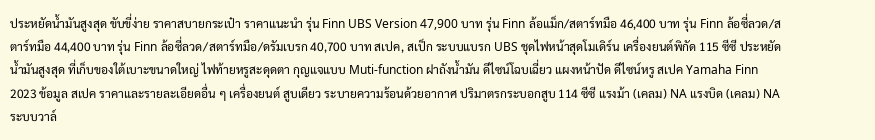ประหยัดน้ำมันสูงสุด ขับขี่ง่าย ราคาสบายกระเป๋า ราคาแนะนำ รุ่น Finn UBS Version 47,900 บาท รุ่น Finn ล้อแม็ก/สตาร์ทมือ 46,400 บาท รุ่น Finn ล้อซี่ลวด/สตาร์ทมือ 44,400 บาท รุ่น Finn ล้อซี่ลวด/สตาร์ทมือ/ดรัมเบรก 40,700 บาท สเปค, สเป็ก ระบบแบรก UBS ชุดไฟหน้าสุดโมเดิร์น เครื่องยนต์พิกัด 115 ซีซี ประหยัดน้ำมันสูงสุด ที่เก็บของใต้เบาะขนาดใหญ่ ไฟท้ายหรูสะดุดตา กุญแจแบบ Muti-function ฝาถังน้ำมัน ดีไซน์โฉบเฉี่ยว แผงหน้าปัด ดีไซน์หรู สเปค Yamaha Finn 2023 ข้อมูล สเปค ราคาและรายละเอียดอื่น ๆ เครื่องยนต์ สูบเดียว ระบายความร้อนด้วยอากาศ ปริมาตรกระบอกสูบ 114 ซีซี แรงม้า (เคลม) NA แรงบิด (เคลม) NA ระบบวาล์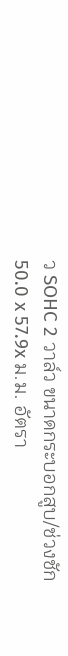ว SOHC 2 วาล์ว ขนาดกระบอกสูบ/ช่วงชัก 50.0 x 57.9x ม.ม. อัตรา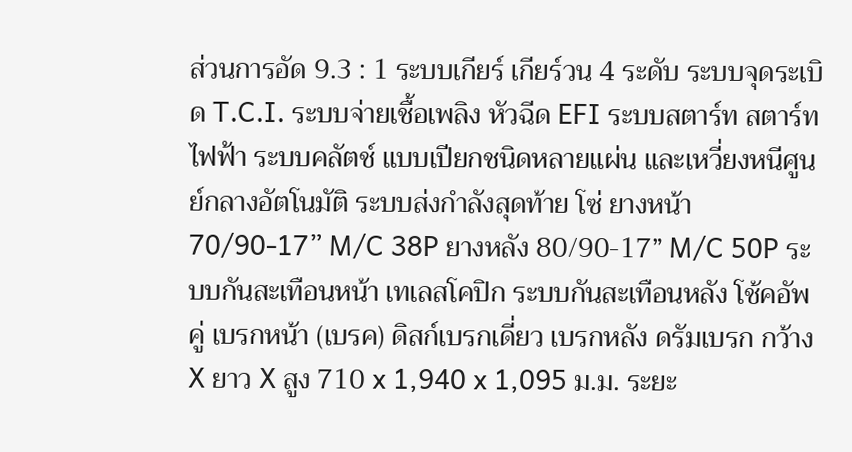ส่วนการอัด 9.3 : 1 ระบบเกียร์ เกียร์วน 4 ระดับ ระบบจุดระเบิด T.C.I. ระบบจ่ายเชื้อเพลิง หัวฉีด EFI ระบบสตาร์ท สตาร์ทไฟฟ้า ระบบคลัตช์ แบบเปียกชนิดหลายแผ่น และเหวี่ยงหนีศูนย์กลางอัตโนมัติ ระบบส่งกำลังสุดท้าย โซ่ ยางหน้า 70/90-17” M/C 38P ยางหลัง 80/90-17” M/C 50P ระบบกันสะเทือนหน้า เทเลสโคปิก ระบบกันสะเทือนหลัง โช้คอัพคู่ เบรกหน้า (เบรค) ดิสก์เบรกเดี่ยว เบรกหลัง ดรัมเบรก กว้าง X ยาว X สูง 710 x 1,940 x 1,095 ม.ม. ระยะ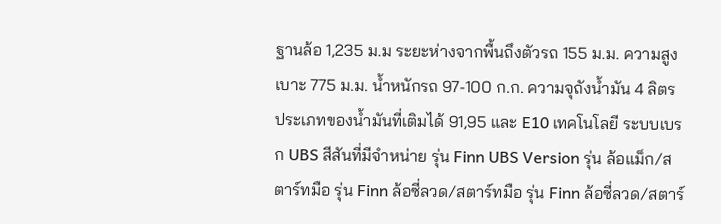ฐานล้อ 1,235 ม.ม ระยะห่างจากพื้นถึงตัวรถ 155 ม.ม. ความสูงเบาะ 775 ม.ม. น้ำหนักรถ 97-100 ก.ก. ความจุถังน้ำมัน 4 ลิตร ประเภทของน้ำมันที่เติมได้ 91,95 และ E10 เทคโนโลยี ระบบเบรก UBS สีสันที่มีจำหน่าย รุ่น Finn UBS Version รุ่น ล้อแม็ก/สตาร์ทมือ รุ่น Finn ล้อซี่ลวด/สตาร์ทมือ รุ่น Finn ล้อซี่ลวด/สตาร์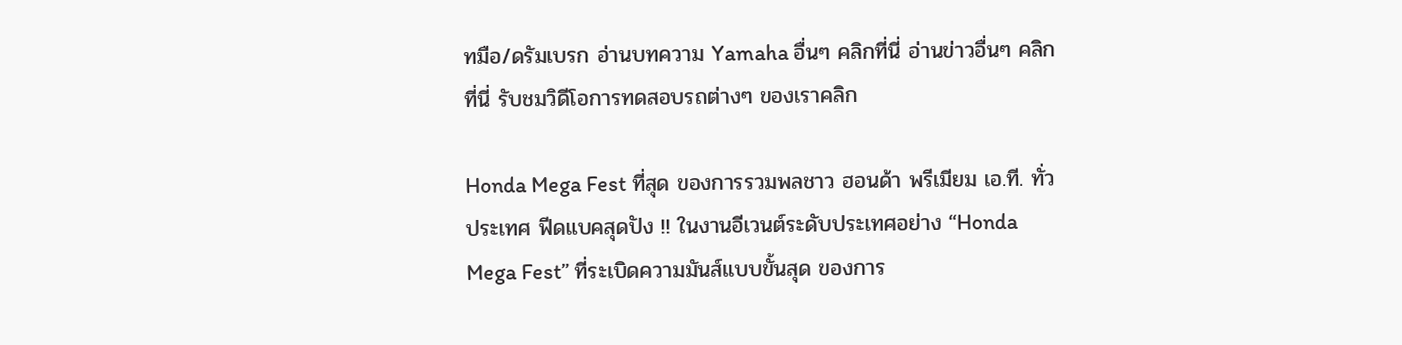ทมือ/ดรัมเบรก อ่านบทความ Yamaha อื่นๆ คลิกที่นี่ อ่านข่าวอื่นๆ คลิกที่นี่ รับชมวิดีโอการทดสอบรถต่างๆ ของเราคลิก

Honda Mega Fest ที่สุด ของการรวมพลชาว ฮอนด้า พรีเมียม เอ.ที. ทั่วประเทศ ฟีดแบคสุดปัง !! ในงานอีเวนต์ระดับประเทศอย่าง “Honda Mega Fest” ที่ระเบิดความมันส์แบบขั้นสุด ของการ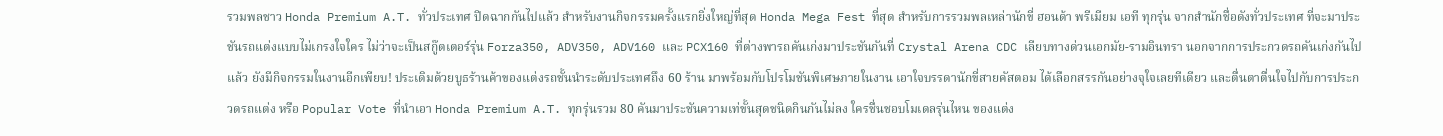รวมพลชาว Honda Premium A.T. ทั่วประเทศ ปิดฉากกันไปแล้ว สำหรับงานกิจกรรมครั้งแรกยิ่งใหญ่ที่สุด Honda Mega Fest ที่สุด สำหรับการรวมพลเหล่านักขี่ ฮอนด้า พรีเมียม เอที ทุกรุ่น จากสำนักชื่อดังทั่วประเทศ ที่จะมาประชันรถแต่งแบบไม่เกรงใจใคร ไม่ว่าจะเป็นสกู๊ตเตอร์รุ่น Forza350, ADV350, ADV160 และ PCX160 ที่ต่างพารถคันเก่งมาประชันกันที่ Crystal Arena CDC เลียบทางด่วนเอกมัย-รามอินทรา นอกจากการประกวดรถคันเก่งกันไปแล้ว ยังมีกิจกรรมในงานอีกเพียบ! ประเดิมด้วยบูธร้านค้าของแต่งรถชั้นนำระดับประเทศถึง 60 ร้าน มาพร้อมกับโปรโมชันพิเศษภายในงาน เอาใจบรรดานักขี่สายคัสตอม ได้เลือกสรรกันอย่างจุใจเลยทีเดียว และตื่นตาตื่นใจไปกับการประกวดรถแต่ง หรือ Popular Vote ที่นำเอา Honda Premium A.T. ทุกรุ่นรวม 80 คันมาประชันความเท่ขั้นสุดชนิดกินกันไม่ลง ใครชื่นชอบโมเดลรุ่นไหน ของแต่ง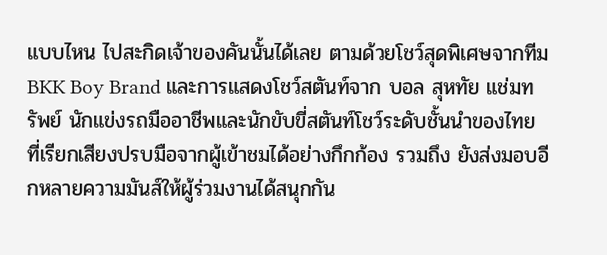แบบไหน ไปสะกิดเจ้าของคันนั้นได้เลย ตามด้วยโชว์สุดพิเศษจากทีม BKK Boy Brand และการแสดงโชว์สตันท์จาก บอล สุหทัย แช่มทรัพย์ นักแข่งรถมืออาชีพและนักขับขี่สตันท์โชว์ระดับชั้นนำของไทย ที่เรียกเสียงปรบมือจากผู้เข้าชมได้อย่างกึกก้อง รวมถึง ยังส่งมอบอีกหลายความมันส์ให้ผู้ร่วมงานได้สนุกกัน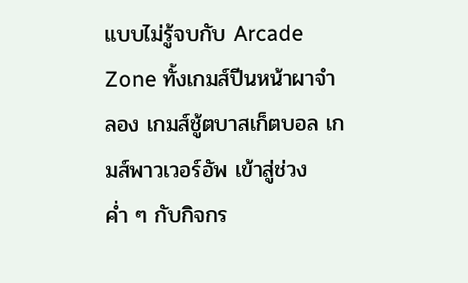แบบไม่รู้จบกับ Arcade Zone ทั้งเกมส์ปีนหน้าผาจำลอง เกมส์ชู้ตบาสเก็ตบอล เกมส์พาวเวอร์อัพ เข้าสู่ช่วงค่ำ ๆ กับกิจกร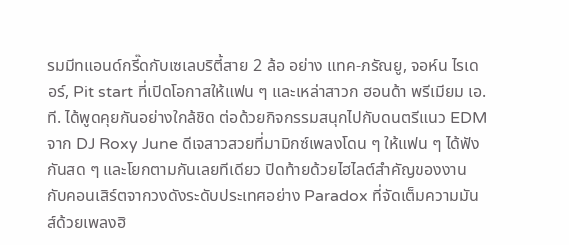รมมีทแอนด์กรี๊ดกับเซเลบริตี้สาย 2 ล้อ อย่าง แทค-ภรัณยู, จอห์น ไรเดอร์, Pit start ที่เปิดโอกาสให้แฟน ๆ และเหล่าสาวก ฮอนด้า พรีเมียม เอ.ที. ได้พูดคุยกันอย่างใกล้ชิด ต่อด้วยกิจกรรมสนุกไปกับดนตรีแนว EDM จาก DJ Roxy June ดีเจสาวสวยที่มามิกซ์เพลงโดน ๆ ให้แฟน ๆ ได้ฟังกันสด ๆ และโยกตามกันเลยทีเดียว ปิดท้ายด้วยไฮไลต์สำคัญของงาน กับคอนเสิร์ตจากวงดังระดับประเทศอย่าง Paradox ที่จัดเต็มความมันส์ด้วยเพลงฮิ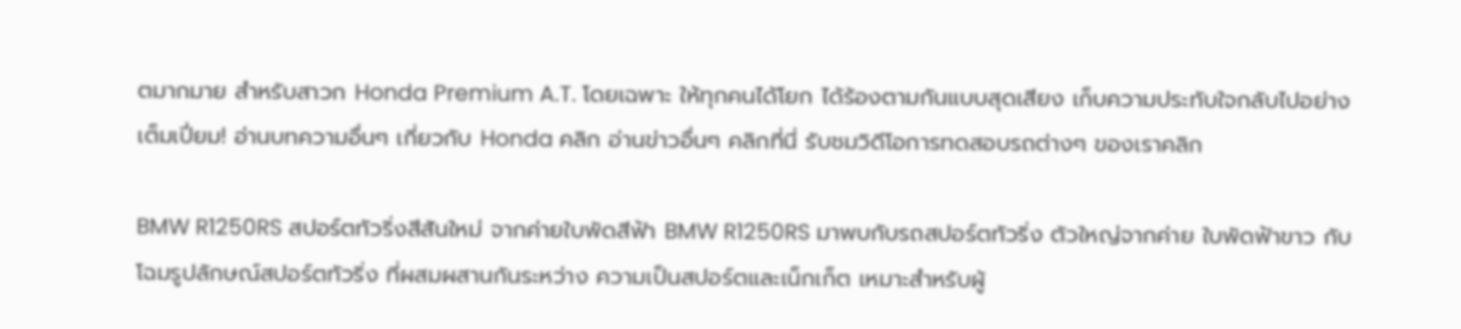ตมากมาย สำหรับสาวก Honda Premium A.T. โดยเฉพาะ ให้ทุกคนได้โยก ได้ร้องตามกันแบบสุดเสียง เก็บความประทับใจกลับไปอย่างเต็มเปี่ยม! อ่านบทความอื่นๆ เกี่ยวกับ Honda คลิก อ่านข่าวอื่นๆ คลิกที่นี่ รับชมวิดีโอการทดสอบรถต่างๆ ของเราคลิก

BMW R1250RS สปอร์ตทัวริ่งสีสันใหม่ จากค่ายใบพัดสีฟ้า BMW R1250RS มาพบกับรถสปอร์ตทัวริ่ง ตัวใหญ่จากค่าย ใบพัดฟ้าขาว กับโฉมรูปลักษณ์สปอร์ตทัวริ่ง ที่ผสมผสานกันระหว่าง ความเป็นสปอร์ตและเน็กเก็ต เหมาะสำหรับผู้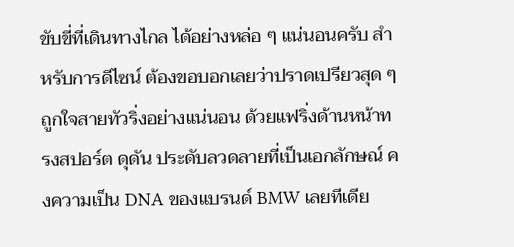ขับขี่ที่เดินทางไกล ได้อย่างหล่อ ๆ แน่นอนครับ สำหรับการดีไซน์ ต้องขอบอกเลยว่าปราดเปรียวสุด ๆ ถูกใจสายทัวริ่งอย่างแน่นอน ด้วยแฟริ่งด้านหน้าทรงสปอร์ต ดุดัน ประดับลวดลายที่เป็นเอกลักษณ์ คงความเป็น DNA ของแบรนด์ BMW เลยทีเดีย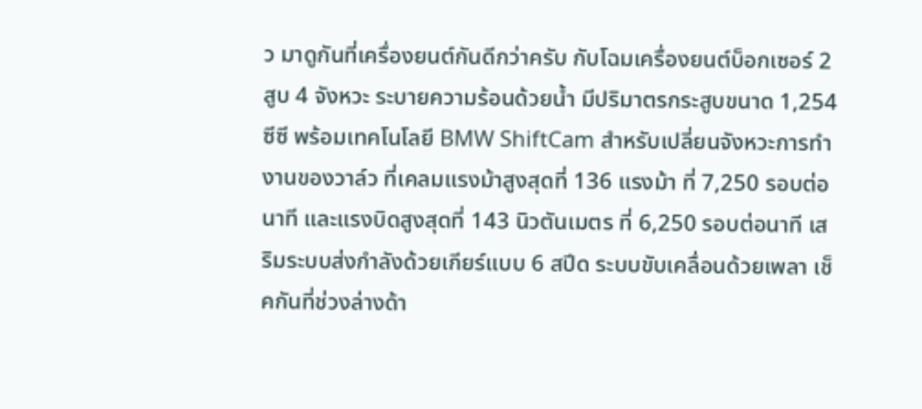ว มาดูกันที่เครื่องยนต์กันดีกว่าครับ กับโฉมเครื่องยนต์บ็อกเซอร์ 2 สูบ 4 จังหวะ ระบายความร้อนด้วยน้ำ มีปริมาตรกระสูบขนาด 1,254 ซีซี พร้อมเทคโนโลยี BMW ShiftCam สำหรับเปลี่ยนจังหวะการทำงานของวาล์ว ที่เคลมแรงม้าสูงสุดที่ 136 แรงม้า ที่ 7,250 รอบต่อนาที และแรงบิดสูงสุดที่ 143 นิวตันเมตร ที่ 6,250 รอบต่อนาที เสริมระบบส่งกำลังด้วยเกียร์แบบ 6 สปีด ระบบขับเคลื่อนด้วยเพลา เช็คกันที่ช่วงล่างด้า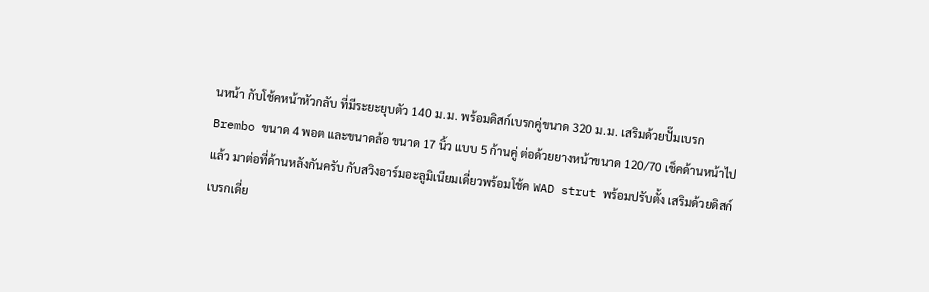นหน้า กับโช้คหน้าหัวกลับ ที่มีระยะยุบตัว 140 ม.ม. พร้อมดิสก์เบรกคู่ขนาด 320 ม.ม. เสริมด้วยปั๊มเบรก Brembo ขนาด 4 พอต และขนาดล้อ ขนาด 17 นิ้ว แบบ 5 ก้านคู่ ต่อด้วยยางหน้าขนาด 120/70 เช็คด้านหน้าไปแล้ว มาต่อที่ด้านหลังกันครับ กับสวิงอาร์มอะลูมิเนียมเดี่ยวพร้อมโช้ค WAD strut พร้อมปรับตั้ง เสริมด้วยดิสก์เบรกเดี่ย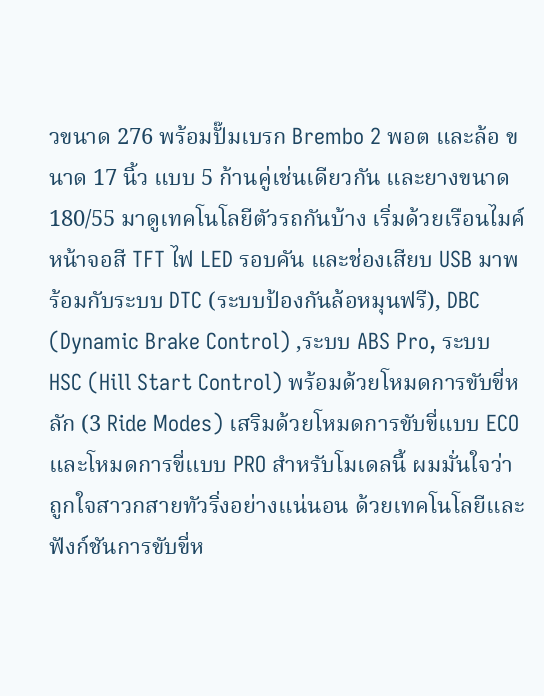วขนาด 276 พร้อมปั๊มเบรก Brembo 2 พอต และล้อ ขนาด 17 นิ้ว แบบ 5 ก้านคู่เช่นเดียวกัน และยางขนาด 180/55 มาดูเทคโนโลยีตัวรถกันบ้าง เริ่มด้วยเรือนไมค์หน้าจอสี TFT ไฟ LED รอบคัน และช่องเสียบ USB มาพร้อมกับระบบ DTC (ระบบป้องกันล้อหมุนฟรี), DBC (Dynamic Brake Control) ,ระบบ ABS Pro, ระบบ HSC (Hill Start Control) พร้อมด้วยโหมดการขับขี่หลัก (3 Ride Modes) เสริมด้วยโหมดการขับขี่แบบ ECO และโหมดการขี่แบบ PRO สำหรับโมเดลนี้ ผมมั่นใจว่าถูกใจสาวกสายทัวริ่งอย่างแน่นอน ด้วยเทคโนโลยีและฟังก์ชันการขับขี่ห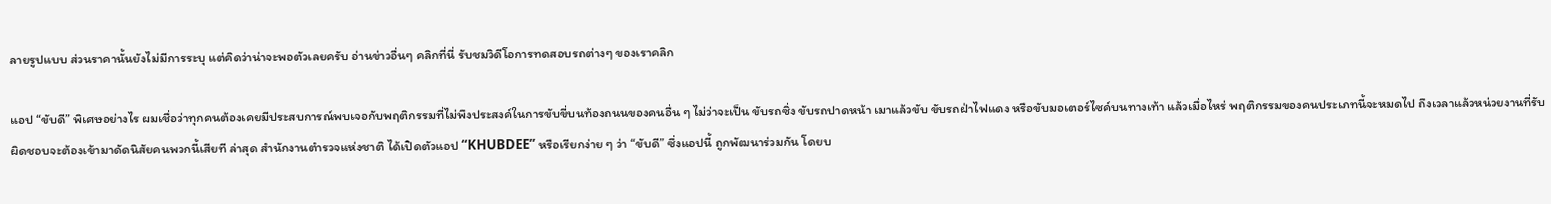ลายรูปแบบ ส่วนราคานั้นยังไม่มีการระบุ แต่คิดว่าน่าจะพอตัวเลยครับ อ่านข่าวอื่นๆ คลิกที่นี่ รับชมวิดีโอการทดสอบรถต่างๆ ของเราคลิก

แอป “ขับดี” พิเศษอย่างไร ผมเชื่อว่าทุกคนต้องเคยมีประสบการณ์พบเจอกับพฤติกรรมที่ไม่พึงประสงค์ในการขับขี่บนท้องถนนของคนอื่น ๆ ไม่ว่าจะเป็น ขับรถซิ่ง ขับรถปาดหน้า เมาแล้วขับ ขับรถฝ่าไฟแดง หรือขับมอเตอร์ไซค์บนทางเท้า แล้วเมื่อไหร่ พฤติกรรมของคนประเภทนี้จะหมดไป ถึงเวลาแล้วหน่วยงานที่รับผิดชอบจะต้องเข้ามาดัดนิสัยคนพวกนี้เสียที ล่าสุด สำนักงานตำรวจแห่งชาติ ได้เปิดตัวแอป “KHUBDEE” หรือเรียกง่าย ๆ ว่า “ขับดี” ซึ่งแอปนี้ ถูกพัฒนาร่วมกัน โดยบ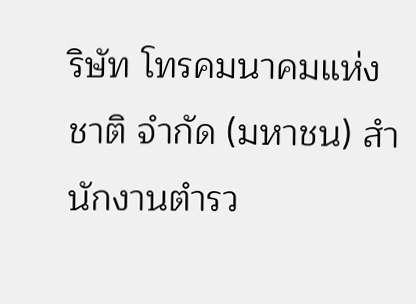ริษัท โทรคมนาคมแห่งชาติ จำกัด (มหาชน) สำนักงานตำรว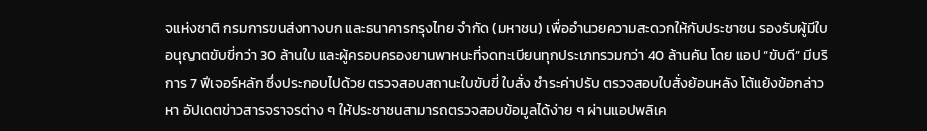จแห่งชาติ กรมการขนส่งทางบก และธนาคารกรุงไทย จำกัด (มหาชน) เพื่ออำนวยความสะดวกให้กับประชาชน รองรับผู้มีใบอนุญาตขับขี่กว่า 30 ล้านใบ และผู้ครอบครองยานพาหนะที่จดทะเบียนทุกประเภทรวมกว่า 40 ล้านคัน โดย แอป “ขับดี” มีบริการ 7 ฟีเจอร์หลัก ซึ่งประกอบไปด้วย ตรวจสอบสถานะใบขับขี่ ใบสั่ง ชำระค่าปรับ ตรวจสอบใบสั่งย้อนหลัง โต้แย้งข้อกล่าวหา อัปเดตข่าวสารจราจรต่าง ๆ ให้ประชาชนสามารถตรวจสอบข้อมูลได้ง่าย ๆ ผ่านแอปพลิเค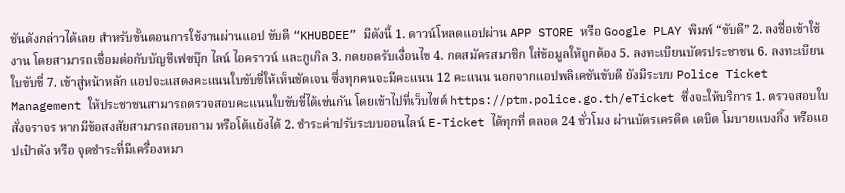ชันดังกล่าวได้เลย สำหรับขั้นตอนการใช้งานผ่านแอป ขับดี “KHUBDEE” มีดังนี้ 1. ดาวน์โหลดแอปผ่าน APP STORE หรือ Google PLAY พิมพ์ “ขับดี” 2. ลงชื่อเข้าใช้งาน โดยสามารถเชื่อมต่อกับบัญชีเฟซบุ๊ก ไลน์ ไอคราวน์ และกูเกิล 3. กดยอดรับเงื่อนไข 4. กดสมัครสมาชิก ใส่ข้อมูลให้ถูกต้อง 5. ลงทะเบียนบัตรประชาชน 6. ลงทะเบียนใบขับขี่ 7. เข้าสู่หน้าหลัก แอปจะแสดงคะแนนใบขับขี่ให้เห็นชัดเจน ซึ่งทุกคนจะมีคะแนน 12 คะแนน นอกจากแอปพลิเคชันขับดี ยังมีระบบ Police Ticket Management ให้ประชาชนสามารถตรวจสอบคะแนนใบขับขี่ได้เช่นกัน โดยเข้าไปที่เว็บไซต์ https://ptm.police.go.th/eTicket ซึ่งจะให้บริการ 1. ตรวจสอบใบสั่งจราจร หากมีข้อสงสัยสามารถสอบถาม หรือโต้แย้งได้ 2. ชำระค่าปรับระบบออนไลน์ E-Ticket ได้ทุกที่ ตลอด 24 ชั่วโมง ผ่านบัตรเครดิต เดบิต โมบายแบงกิ้ง หรือแอปเป๋าตัง หรือ จุดชำระที่มีเครื่องหมา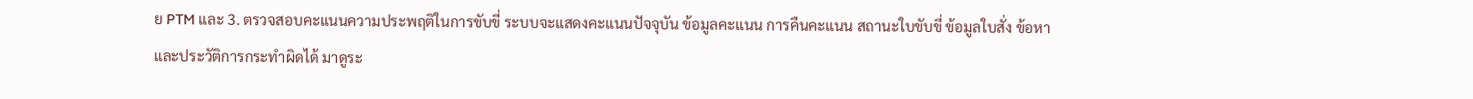ย PTM และ 3. ตรวจสอบคะแนนความประพฤติในการขับขี่ ระบบจะแสดงคะแนนปัจจุบัน ข้อมูลคะแนน การคืนคะแนน สถานะใบขับขี่ ข้อมูลใบสั่ง ข้อหา และประวัติการกระทำผิดได้ มาดูระ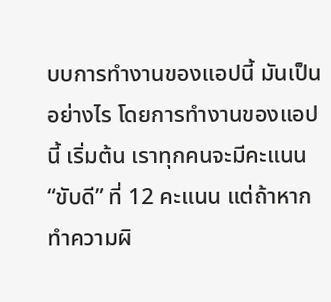บบการทำงานของแอปนี้ มันเป็นอย่างไร โดยการทำงานของแอปนี้ เริ่มต้น เราทุกคนจะมีคะแนน “ขับดี” ที่ 12 คะแนน แต่ถ้าหากทำความผิ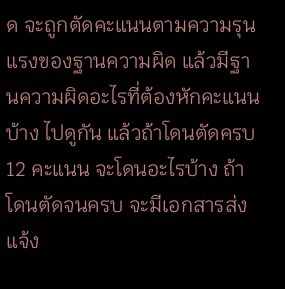ด จะถูกตัดคะแนนตามความรุนแรงของฐานความผิด แล้วมีฐานความผิดอะไรที่ต้องหักคะแนนบ้าง ไปดูกัน แล้วถ้าโดนตัดครบ 12 คะแนน จะโดนอะไรบ้าง ถ้าโดนตัดจนครบ จะมีเอกสารส่งแจ้ง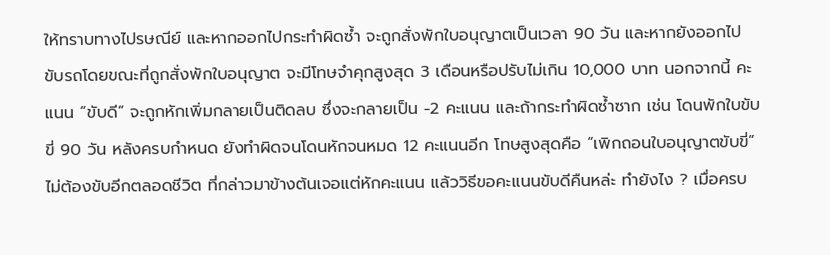ให้ทราบทางไปรษณีย์ และหากออกไปกระทำผิดซ้ำ จะถูกสั่งพักใบอนุญาตเป็นเวลา 90 วัน และหากยังออกไปขับรถโดยขณะที่ถูกสั่งพักใบอนุญาต จะมีโทษจำคุกสูงสุด 3 เดือนหรือปรับไม่เกิน 10,000 บาท นอกจากนี้ คะแนน “ขับดี” จะถูกหักเพิ่มกลายเป็นติดลบ ซึ่งจะกลายเป็น -2 คะแนน และถ้ากระทำผิดซ้ำซาก เช่น โดนพักใบขับขี่ 90 วัน หลังครบกำหนด ยังทำผิดจนโดนหักจนหมด 12 คะแนนอีก โทษสูงสุดคือ “เพิกถอนใบอนุญาตขับขี่” ไม่ต้องขับอีกตลอดชีวิต ที่กล่าวมาข้างต้นเจอแต่หักคะแนน แล้ววิธีขอคะแนนขับดีคืนหล่ะ ทำยังไง ? เมื่อครบ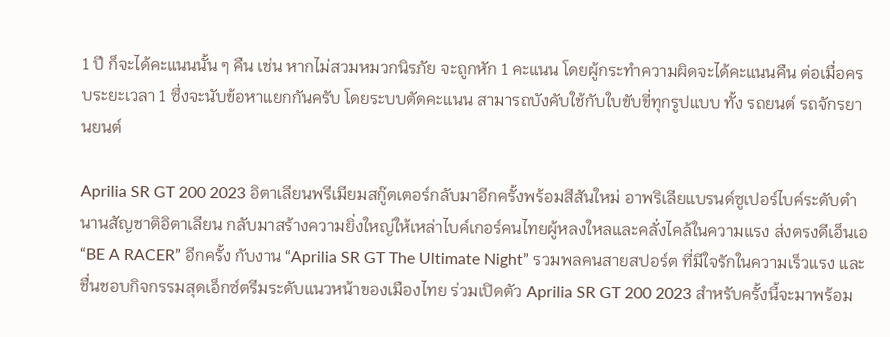1 ปี ก็จะได้คะแนนนั้น ๆ คืน เช่น หากไม่สวมหมวกนิรภัย จะถูกหัก 1 คะแนน โดยผู้กระทำความผิดจะได้คะแนนคืน ต่อเมื่อครบระยะเวลา 1 ซึ่งจะนับข้อหาแยกกันครับ โดยระบบตัดคะแนน สามารถบังคับใช้กับใบขับขี่ทุกรูปแบบ ทั้ง รถยนต์ รถจักรยานยนต์

Aprilia SR GT 200 2023 อิตาเลียนพรีเมียมสกู๊ตเตอร์กลับมาอีกครั้งพร้อมสีสันใหม่ อาพริเลียแบรนด์ซูเปอร์ไบค์ระดับตำนานสัญชาติอิตาเลียน กลับมาสร้างความยิ่งใหญ่ให้เหล่าไบค์เกอร์คนไทยผู้หลงใหลและคลั่งไคล้ในความแรง ส่งตรงดีเอ็นเอ “BE A RACER” อีกครั้ง กับงาน “Aprilia SR GT The Ultimate Night” รวมพลคนสายสปอร์ต ที่มีใจรักในความเร็วแรง และชื่นชอบกิจกรรมสุดเอ็กซ์ตรีมระดับแนวหน้าของเมืองไทย ร่วมเปิดตัว Aprilia SR GT 200 2023 สำหรับครั้งนี้จะมาพร้อม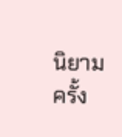นิยามครั้ง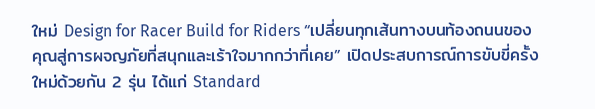ใหม่ Design for Racer Build for Riders “เปลี่ยนทุกเส้นทางบนท้องถนนของคุณสู่การผจญภัยที่สนุกและเร้าใจมากกว่าที่เคย” เปิดประสบการณ์การขับขี่ครั้งใหม่ด้วยกัน 2 รุ่น ได้แก่ Standard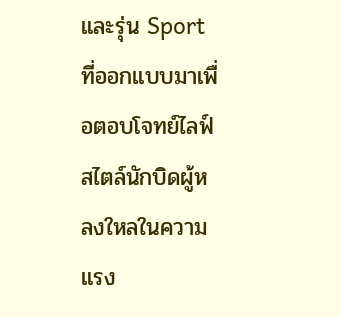และรุ่น Sport ที่ออกแบบมาเพื่อตอบโจทย์ไลฟ์สไตล์นักบิดผู้หลงใหลในความแรง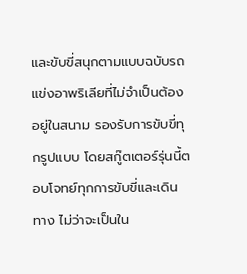และขับขี่สนุกตามแบบฉบับรถแข่งอาพริเลียที่ไม่จำเป็นต้องอยู่ในสนาม รองรับการขับขี่ทุกรูปแบบ โดยสกู๊ตเตอร์รุ่นนี้ตอบโจทย์ทุกการขับขี่และเดินทาง ไม่ว่าจะเป็นใน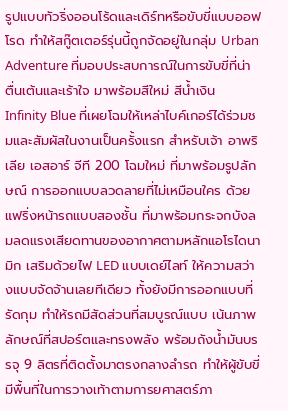รูปแบบทัวริ่งออนโร้ดและเดิร์ทหรือขับขี่แบบออฟโรด ทำให้สกู๊ตเตอร์รุ่นนี้ถูกจัดอยู่ในกลุ่ม Urban Adventure ที่มอบประสบการณ์ในการขับขี่ที่น่าตื่นเต้นและเร้าใจ มาพร้อมสีใหม่ สีน้ำเงิน Infinity Blue ที่เผยโฉมให้เหล่าไบค์เกอร์ได้ร่วมชมและสัมผัสในงานเป็นครั้งแรก สำหรับเจ้า อาพริเลีย เอสอาร์ จีที 200 โฉมใหม่ ที่มาพร้อมรูปลักษณ์ การออกแบบลวดลายที่ไม่เหมือนใคร ด้วยแฟริ่งหน้ารถแบบสองชั้น ที่มาพร้อมกระจกบังลมลดแรงเสียดทานของอากาศตามหลักแอโรไดนามิก เสริมด้วยไฟ LED แบบเดย์ไลท์ ให้ความสว่างแบบจัดจ้านเลยทีเดียว ทั้งยังมีการออกแบบที่รัดกุม ทำให้รถมีสัดส่วนที่สมบูรณ์แบบ เน้นภาพลักษณ์ที่สปอร์ตและทรงพลัง พร้อมถังน้ำมันบรรจุ 9 ลิตรที่ติดตั้งมาตรงกลางลำรถ ทำให้ผู้ขับขี่มีพื้นที่ในการวางเท้าตามการยศาสตร์ภา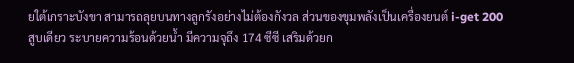ยใต้เกราะบังขา สามารถลุยบนทางลูกรังอย่างไม่ต้องกังวล ส่วนของขุมพลังเป็นเครื่องยนต์ i-get 200 สูบเดียว ระบายความร้อนด้วยน้ำ มีความจุถึง 174 ซีซี เสริมด้วยก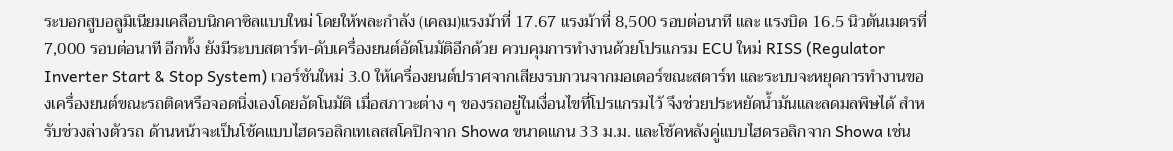ระบอกสูบอลูมิเนียมเคลือบนิกคาซิลแบบใหม่ โดยให้พละกำลัง (เคลม)แรงม้าที่ 17.67 แรงม้าที่ 8,500 รอบต่อนาที และ แรงบิด 16.5 นิวตันเมตรที่ 7,000 รอบต่อนาที อีกทั้ง ยังมีระบบสตาร์ท-ดับเครื่องยนต์อัตโนมัติอีกด้วย ควบคุมการทำงานด้วยโปรแกรม ECU ใหม่ RISS (Regulator Inverter Start & Stop System) เวอร์ชันใหม่ 3.0 ให้เครื่องยนต์ปราศจากเสียงรบกวนจากมอเตอร์ขณะสตาร์ท และระบบจะหยุดการทำงานของเครื่องยนต์ขณะรถติดหรือจอดนิ่งเองโดยอัตโนมัติ เมื่อสภาวะต่าง ๆ ของรถอยู่ในเงื่อนไขที่โปรแกรมไว้ จึงช่วยประหยัดน้ำมันและลดมลพิษได้ สำหรับช่วงล่างตัวรถ ด้านหน้าจะเป็นโช้คแบบไฮดรอลิกเทเลสสโคปิกจาก Showa ขนาดแกน 33 ม.ม. และโช้คหลังคู่แบบไฮดรอลิกจาก Showa เช่น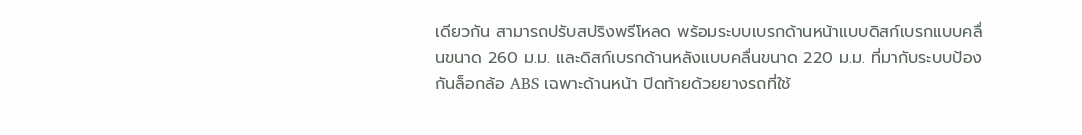เดียวกัน สามารถปรับสปริงพรีโหลด พร้อมระบบเบรกด้านหน้าแบบดิสก์เบรกแบบคลื่นขนาด 260 ม.ม. และดิสก์เบรกด้านหลังแบบคลื่นขนาด 220 ม.ม. ที่มากับระบบป้องกันล็อกล้อ ABS เฉพาะด้านหน้า ปิดท้ายด้วยยางรถที่ใช้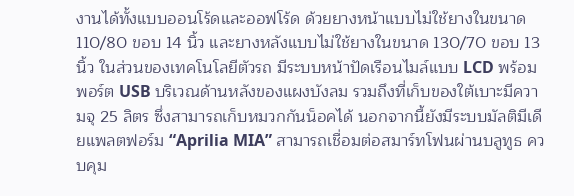งานได้ทั้งแบบออนโร้ดและออฟโร้ด ด้วยยางหน้าแบบไม่ใช้ยางในขนาด 110/80 ขอบ 14 นิ้ว และยางหลังแบบไม่ใช้ยางในขนาด 130/70 ขอบ 13 นิ้ว ในส่วนของเทคโนโลยีตัวรถ มีระบบหน้าปัดเรือนไมล์แบบ LCD พร้อมพอร์ต USB บริเวณด้านหลังของแผงบังลม รวมถึงที่เก็บของใต้เบาะมีความจุ 25 ลิตร ซึ่งสามารถเก็บหมวกกันน็อคได้ นอกจากนี้ยังมีระบบมัลติมีเดียแพลตฟอร์ม “Aprilia MIA” สามารถเชื่อมต่อสมาร์ทโฟนผ่านบลูทูธ ควบคุม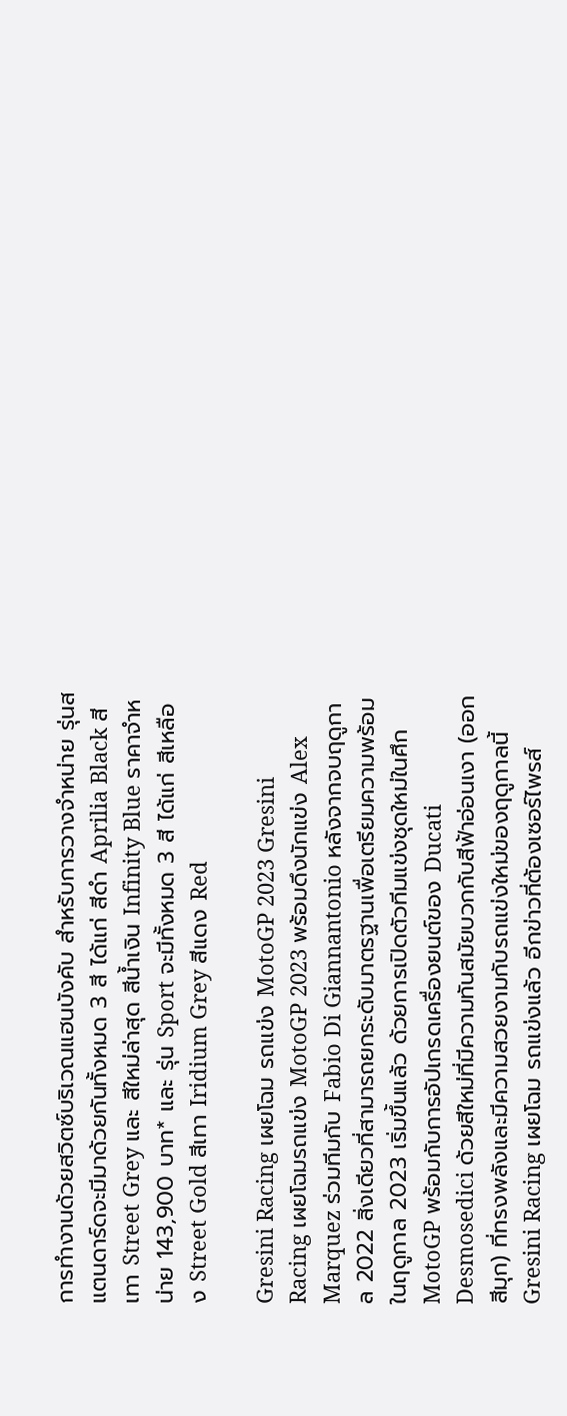การทำงานด้วยสวิตซ์บริเวณแฮนบังคับ สำหรับการวางจำหน่าย รุ่นสแตนดาร์ดจะมีมาด้วยกันทั้งหมด 3 สี ได้แก่ สีดำ Aprilia Black สีเทา Street Grey และ สีใหม่ล่าสุด สีน้ำเงิน Infinity Blue ราคาจำหน่าย 143,900 บาท* และ รุ่น Sport จะมีทั้งหมด 3 สี ได้แก่ สีเหลือง Street Gold สีเทา Iridium Grey สีแดง Red

Gresini Racing เผยโฉม รถแข่ง MotoGP 2023 Gresini Racing เผยโฉมรถแข่ง MotoGP 2023 พร้อมดึงนักแข่ง Alex Marquez ร่วมทีมกับ Fabio Di Giannantonio หลังจากจบฤดูกาล 2022 สิ่งเดียวที่สามารถยกระดับมาตรฐานเพื่อเตรียมความพร้อมในฤดูกาล 2023 เริ่มขึ้นแล้ว ด้วยการเปิดตัวทีมแข่งชุดใหม่ในศึก MotoGP พร้อมกับการอัปเกรดเครื่องยนต์ของ Ducati Desmosedici ด้วยสีใหม่ที่มีความทันสมัยบวกกับสีฟ้าอ่อนเงา (ออกสีมุก) ที่ทรงพลังและมีความสวยงามกับรถแข่งใหม่ของฤดูกาลนี้ Gresini Racing เผยโฉม รถแข่งแล้ว อีกข่าวที่ต้องเซอร์ไพรส์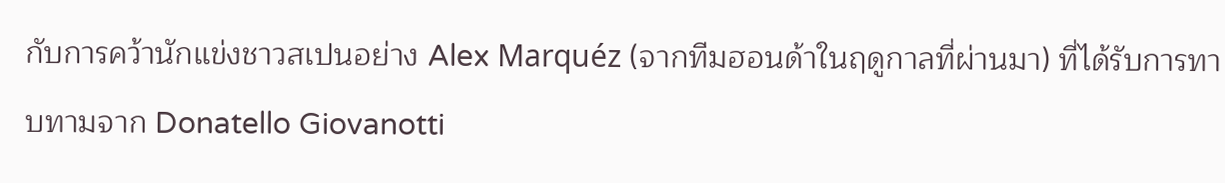กับการคว้านักแข่งชาวสเปนอย่าง Alex Marquéz (จากทีมฮอนด้าในฤดูกาลที่ผ่านมา) ที่ได้รับการทาบทามจาก Donatello Giovanotti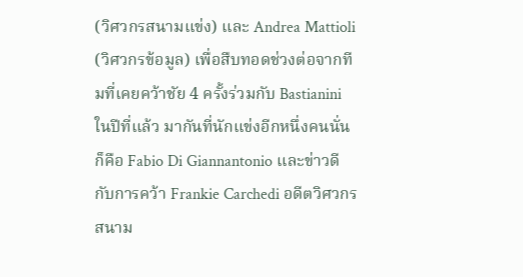(วิศวกรสนามแข่ง) และ Andrea Mattioli (วิศวกรข้อมูล) เพื่อสืบทอดช่วงต่อจากทีมที่เคยคว้าชัย 4 ครั้งร่วมกับ Bastianini ในปีที่แล้ว มากันที่นักแข่งอีกหนึ่งคนนั่นก็คือ Fabio Di Giannantonio และข่าวดีกับการคว้า Frankie Carchedi อดีตวิศวกรสนาม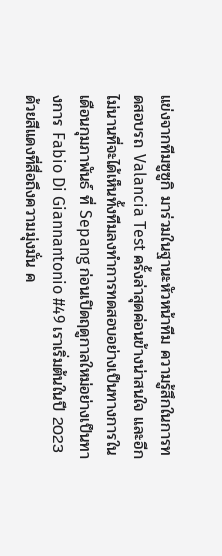แข่งจากทีมซูซูกิ มาร่วมในฐานะหัวหน้าทีม ความรู้สึกในการทดสอบรถ Valancia Test ครั้งล่าสุดค่อนข้างน่าสนใจ และอีกไม่นานที่จะได้เห็นทั้งทีมลงทำการทดสอบอย่างเป็นทางการในเดือนกุมภาพันธ์ ที่ Sepang ก่อนเปิดฤดูกาลใหม่อย่างเป็นทางการ Fabio Di Giannantonio #49 เราเริ่มต้นในปี 2023 ด้วยสีแดงที่สื่อถึงความมุ่งมั่น ค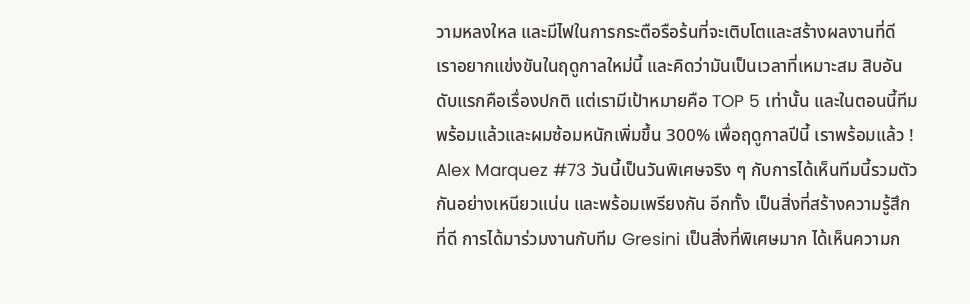วามหลงใหล และมีไฟในการกระตือรือร้นที่จะเติบโตและสร้างผลงานที่ดี เราอยากแข่งขันในฤดูกาลใหม่นี้ และคิดว่ามันเป็นเวลาที่เหมาะสม สิบอันดับแรกคือเรื่องปกติ แต่เรามีเป้าหมายคือ TOP 5 เท่านั้น และในตอนนี้ทีมพร้อมแล้วและผมซ้อมหนักเพิ่มขึ้น 300% เพื่อฤดูกาลปีนี้ เราพร้อมแล้ว ! Alex Marquez #73 วันนี้เป็นวันพิเศษจริง ๆ กับการได้เห็นทีมนี้รวมตัวกันอย่างเหนียวแน่น และพร้อมเพรียงกัน อีกทั้ง เป็นสิ่งที่สร้างความรู้สึกที่ดี การได้มาร่วมงานกับทีม Gresini เป็นสิ่งที่พิเศษมาก ได้เห็นความก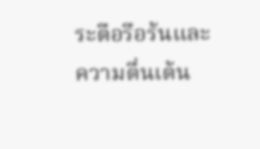ระตือรือร้นและความตื่นเต้น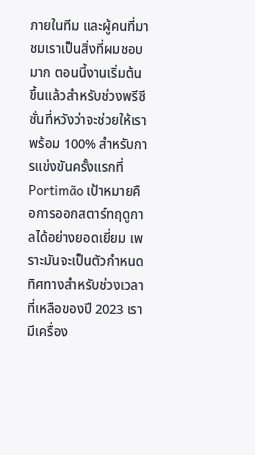ภายในทีม และผู้คนที่มาชมเราเป็นสิ่งที่ผมชอบมาก ตอนนี้งานเริ่มต้นขึ้นแล้วสำหรับช่วงพรีซีซั่นที่หวังว่าจะช่วยให้เราพร้อม 100% สำหรับการแข่งขันครั้งแรกที่ Portimão เป้าหมายคือการออกสตาร์ทฤดูกาลได้อย่างยอดเยี่ยม เพราะมันจะเป็นตัวกำหนดทิศทางสำหรับช่วงเวลาที่เหลือของปี 2023 เรามีเครื่อง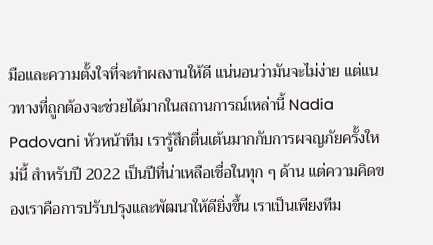มือและความตั้งใจที่จะทำผลงานให้ดี แน่นอนว่ามันจะไม่ง่าย แต่แนวทางที่ถูกต้องจะช่วยได้มากในสถานการณ์เหล่านี้ Nadia Padovani หัวหน้าทีม เรารู้สึกตื่นเต้นมากกับการผจญภัยครั้งใหม่นี้ สำหรับปี 2022 เป็นปีที่น่าเหลือเชื่อในทุก ๆ ด้าน แต่ความคิดของเราคือการปรับปรุงและพัฒนาให้ดียิ่งขึ้น เราเป็นเพียงทีม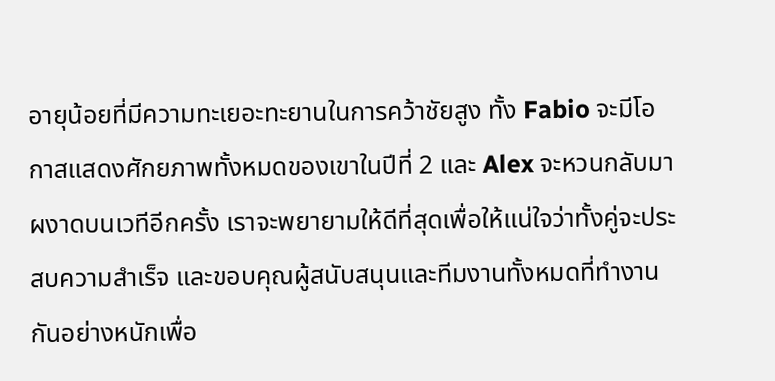อายุน้อยที่มีความทะเยอะทะยานในการคว้าชัยสูง ทั้ง Fabio จะมีโอกาสแสดงศักยภาพทั้งหมดของเขาในปีที่ 2 และ Alex จะหวนกลับมาผงาดบนเวทีอีกครั้ง เราจะพยายามให้ดีที่สุดเพื่อให้แน่ใจว่าทั้งคู่จะประสบความสำเร็จ และขอบคุณผู้สนับสนุนและทีมงานทั้งหมดที่ทำงานกันอย่างหนักเพื่อ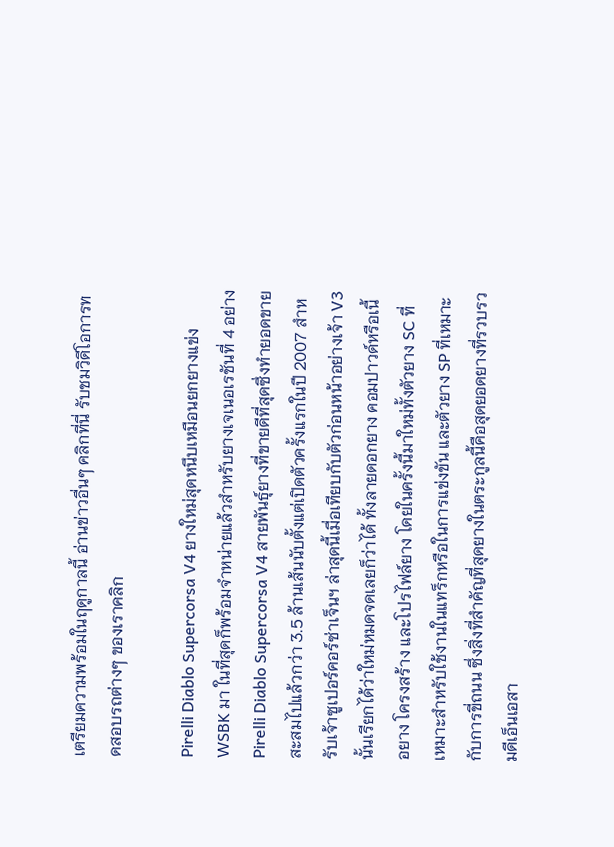เตรียมความพร้อมในฤดูกาลนี้ อ่านข่าวอื่นๆ คลิกที่นี่ รับชมวิดีโอการทดสอบรถต่างๆ ของเราคลิก

Pirelli Diablo Supercorsa V4 ยางใหม่สุดหนึบเหมือนยกยางแข่ง WSBK มา ในที่สุดก็พร้อมจำหน่ายแล้วสำหรับยางเจเนอเรชันที่ 4 อย่าง Pirelli Diablo Supercorsa V4 สายพันธุ์ยางที่ขายดีที่สุดซึ่งทำยอดขายสะสมไปแล้วกว่า 3.5 ล้านเส้นนับตั้งแต่เปิดตัวครั้งแรกในปี 2007 สำหรับเจ้าซูเปอร์คอร์ซ่าเจ็นฯ ล่าสุดนี้เมื่อเทียบกับตัวก่อนหน้าอย่างเจ้า V3 นั้นเรียกได้ว่าใหม่หมดจดเลยก็ว่าได้ ทั้งลายดอกยาง คอมปาวด์หรือเนื้อยาง โครงสร้าง และโปรไฟล์ยาง โดยในครั้งนี้มาใหม่ทั้งตัวยาง SC ที่เหมาะสำหรับใช้งานในแทร็กหรือในการแข่งขัน และตัวยาง SP ที่เหมาะกับการขี่ถนน ซึ่งสิ่งที่สำคัญที่สุดยางในตระกูลนี้คือสุดยอดยางที่รวบรวมดีเอ็นเอสา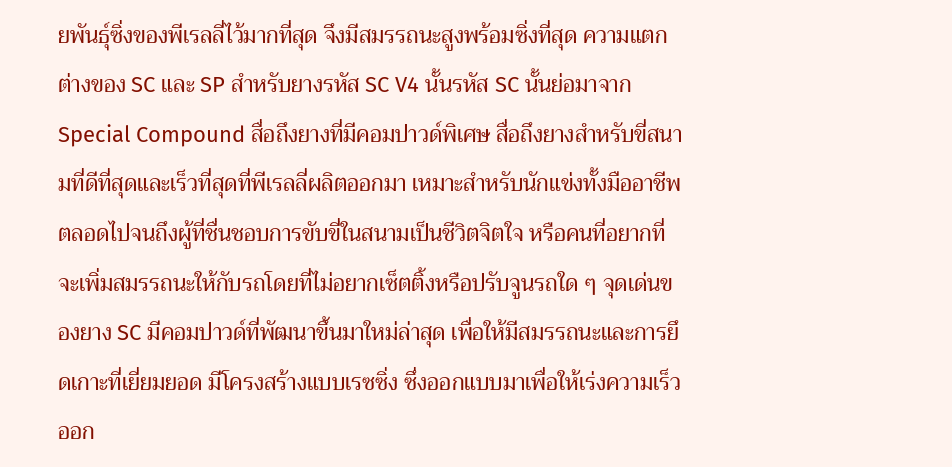ยพันธุ์ซิ่งของพีเรลลี่ไว้มากที่สุด จึงมีสมรรถนะสูงพร้อมซิ่งที่สุด ความแตกต่างของ SC และ SP สำหรับยางรหัส SC V4 นั้นรหัส SC นั้นย่อมาจาก Special Compound สื่อถึงยางที่มีคอมปาวด์พิเศษ สื่อถึงยางสำหรับขี่สนามที่ดีที่สุดและเร็วที่สุดที่พีเรลลี่ผลิตออกมา เหมาะสำหรับนักแข่งทั้งมืออาชีพ ตลอดไปจนถึงผู้ที่ชื่นชอบการขับขี่ในสนามเป็นชีวิตจิตใจ หรือคนที่อยากที่จะเพิ่มสมรรถนะให้กับรถโดยที่ไม่อยากเซ็ตติ้งหรือปรับจูนรถใด ๆ จุดเด่นของยาง SC มีคอมปาวด์ที่พัฒนาขึ้นมาใหม่ล่าสุด เพื่อให้มีสมรรถนะและการยึดเกาะที่เยี่ยมยอด มีโครงสร้างแบบเรซซิ่ง ซึ่งออกแบบมาเพื่อให้เร่งความเร็วออก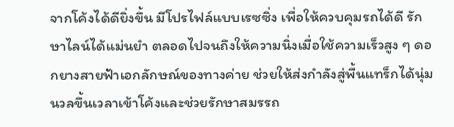จากโค้งได้ดียิ่งขึ้น มีโปรไฟล์แบบเรซซิ่ง เพื่อให้ควบคุมรถได้ดี รักษาไลน์ได้แม่นยำ ตลอดไปจนถึงให้ความนิ่งเมื่อใช้ความเร็วสูง ๆ ดอกยางสายฟ้าเอกลักษณ์ของทางค่าย ช่วยให้ส่งกำลังสู่พื้นแทร็กได้นุ่มนวลขึ้นเวลาเข้าโค้งและช่วยรักษาสมรรถ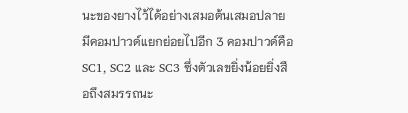นะของยางไว้ได้อย่างเสมอต้นเสมอปลาย มีคอมปาวด์แยกย่อยไปอีก 3 คอมปาวด์คือ SC1, SC2 และ SC3 ซึ่งตัวเลขยิ่งน้อยยิ่งสือถึงสมรรถนะ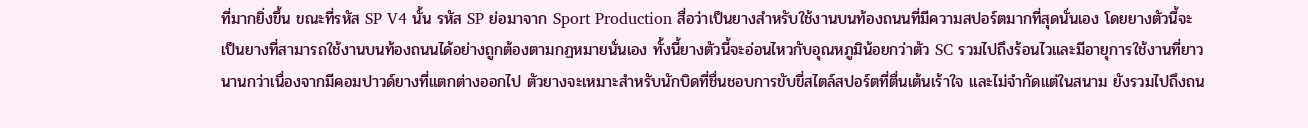ที่มากยิ่งขึ้น ขณะที่รหัส SP V4 นั้น รหัส SP ย่อมาจาก Sport Production สื่อว่าเป็นยางสำหรับใช้งานบนท้องถนนที่มีความสปอร์ตมากที่สุดนั่นเอง โดยยางตัวนี้จะเป็นยางที่สามารถใช้งานบนท้องถนนได้อย่างถูกต้องตามกฏหมายนั่นเอง ทั้งนี้ยางตัวนี้จะอ่อนไหวกับอุณหภูมิน้อยกว่าตัว SC รวมไปถึงร้อนไวและมีอายุการใช้งานที่ยาวนานกว่าเนื่องจากมีคอมปาวด์ยางที่แตกต่างออกไป ตัวยางจะเหมาะสำหรับนักบิดที่ชื่นชอบการขับขี่สไตล์สปอร์ตที่ตื่นเต้นเร้าใจ และไม่จำกัดแต่ในสนาม ยังรวมไปถึงถน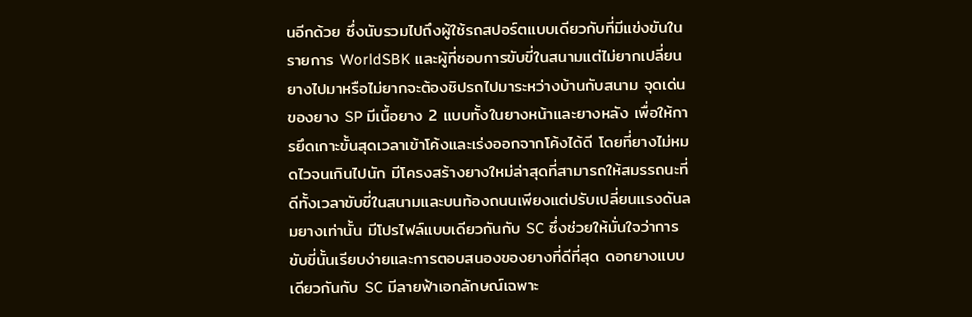นอีกด้วย ซึ่งนับรวมไปถึงผู้ใช้รถสปอร์ตแบบเดียวกับที่มีแข่งขันในรายการ WorldSBK และผู้ที่ชอบการขับขี่ในสนามแต่ไม่ยากเปลี่ยนยางไปมาหรือไม่ยากจะต้องชิปรถไปมาระหว่างบ้านกับสนาม จุดเด่นของยาง SP มีเนื้อยาง 2 แบบทั้งในยางหน้าและยางหลัง เพื่อให้การยึดเกาะขั้นสุดเวลาเข้าโค้งและเร่งออกจากโค้งได้ดี โดยที่ยางไม่หมดไวจนเกินไปนัก มีโครงสร้างยางใหม่ล่าสุดที่สามารถให้สมรรถนะที่ดีทั้งเวลาขับขี่ในสนามและบนท้องถนนเพียงแต่ปรับเปลี่ยนแรงดันลมยางเท่านั้น มีโปรไฟล์แบบเดียวกันกับ SC ซึ่งช่วยให้มั่นใจว่าการขับขี่นั้นเรียบง่ายและการตอบสนองของยางที่ดีที่สุด ดอกยางแบบเดียวกันกับ SC มีลายฟ้าเอกลักษณ์เฉพาะ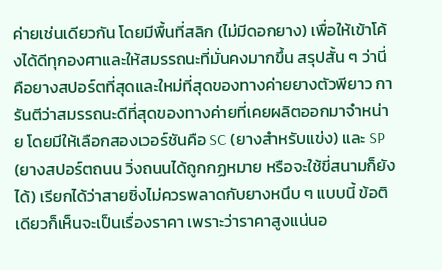ค่ายเช่นเดียวกัน โดยมีพื้นที่สลิก (ไม่มีดอกยาง) เพื่อให้เข้าโค้งได้ดีทุกองศาและให้สมรรถนะที่มั่นคงมากขึ้น สรุปสั้น ๆ ว่านี่คือยางสปอร์ตที่สุดและใหม่ที่สุดของทางค่ายยางตัวพียาว การันตีว่าสมรรถนะดีที่สุดของทางค่ายที่เคยผลิตออกมาจำหน่าย โดยมีให้เลือกสองเวอร์ชันคือ SC (ยางสำหรับแข่ง) และ SP (ยางสปอร์ตถนน วิ่งถนนได้ถูกกฏหมาย หรือจะใช้ขี่สนามก็ยังได้) เรียกได้ว่าสายซิ่งไม่ควรพลาดกับยางหนึบ ๆ แบบนี้ ข้อติเดียวก็เห็นจะเป็นเรื่องราคา เพราะว่าราคาสูงแน่นอ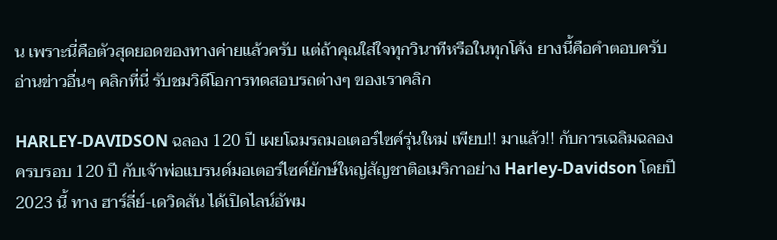น เพราะนี่คือตัวสุดยอดของทางค่ายแล้วครับ แต่ถ้าคุณใส่ใจทุกวินาทีหรือในทุกโค้ง ยางนี้คือคำตอบครับ อ่านข่าวอื่นๆ คลิกที่นี่ รับชมวิดีโอการทดสอบรถต่างๆ ของเราคลิก

HARLEY-DAVIDSON ฉลอง 120 ปี เผยโฉมรถมอเตอร์ไซค์รุ่นใหม่ เพียบ!! มาแล้ว!! กับการเฉลิมฉลองครบรอบ 120 ปี กับเจ้าพ่อแบรนด์มอเตอร์ไซค์ยักษ์ใหญ่สัญชาติอเมริกาอย่าง Harley-Davidson โดยปี 2023 นี้ ทาง ฮาร์ลี่ย์-เดวิดสัน ได้เปิดไลน์อัพม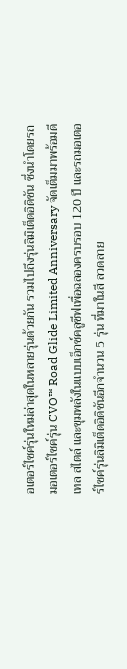อเตอร์ไซค์รุ่นใหม่ล่าสุดในหลายรุ่นด้วยกัน รวมไปถึงรุ่นลิมิเต็ดอิดิชัน ซึ่งนำโดยรถมอเตอร์ไซค์รุ่น CVO™ Road Glide Limited Anniversary จัดเต็มมาพร้อมดีเทล สไตล์ และขุมพลังในแบบเอ็กซ์คลูซีฟเพื่อฉลองครบรอบ 120 ปี และรถมอเตอร์ไซค์รุ่นลิมิเต็ดอิดิชันอีกจำนวน 5 รุ่น ที่มาในสี ลวดลาย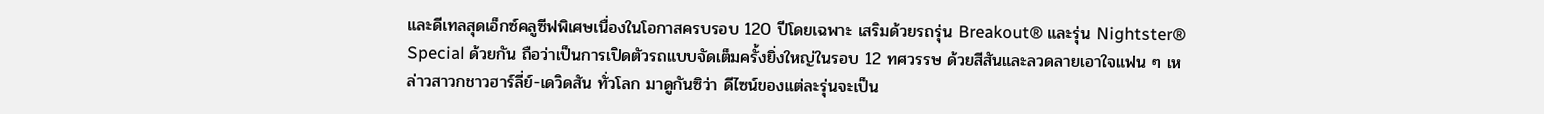และดีเทลสุดเอ็กซ์คลูซีฟพิเศษเนื่องในโอกาสครบรอบ 120 ปีโดยเฉพาะ เสริมด้วยรถรุ่น Breakout® และรุ่น Nightster® Special ด้วยกัน ถือว่าเป็นการเปิดตัวรถแบบจัดเต็มครั้งยิ่งใหญ่ในรอบ 12 ทศวรรษ ด้วยสีสันและลวดลายเอาใจแฟน ๆ เหล่าวสาวกชาวฮาร์ลี่ย์-เดวิดสัน ทั่วโลก มาดูกันซิว่า ดีไซน์ของแต่ละรุ่นจะเป็น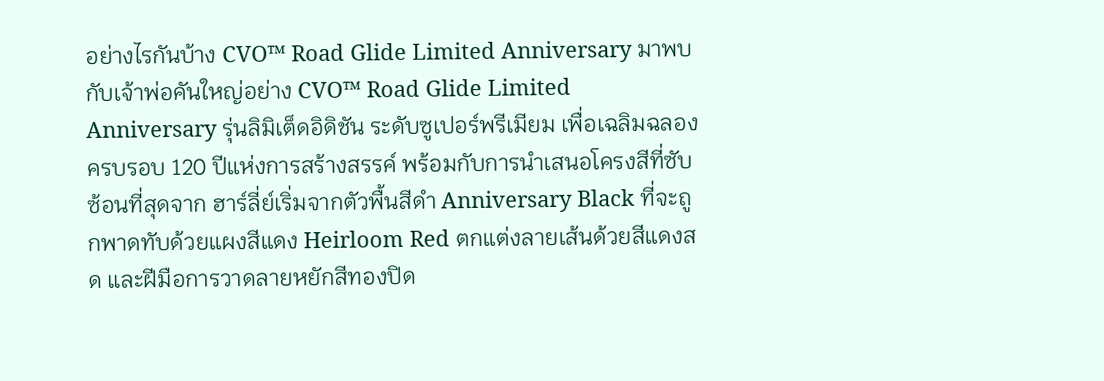อย่างไรกันบ้าง CVO™ Road Glide Limited Anniversary มาพบกับเจ้าพ่อคันใหญ่อย่าง CVO™ Road Glide Limited Anniversary รุ่นลิมิเต็ดอิดิชัน ระดับซูเปอร์พรีเมียม เพื่อเฉลิมฉลองครบรอบ 120 ปีแห่งการสร้างสรรค์ พร้อมกับการนำเสนอโครงสีที่ซับซ้อนที่สุดจาก ฮาร์ลี่ย์เริ่มจากตัวพื้นสีดำ Anniversary Black ที่จะถูกพาดทับด้วยแผงสีแดง Heirloom Red ตกแต่งลายเส้นด้วยสีแดงสด และฝีมือการวาดลายหยักสีทองปิด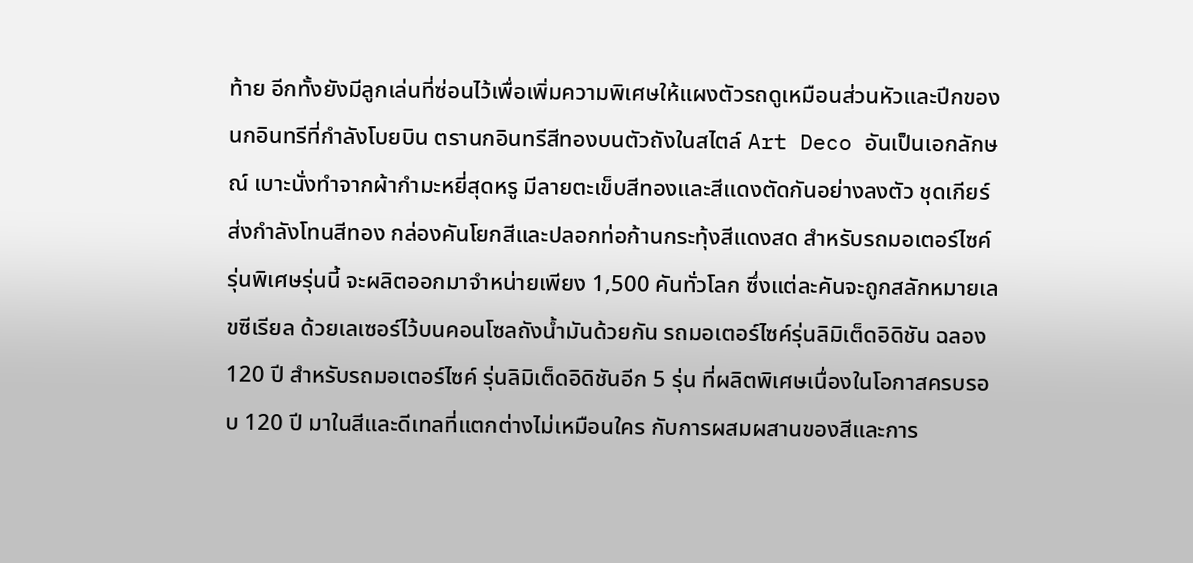ท้าย อีกทั้งยังมีลูกเล่นที่ซ่อนไว้เพื่อเพิ่มความพิเศษให้แผงตัวรถดูเหมือนส่วนหัวและปีกของนกอินทรีที่กำลังโบยบิน ตรานกอินทรีสีทองบนตัวถังในสไตล์ Art Deco อันเป็นเอกลักษณ์ เบาะนั่งทำจากผ้ากำมะหยี่สุดหรู มีลายตะเข็บสีทองและสีแดงตัดกันอย่างลงตัว ชุดเกียร์ส่งกำลังโทนสีทอง กล่องคันโยกสีและปลอกท่อก้านกระทุ้งสีแดงสด สำหรับรถมอเตอร์ไซค์รุ่นพิเศษรุ่นนี้ จะผลิตออกมาจำหน่ายเพียง 1,500 คันทั่วโลก ซึ่งแต่ละคันจะถูกสลักหมายเลขซีเรียล ด้วยเลเซอร์ไว้บนคอนโซลถังน้ำมันด้วยกัน รถมอเตอร์ไซค์รุ่นลิมิเต็ดอิดิชัน ฉลอง 120 ปี สำหรับรถมอเตอร์ไซค์ รุ่นลิมิเต็ดอิดิชันอีก 5 รุ่น ที่ผลิตพิเศษเนื่องในโอกาสครบรอบ 120 ปี มาในสีและดีเทลที่แตกต่างไม่เหมือนใคร กับการผสมผสานของสีและการ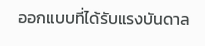ออกแบบที่ได้รับแรงบันดาล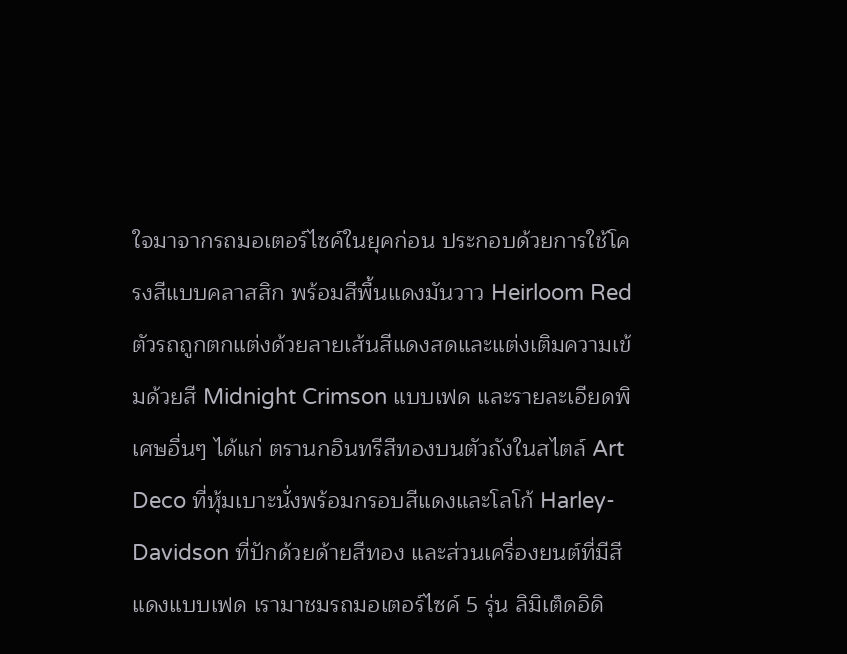ใจมาจากรถมอเตอร์ไซค์ในยุคก่อน ประกอบด้วยการใช้โครงสีแบบคลาสสิก พร้อมสีพื้นแดงมันวาว Heirloom Red ตัวรถถูกตกแต่งด้วยลายเส้นสีแดงสดและแต่งเติมความเข้มด้วยสี Midnight Crimson แบบเฟด และรายละเอียดพิเศษอื่นๆ ได้แก่ ตรานกอินทรีสีทองบนตัวถังในสไตล์ Art Deco ที่หุ้มเบาะนั่งพร้อมกรอบสีแดงและโลโก้ Harley-Davidson ที่ปักด้วยด้ายสีทอง และส่วนเครื่องยนต์ที่มีสีแดงแบบเฟด เรามาชมรถมอเตอร์ไซค์ 5 รุ่น ลิมิเต็ดอิดิ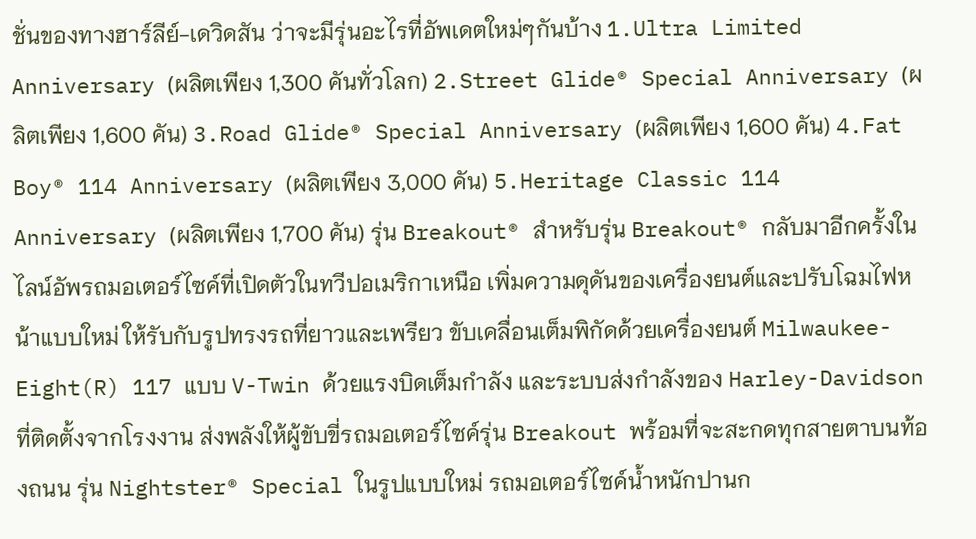ชั่นของทางฮาร์ลีย์-เดวิดสัน ว่าจะมีรุ่นอะไรที่อัพเดตใหม่ๆกันบ้าง 1.Ultra Limited Anniversary (ผลิตเพียง 1,300 คันทั่วโลก) 2.Street Glide® Special Anniversary (ผลิตเพียง 1,600 คัน) 3.Road Glide® Special Anniversary (ผลิตเพียง 1,600 คัน) 4.Fat Boy® 114 Anniversary (ผลิตเพียง 3,000 คัน) 5.Heritage Classic 114 Anniversary (ผลิตเพียง 1,700 คัน) รุ่น Breakout® สำหรับรุ่น Breakout® กลับมาอีกครั้งในไลน์อัพรถมอเตอร์ไซค์ที่เปิดตัวในทวีปอเมริกาเหนือ เพิ่มความดุดันของเครื่องยนต์และปรับโฉมไฟหน้าแบบใหม่ ให้รับกับรูปทรงรถที่ยาวและเพรียว ขับเคลื่อนเต็มพิกัดด้วยเครื่องยนต์ Milwaukee-Eight(R) 117 แบบ V-Twin ด้วยแรงบิดเต็มกำลัง และระบบส่งกำลังของ Harley-Davidson ที่ติดตั้งจากโรงงาน ส่งพลังให้ผู้ขับขี่รถมอเตอร์ไซค์รุ่น Breakout พร้อมที่จะสะกดทุกสายตาบนท้องถนน รุ่น Nightster® Special ในรูปแบบใหม่ รถมอเตอร์ไซค์น้ำหนักปานก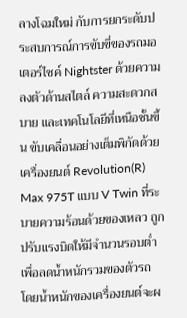ลางโฉมใหม่ กับการยกระดับประสบการณ์การขับขี่ของรถมอเตอร์ไซค์ Nightster ด้วยความลงตัวด้านสไตล์ ความสะดวกสบาย และเทคโนโลยีที่เหนือชั้นขึ้น ขับเคลื่อนอย่างเต็มพิกัดด้วยเครื่องยนต์ Revolution(R) Max 975T แบบ V Twin ที่ระบายความร้อนด้วยของเหลว ถูกปรับแรงบิดให้มีจำนวนรอบต่ำ เพื่อลดน้ำหนักรวมของตัวรถ โดยน้ำหนักของเครื่องยนต์จะผ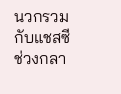นวกรวมกับแชสซีช่วงกลา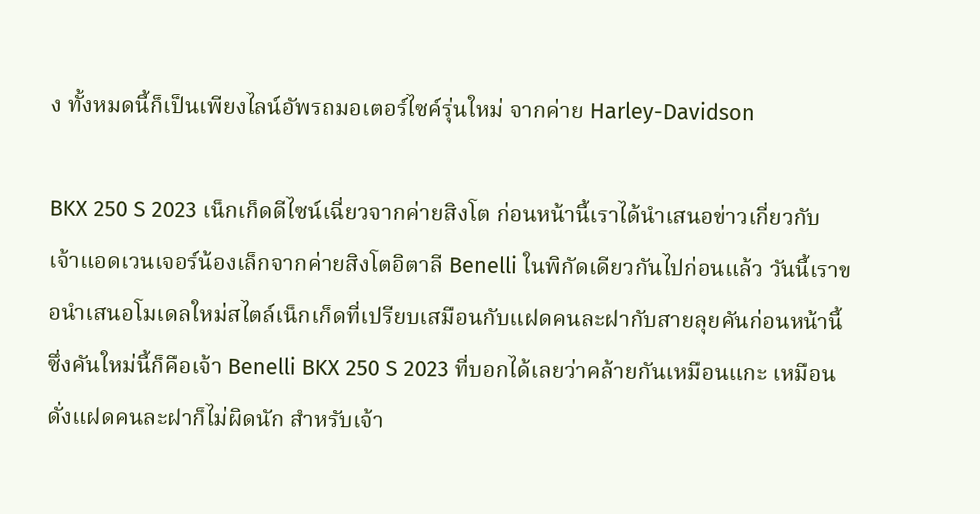ง ทั้งหมดนี้ก็เป็นเพียงไลน์อัพรถมอเตอร์ไซค์รุ่นใหม่ จากค่าย Harley-Davidson

BKX 250 S 2023 เน็กเก็ดดีไซน์เฉี่ยวจากค่ายสิงโต ก่อนหน้านี้เราได้นำเสนอข่าวเกี่ยวกับเจ้าแอดเวนเจอร์น้องเล็กจากค่ายสิงโตอิตาลี Benelli ในพิกัดเดียวกันไปก่อนแล้ว วันนี้เราขอนำเสนอโมเดลใหม่สไตล์เน็กเก็ดที่เปรียบเสมือนกับแฝดคนละฝากับสายลุยคันก่อนหน้านี้ ซึ่งคันใหม่นี้ก็คือเจ้า Benelli BKX 250 S 2023 ที่บอกได้เลยว่าคล้ายกันเหมือนแกะ เหมือนดั่งแฝดคนละฝาก็ไม่ผิดนัก สำหรับเจ้า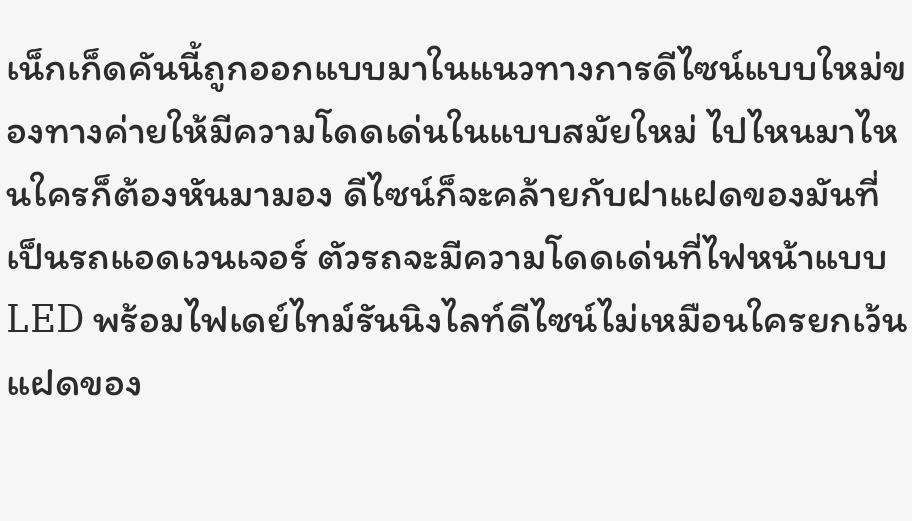เน็กเก็ดคันนี้ถูกออกแบบมาในแนวทางการดีไซน์แบบใหม่ของทางค่ายให้มีความโดดเด่นในแบบสมัยใหม่ ไปไหนมาไหนใครก็ต้องหันมามอง ดีไซน์ก็จะคล้ายกับฝาแฝดของมันที่เป็นรถแอดเวนเจอร์ ตัวรถจะมีความโดดเด่นที่ไฟหน้าแบบ LED พร้อมไฟเดย์ไทม์รันนิงไลท์ดีไซน์ไม่เหมือนใครยกเว้นแฝดของ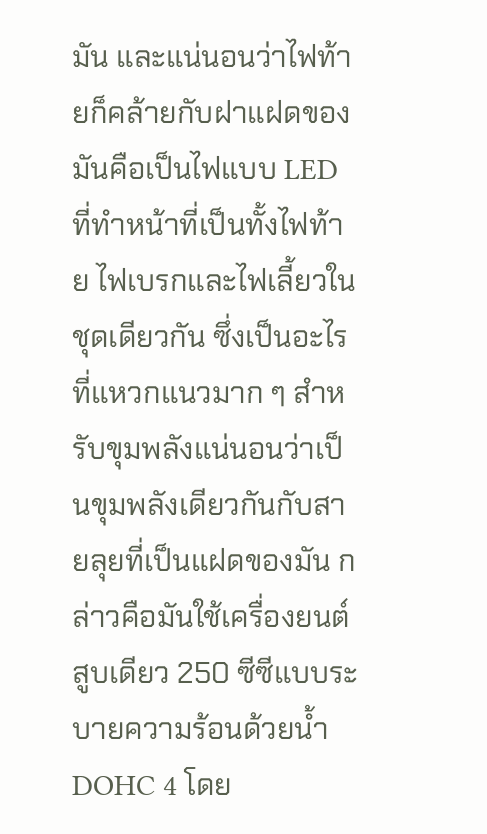มัน และแน่นอนว่าไฟท้ายก็คล้ายกับฝาแฝดของมันคือเป็นไฟแบบ LED ที่ทำหน้าที่เป็นทั้งไฟท้าย ไฟเบรกและไฟเลี้ยวในชุดเดียวกัน ซึ่งเป็นอะไรที่แหวกแนวมาก ๆ สำหรับขุมพลังแน่นอนว่าเป็นขุมพลังเดียวกันกับสายลุยที่เป็นแฝดของมัน กล่าวคือมันใช้เครื่องยนต์สูบเดียว 250 ซีซีแบบระบายความร้อนด้วยน้ำ DOHC 4 โดย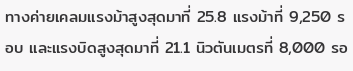ทางค่ายเคลมแรงม้าสูงสุดมาที่ 25.8 แรงม้าที่ 9,250 รอบ และแรงบิดสูงสุดมาที่ 21.1 นิวตันเมตรที่ 8,000 รอ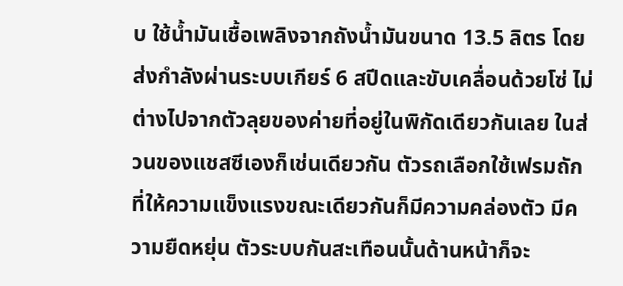บ ใช้น้ำมันเชื้อเพลิงจากถังน้ำมันขนาด 13.5 ลิตร โดยส่งกำลังผ่านระบบเกียร์ 6 สปีดและขับเคลื่อนด้วยโซ่ ไม่ต่างไปจากตัวลุยของค่ายที่อยู่ในพิกัดเดียวกันเลย ในส่วนของแชสซีเองก็เช่นเดียวกัน ตัวรถเลือกใช้เฟรมถักที่ให้ความแข็งแรงขณะเดียวกันก็มีความคล่องตัว มีความยืดหยุ่น ตัวระบบกันสะเทือนนั้นด้านหน้าก็จะ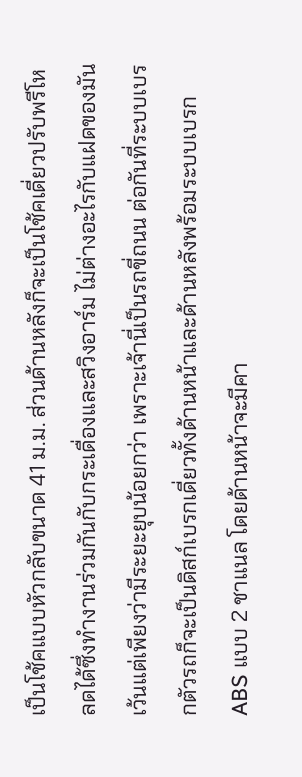เป็นโช้คแบบหัวกลับขนาด 41 ม.ม. ส่วนด้านหลังก็จะเป็นโช้คเดี่ยวปรับพรีโหลดได้ซึ่งทำงานร่วมกันกับกระเดื่องและสวิงอาร์ม ไม่ต่างอะไรกับแฝดของมัน เว้นแต่เพียงว่ามีระยะยุบน้อยกว่า เพราะเจ้านี่เป็นรถขี่ถนน ต่อกันที่ระบบเบรกตัวรถก็จะเป็นดิสก์เบรกเดี่ยวทั้งด้านหน้าและด้านหลังพร้อมระบบเบรก ABS แบบ 2 ชาแนล โดยด้านหน้าจะมีคา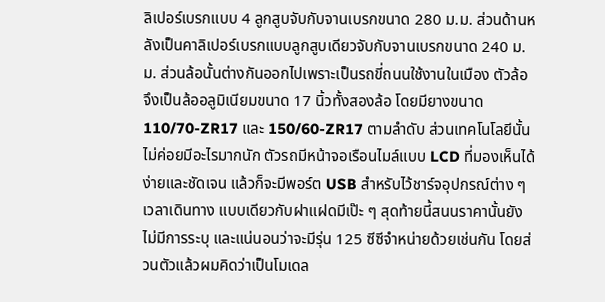ลิเปอร์เบรกแบบ 4 ลูกสูบจับกับจานเบรกขนาด 280 ม.ม. ส่วนด้านหลังเป็นคาลิเปอร์เบรกแบบลูกสูบเดียวจับกับจานเบรกขนาด 240 ม.ม. ส่วนล้อนั้นต่างกันออกไปเพราะเป็นรถขี่ถนนใช้งานในเมือง ตัวล้อจึงเป็นล้ออลูมิเนียมขนาด 17 นิ้วทั้งสองล้อ โดยมียางขนาด 110/70-ZR17 และ 150/60-ZR17 ตามลำดับ ส่วนเทคโนโลยีนั้นไม่ค่อยมีอะไรมากนัก ตัวรถมีหน้าจอเรือนไมล์แบบ LCD ที่มองเห็นได้ง่ายและชัดเจน แล้วก็จะมีพอร์ต USB สำหรับไว้ชาร์จอุปกรณ์ต่าง ๆ เวลาเดินทาง แบบเดียวกับฝาแฝดมีเป๊ะ ๆ สุดท้ายนี้สนนราคานั้นยังไม่มีการระบุ และแน่นอนว่าจะมีรุ่น 125 ซีซีจำหน่ายด้วยเช่นกัน โดยส่วนตัวแล้วผมคิดว่าเป็นโมเดล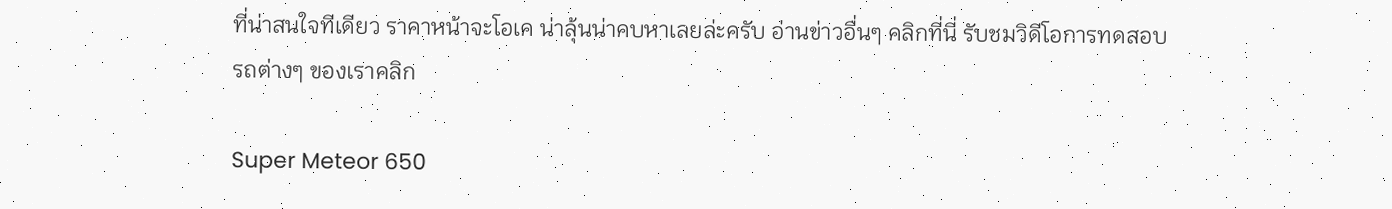ที่น่าสนใจทีเดียว ราคาหน้าจะโอเค น่าลุ้นน่าคบหาเลยล่ะครับ อ่านข่าวอื่นๆ คลิกที่นี่ รับชมวิดีโอการทดสอบรถต่างๆ ของเราคลิก

Super Meteor 650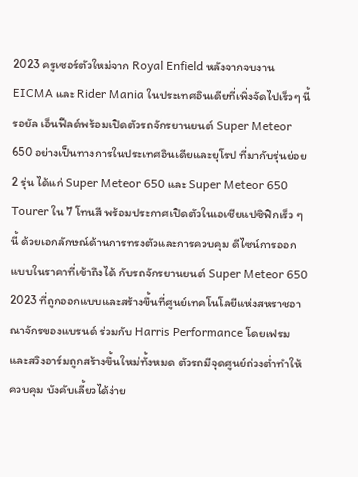2023 ครูเซอร์ตัวใหม่จาก Royal Enfield หลังจากจบงาน EICMA และ Rider Mania ในประเทศอินเดียที่เพิ่งจัดไปเร็วๆ นี้ รอยัล เอ็นฟีลด์พร้อมเปิดตัวรถจักรยานยนต์ Super Meteor 650 อย่างเป็นทางการในประเทศอินเดียและยุโรป ที่มากับรุ่นย่อย 2 รุ่น ได้แก่ Super Meteor 650 และ Super Meteor 650 Tourer ใน 7 โทนสี พร้อมประกาศเปิดตัวในเอเชียแปซิฟิกเร็ว ๆ นี้ ด้วยเอกลักษณ์ด้านการทรงตัวและการควบคุม ดีไซน์การออกแบบในราคาที่เข้าถึงได้ กับรถจักรยานยนต์ Super Meteor 650 2023 ที่ถูกออกแบบและสร้างขึ้นที่ศูนย์เทคโนโลยีแห่งสหราชอาณาจักรของแบรนด์ ร่วมกับ Harris Performance โดยเฟรมและสวิงอาร์มถูกสร้างขึ้นใหม่ทั้งหมด ตัวรถมีจุดศูนย์ถ่วงต่ำทำให้ควบคุม บังคับเลี้ยวได้ง่าย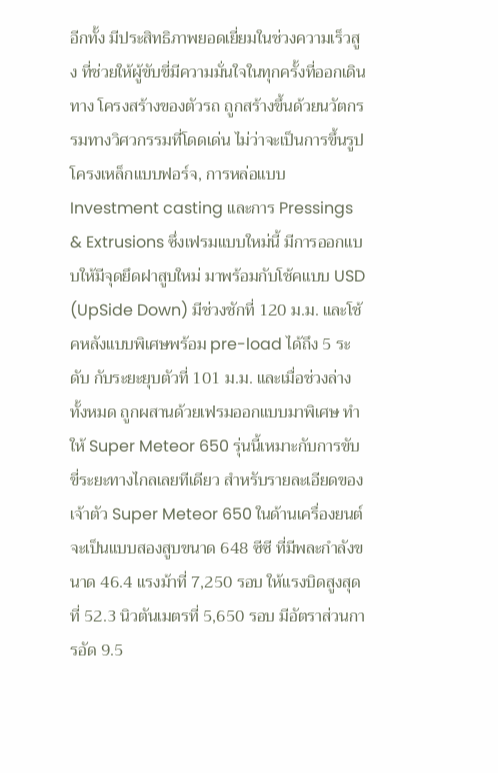อีกทั้ง มีประสิทธิภาพยอดเยี่ยมในช่วงความเร็วสูง ที่ช่วยให้ผู้ขับขี่มีความมั่นใจในทุกครั้งที่ออกเดินทาง โครงสร้างของตัวรถ ถูกสร้างขึ้นด้วยนวัตกรรมทางวิศวกรรมที่โดดเด่น ไม่ว่าจะเป็นการขึ้นรูปโครงเหล็กแบบฟอร์จ, การหล่อแบบ Investment casting และการ Pressings & Extrusions ซึ่งเฟรมแบบใหม่นี้ มีการออกแบบให้มีจุดยึดฝาสูบใหม่ มาพร้อมกับโช้คแบบ USD (UpSide Down) มีช่วงชักที่ 120 ม.ม. และโช้คหลังแบบพิเศษพร้อม pre-load ได้ถึง 5 ระดับ กับระยะยุบตัวที่ 101 ม.ม. และเมื่อช่วงล่างทั้งหมด ถูกผสานด้วยเฟรมออกแบบมาพิเศษ ทำให้ Super Meteor 650 รุ่นนี้เหมาะกับการขับขี่ระยะทางไกลเลยทีเดียว สำหรับรายละเอียดของเจ้าตัว Super Meteor 650 ในด้านเครื่องยนต์จะเป็นแบบสองสูบขนาด 648 ซีซี ที่มีพละกำลังขนาด 46.4 แรงม้าที่ 7,250 รอบ ให้แรงบิดสูงสุดที่ 52.3 นิวตันเมตรที่ 5,650 รอบ มีอัตราส่วนการอัด 9.5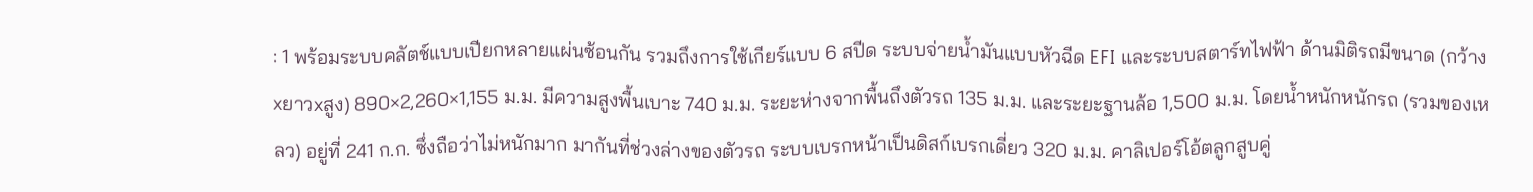: 1 พร้อมระบบคลัตช์แบบเปียกหลายแผ่นซ้อนกัน รวมถึงการใช้เกียร์แบบ 6 สปีด ระบบจ่ายน้ำมันแบบหัวฉีด EFI และระบบสตาร์ทไฟฟ้า ด้านมิติรถมีขนาด (กว้างxยาวxสูง) 890×2,260×1,155 ม.ม. มีความสูงพื้นเบาะ 740 ม.ม. ระยะห่างจากพื้นถึงตัวรถ 135 ม.ม. และระยะฐานล้อ 1,500 ม.ม. โดยน้ำหนักหนักรถ (รวมของเหลว) อยู่ที่ 241 ก.ก. ซึ่งถือว่าไม่หนักมาก มากันที่ช่วงล่างของตัวรถ ระบบเบรกหน้าเป็นดิสก์เบรกเดี่ยว 320 ม.ม. คาลิเปอร์โอ้ตลูกสูบคู่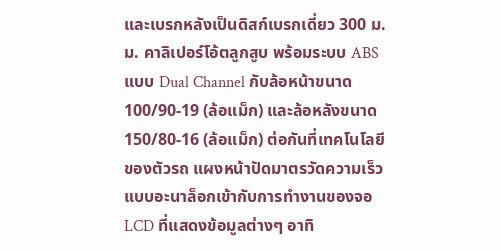และเบรกหลังเป็นดิสก์เบรกเดี่ยว 300 ม.ม. คาลิเปอร์โอ้ตลูกสูบ พร้อมระบบ ABS แบบ Dual Channel กับล้อหน้าขนาด 100/90-19 (ล้อแม็ก) และล้อหลังขนาด 150/80-16 (ล้อแม็ก) ต่อกันที่เทคโนโลยีของตัวรถ แผงหน้าปัดมาตรวัดความเร็วแบบอะนาล็อกเข้ากับการทำงานของจอ LCD ที่แสดงข้อมูลต่างๆ อาทิ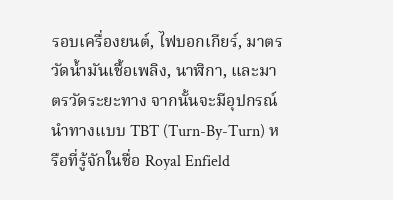รอบเครื่องยนต์, ไฟบอกเกียร์, มาตรวัดน้ำมันเชื้อเพลิง, นาฬิกา, และมาตรวัดระยะทาง จากนั้นจะมีอุปกรณ์นำทางแบบ TBT (Turn-By-Turn) หรือที่รู้จักในชื่อ Royal Enfield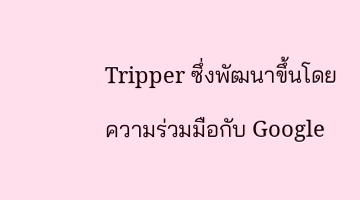Tripper ซึ่งพัฒนาขึ้นโดยความร่วมมือกับ Google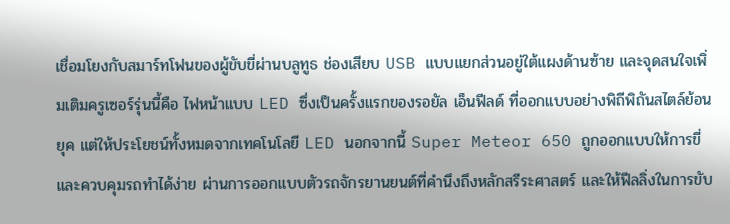เชื่อมโยงกับสมาร์ทโฟนของผู้ขับขี่ผ่านบลูทูธ ช่องเสียบ USB แบบแยกส่วนอยู่ใต้แผงด้านซ้าย และจุดสนใจเพิ่มเติมครูเซอร์รุ่นนี้คือ ไฟหน้าแบบ LED ซึ่งเป็นครั้งแรกของรอยัล เอ็นฟีลด์ ที่ออกแบบอย่างพิถีพิถันสไตล์ย้อนยุค แต่ให้ประโยชน์ทั้งหมดจากเทคโนโลยี LED นอกจากนี้ Super Meteor 650 ถูกออกแบบให้การขี่และควบคุมรถทำได้ง่าย ผ่านการออกแบบตัวรถจักรยานยนต์ที่คำนึงถึงหลักสรีระศาสตร์ และให้ฟีลลิ่งในการขับ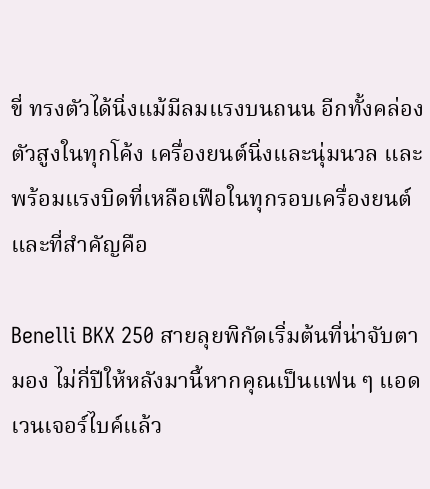ขี่ ทรงตัวได้นิ่งแม้มีลมแรงบนถนน อีกทั้งคล่องตัวสูงในทุกโค้ง เครื่องยนต์นิ่งและนุ่มนวล และพร้อมแรงบิดที่เหลือเฟือในทุกรอบเครื่องยนต์ และที่สำคัญคือ

Benelli BKX 250 สายลุยพิกัดเริ่มต้นที่น่าจับตามอง ไม่กี่ปีให้หลังมานี้หากคุณเป็นแฟน ๆ แอดเวนเจอร์ไบค์แล้ว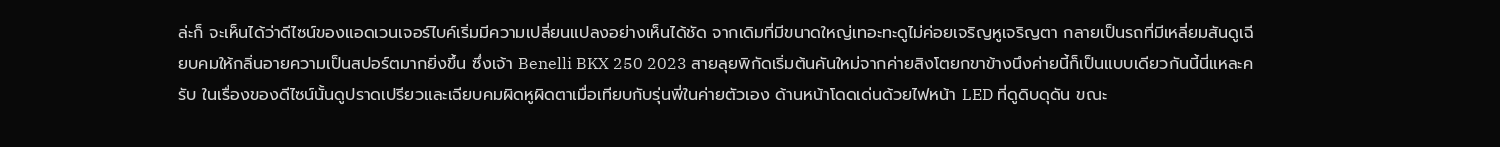ล่ะก็ จะเห็นได้ว่าดีไซน์ของแอดเวนเจอร์ไบค์เริ่มมีความเปลี่ยนแปลงอย่างเห็นได้ชัด จากเดิมที่มีขนาดใหญ่เทอะทะดูไม่ค่อยเจริญหูเจริญตา กลายเป็นรถที่มีเหลี่ยมสันดูเฉียบคมให้กลิ่นอายความเป็นสปอร์ตมากยิ่งขึ้น ซึ่งเจ้า Benelli BKX 250 2023 สายลุยพิกัดเริ่มต้นคันใหม่จากค่ายสิงโตยกขาข้างนึงค่ายนี้ก็เป็นแบบเดียวกันนี้นี่แหละครับ ในเรื่องของดีไซน์นั้นดูปราดเปรียวและเฉียบคมผิดหูผิดตาเมื่อเทียบกับรุ่นพี่ในค่ายตัวเอง ด้านหน้าโดดเด่นด้วยไฟหน้า LED ที่ดูดิบดุดัน ขณะ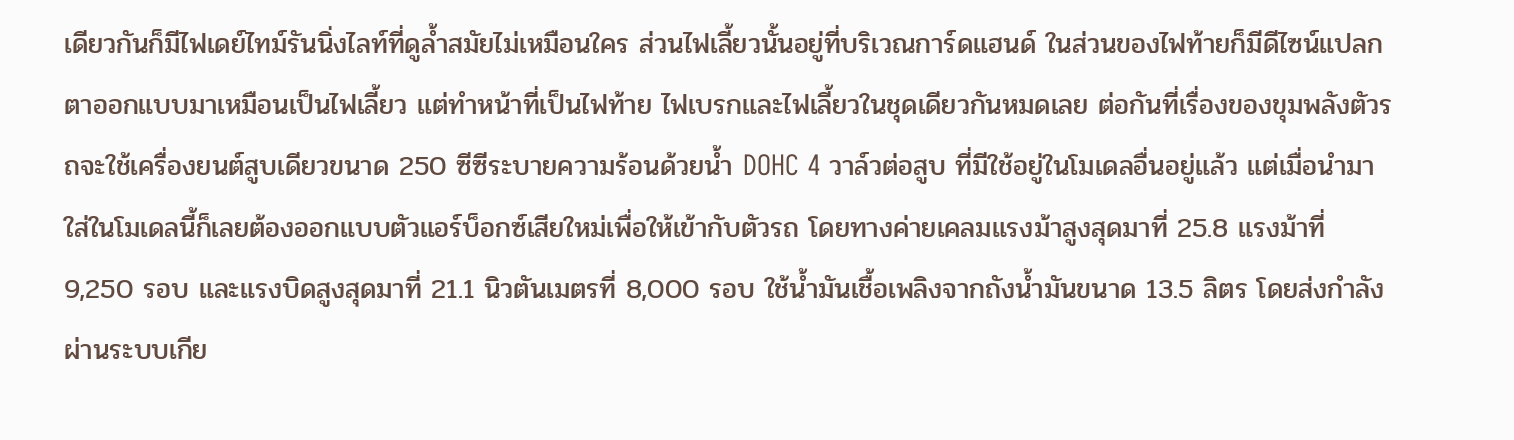เดียวกันก็มีไฟเดย์ไทม์รันนิ่งไลท์ที่ดูล้ำสมัยไม่เหมือนใคร ส่วนไฟเลี้ยวนั้นอยู่ที่บริเวณการ์ดแฮนด์ ในส่วนของไฟท้ายก็มีดีไซน์แปลกตาออกแบบมาเหมือนเป็นไฟเลี้ยว แต่ทำหน้าที่เป็นไฟท้าย ไฟเบรกและไฟเลี้ยวในชุดเดียวกันหมดเลย ต่อกันที่เรื่องของขุมพลังตัวรถจะใช้เครื่องยนต์สูบเดียวขนาด 250 ซีซีระบายความร้อนด้วยน้ำ DOHC 4 วาล์วต่อสูบ ที่มีใช้อยู่ในโมเดลอื่นอยู่แล้ว แต่เมื่อนำมาใส่ในโมเดลนี้ก็เลยต้องออกแบบตัวแอร์บ็อกซ์เสียใหม่เพื่อให้เข้ากับตัวรถ โดยทางค่ายเคลมแรงม้าสูงสุดมาที่ 25.8 แรงม้าที่ 9,250 รอบ และแรงบิดสูงสุดมาที่ 21.1 นิวตันเมตรที่ 8,000 รอบ ใช้น้ำมันเชื้อเพลิงจากถังน้ำมันขนาด 13.5 ลิตร โดยส่งกำลังผ่านระบบเกีย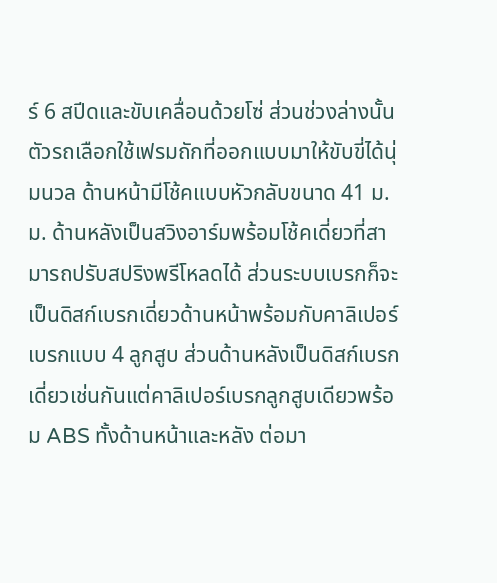ร์ 6 สปีดและขับเคลื่อนด้วยโซ่ ส่วนช่วงล่างนั้นตัวรถเลือกใช้เฟรมถักที่ออกแบบมาให้ขับขี่ได้นุ่มนวล ด้านหน้ามีโช้คแบบหัวกลับขนาด 41 ม.ม. ด้านหลังเป็นสวิงอาร์มพร้อมโช้คเดี่ยวที่สามารถปรับสปริงพรีโหลดได้ ส่วนระบบเบรกก็จะเป็นดิสก์เบรกเดี่ยวด้านหน้าพร้อมกับคาลิเปอร์เบรกแบบ 4 ลูกสูบ ส่วนด้านหลังเป็นดิสก์เบรกเดี่ยวเช่นกันแต่คาลิเปอร์เบรกลูกสูบเดียวพร้อม ABS ทั้งด้านหน้าและหลัง ต่อมา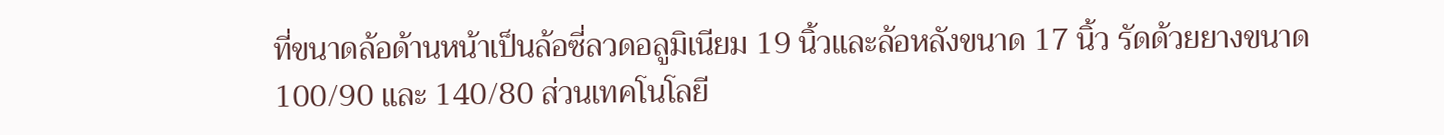ที่ขนาดล้อด้านหน้าเป็นล้อซี่ลวดอลูมิเนียม 19 นิ้วและล้อหลังขนาด 17 นิ้ว รัดด้วยยางขนาด 100/90 และ 140/80 ส่วนเทคโนโลยี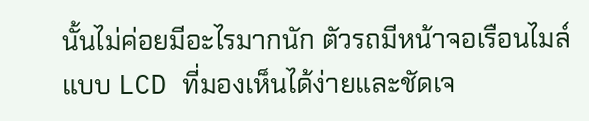นั้นไม่ค่อยมีอะไรมากนัก ตัวรถมีหน้าจอเรือนไมล์แบบ LCD ที่มองเห็นได้ง่ายและชัดเจ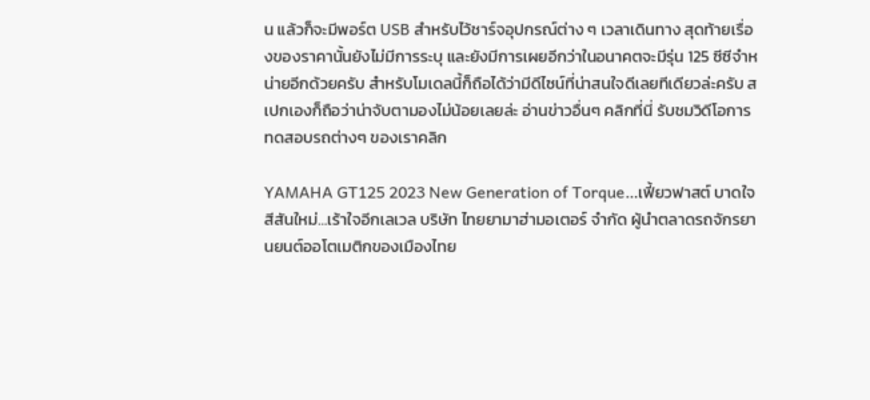น แล้วก็จะมีพอร์ต USB สำหรับไว้ชาร์จอุปกรณ์ต่าง ๆ เวลาเดินทาง สุดท้ายเรื่องของราคานั้นยังไม่มีการระบุ และยังมีการเผยอีกว่าในอนาคตจะมีรุ่น 125 ซีซีจำหน่ายอีกด้วยครับ สำหรับโมเดลนี้ก็ถือได้ว่ามีดีไซน์ที่น่าสนใจดีเลยทีเดียวล่ะครับ สเปกเองก็ถือว่าน่าจับตามองไม่น้อยเลยล่ะ อ่านข่าวอื่นๆ คลิกที่นี่ รับชมวิดีโอการทดสอบรถต่างๆ ของเราคลิก

YAMAHA GT125 2023 New Generation of Torque…เฟี้ยวฟาสต์ บาดใจ สีสันใหม่…เร้าใจอีกเลเวล บริษัท ไทยยามาฮ่ามอเตอร์ จำกัด ผู้นำตลาดรถจักรยานยนต์ออโตเมติกของเมืองไทย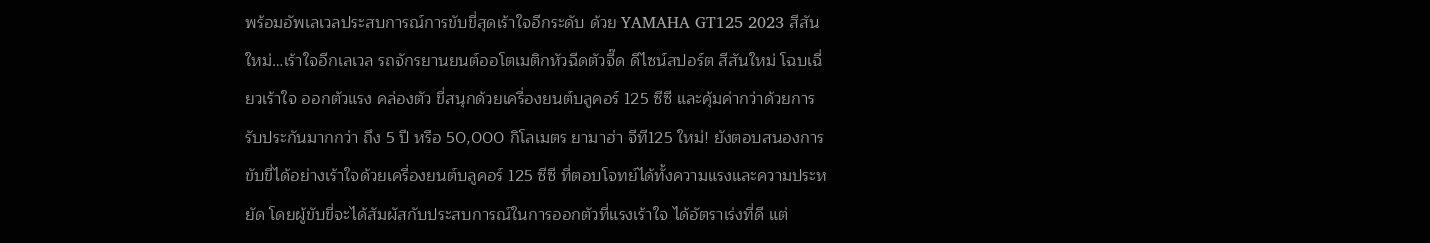พร้อมอัพเลเวลประสบการณ์การขับขี่สุดเร้าใจอีกระดับ ด้วย YAMAHA GT125 2023 สีสันใหม่…เร้าใจอีกเลเวล รถจักรยานยนต์ออโตเมติกหัวฉีดตัวจี๊ด ดีไซน์สปอร์ต สีสันใหม่ โฉบเฉี่ยวเร้าใจ ออกตัวแรง คล่องตัว ขี่สนุกด้วยเครื่องยนต์บลูคอร์ 125 ซีซี และคุ้มค่ากว่าด้วยการรับประกันมากกว่า ถึง 5 ปี หรือ 50,000 กิโลเมตร ยามาฮ่า จีที125 ใหม่! ยังตอบสนองการขับขี่ได้อย่างเร้าใจด้วยเครื่องยนต์บลูคอร์ 125 ซีซี ที่ตอบโจทย์ได้ทั้งความแรงและความประหยัด โดยผู้ขับขี่จะได้สัมผัสกับประสบการณ์ในการออกตัวที่แรงเร้าใจ ได้อัตราเร่งที่ดี แต่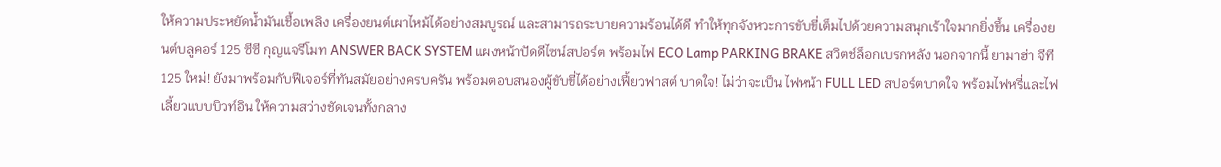ให้ความประหยัดน้ำมันเชื้อเพลิง เครื่องยนต์เผาไหม้ได้อย่างสมบูรณ์ และสามารถระบายความร้อนได้ดี ทำให้ทุกจังหวะการขับขี่เต็มไปด้วยความสนุกเร้าใจมากยิ่งขึ้น เครื่องยนต์บลูคอร์ 125 ซีซี กุญแจรีโมท ANSWER BACK SYSTEM แผงหน้าปัดดีไซน์สปอร์ต พร้อมไฟ ECO Lamp PARKING BRAKE สวิตช์ล็อกเบรกหลัง นอกจากนี้ ยามาฮ่า จีที125 ใหม่! ยังมาพร้อมกับฟีเจอร์ที่ทันสมัยอย่างครบครัน พร้อมตอบสนองผู้ขับขี่ได้อย่างเฟี้ยวฟาสต์ บาดใจ! ไม่ว่าจะเป็น ไฟหน้า FULL LED สปอร์ตบาดใจ พร้อมไฟหรี่และไฟเลี้ยวแบบบิวท์อิน ให้ความสว่างชัดเจนทั้งกลาง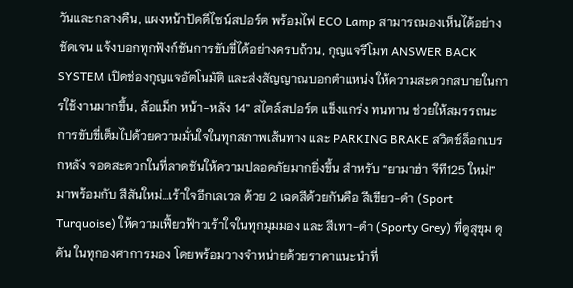วันและกลางคืน, แผงหน้าปัดดีไซน์สปอร์ต พร้อมไฟ ECO Lamp สามารถมองเห็นได้อย่างชัดเจน แจ้งบอกทุกฟังก์ชันการขับขี่ได้อย่างครบถ้วน, กุญแจรีโมท ANSWER BACK SYSTEM เปิดช่องกุญแจอัตโนมัติ และส่งสัญญาณบอกตำแหน่ง ให้ความสะดวกสบายในการใช้งานมากขึ้น, ล้อแม็ก หน้า-หลัง 14” สไตล์สปอร์ต แข็งแกร่ง ทนทาน ช่วยให้สมรรถนะการขับขี่เต็มไปด้วยความมั่นใจในทุกสภาพเส้นทาง และ PARKING BRAKE สวิตช์ล็อกเบรกหลัง จอดสะดวกในที่ลาดชันให้ความปลอดภัยมากยิ่งขึ้น สำหรับ “ยามาฮ่า จีที125 ใหม่!” มาพร้อมกับ สีสันใหม่…เร้าใจอีกเลเวล ด้วย 2 เฉดสีด้วยกันคือ สีเขียว-ดำ (Sport Turquoise) ให้ความเฟี้ยวฟ้าวเร้าใจในทุกมุมมอง และ สีเทา-ดำ (Sporty Grey) ที่ดูสุขุม ดุดัน ในทุกองศาการมอง โดยพร้อมวางจำหน่ายด้วยราคาแนะนำที่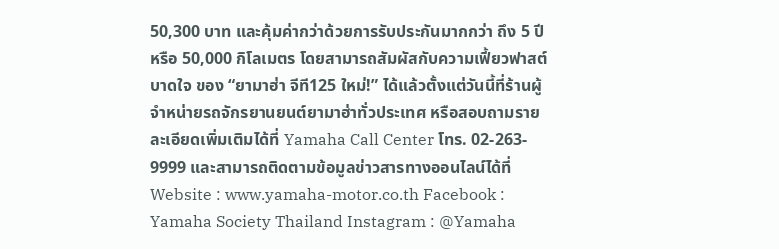50,300 บาท และคุ้มค่ากว่าด้วยการรับประกันมากกว่า ถึง 5 ปี หรือ 50,000 กิโลเมตร โดยสามารถสัมผัสกับความเฟี้ยวฟาสต์ บาดใจ ของ “ยามาฮ่า จีที125 ใหม่!” ได้แล้วตั้งแต่วันนี้ที่ร้านผู้จำหน่ายรถจักรยานยนต์ยามาฮ่าทั่วประเทศ หรือสอบถามรายละเอียดเพิ่มเติมได้ที่ Yamaha Call Center โทร. 02-263- 9999 และสามารถติดตามข้อมูลข่าวสารทางออนไลน์ได้ที่ Website : www.yamaha-motor.co.th Facebook : Yamaha Society Thailand Instagram : @Yamaha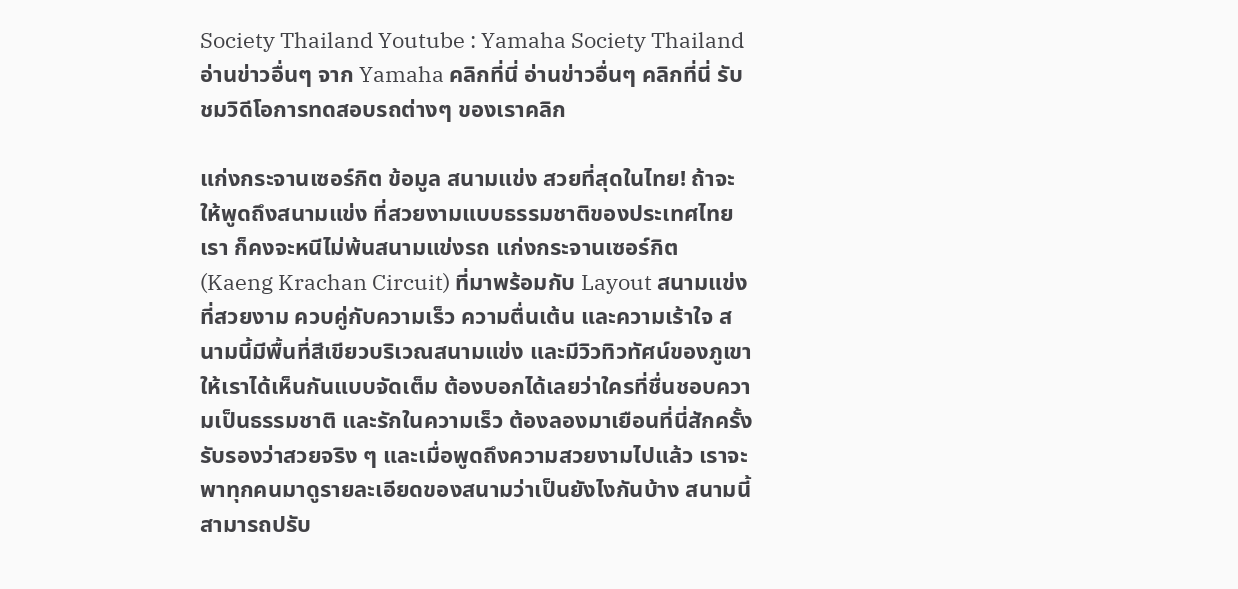Society Thailand Youtube : Yamaha Society Thailand อ่านข่าวอื่นๆ จาก Yamaha คลิกที่นี่ อ่านข่าวอื่นๆ คลิกที่นี่ รับชมวิดีโอการทดสอบรถต่างๆ ของเราคลิก

แก่งกระจานเซอร์กิต ข้อมูล สนามแข่ง สวยที่สุดในไทย! ถ้าจะให้พูดถึงสนามแข่ง ที่สวยงามแบบธรรมชาติของประเทศไทยเรา ก็คงจะหนีไม่พ้นสนามแข่งรถ แก่งกระจานเซอร์กิต (Kaeng Krachan Circuit) ที่มาพร้อมกับ Layout สนามแข่ง ที่สวยงาม ควบคู่กับความเร็ว ความตื่นเต้น และความเร้าใจ สนามนี้มีพื้นที่สีเขียวบริเวณสนามแข่ง และมีวิวทิวทัศน์ของภูเขาให้เราได้เห็นกันแบบจัดเต็ม ต้องบอกได้เลยว่าใครที่ชื่นชอบความเป็นธรรมชาติ และรักในความเร็ว ต้องลองมาเยือนที่นี่สักครั้ง รับรองว่าสวยจริง ๆ และเมื่อพูดถึงความสวยงามไปแล้ว เราจะพาทุกคนมาดูรายละเอียดของสนามว่าเป็นยังไงกันบ้าง สนามนี้สามารถปรับ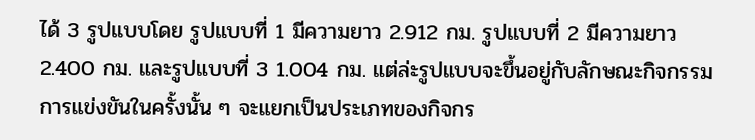ได้ 3 รูปแบบโดย รูปแบบที่ 1 มีความยาว 2.912 กม. รูปแบบที่ 2 มีความยาว 2.400 กม. และรูปแบบที่ 3 1.004 กม. แต่ล่ะรูปแบบจะขึ้นอยู่กับลักษณะกิจกรรมการแข่งขันในครั้งนั้น ๆ จะแยกเป็นประเภทของกิจกร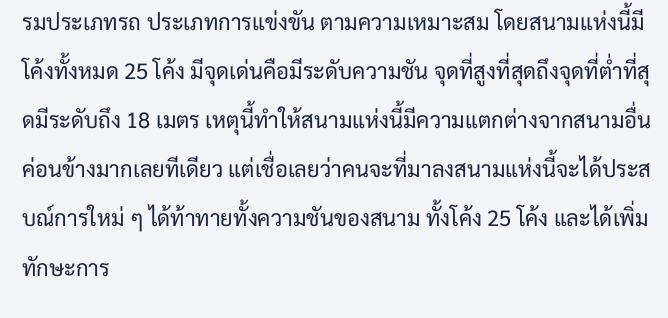รมประเภทรถ ประเภทการแข่งขัน ตามความเหมาะสม โดยสนามแห่งนี้มีโค้งทั้งหมด 25 โค้ง มีจุดเด่นคือมีระดับความชัน จุดที่สูงที่สุดถึงจุดที่ต่ำที่สุดมีระดับถึง 18 เมตร เหตุนี้ทำให้สนามแห่งนี้มีความแตกต่างจากสนามอื่นค่อนข้างมากเลยทีเดียว แต่เชื่อเลยว่าคนจะที่มาลงสนามแห่งนี้จะได้ประสบณ์การใหม่ ๆ ได้ท้าทายทั้งความชันของสนาม ทั้งโค้ง 25 โค้ง และได้เพิ่มทักษะการ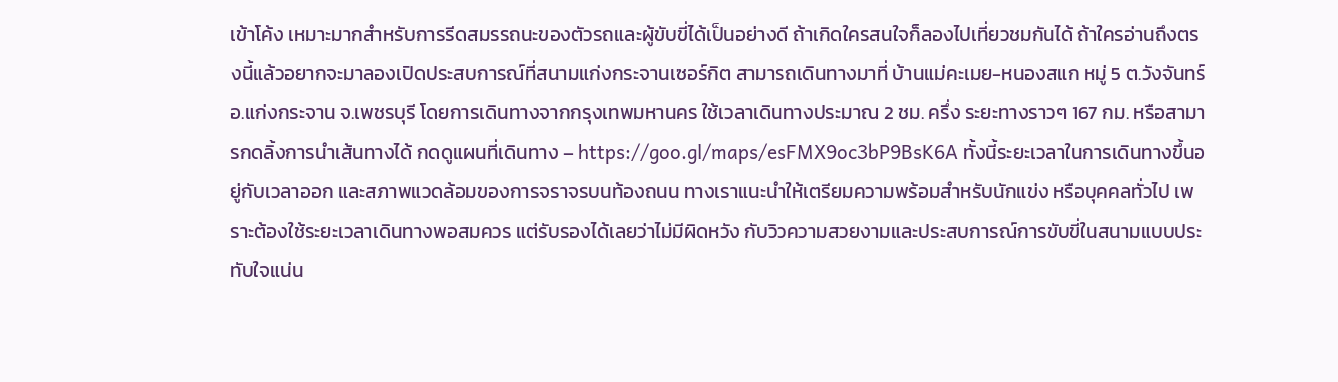เข้าโค้ง เหมาะมากสำหรับการรีดสมรรถนะของตัวรถและผู้ขับขี่ได้เป็นอย่างดี ถ้าเกิดใครสนใจก็ลองไปเที่ยวชมกันได้ ถ้าใครอ่านถึงตรงนี้แล้วอยากจะมาลองเปิดประสบการณ์ที่สนามแก่งกระจานเซอร์กิต สามารถเดินทางมาที่ บ้านแม่คะเมย-หนองสแก หมู่ 5 ต.วังจันทร์ อ.แก่งกระจาน จ.เพชรบุรี โดยการเดินทางจากกรุงเทพมหานคร ใช้เวลาเดินทางประมาณ 2 ชม. ครึ่ง ระยะทางราวๆ 167 กม. หรือสามารกดลิ้งการนำเส้นทางได้ กดดูแผนที่เดินทาง – https://goo.gl/maps/esFMX9oc3bP9BsK6A ทั้งนี้ระยะเวลาในการเดินทางขึ้นอยู่กับเวลาออก และสภาพแวดล้อมของการจราจรบนท้องถนน ทางเราแนะนำให้เตรียมความพร้อมสำหรับนักแข่ง หรือบุคคลทั่วไป เพราะต้องใช้ระยะเวลาเดินทางพอสมควร แต่รับรองได้เลยว่าไม่มีผิดหวัง กับวิวความสวยงามและประสบการณ์การขับขี่ในสนามแบบประทับใจแน่น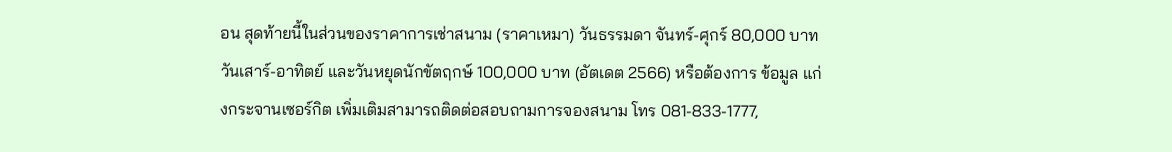อน สุดท้ายนี้ในส่วนของราคาการเช่าสนาม (ราคาเหมา) วันธรรมดา จันทร์-ศุกร์ 80,000 บาท วันเสาร์-อาทิตย์ และวันหยุดนักขัตฤกษ์ 100,000 บาท (อัตเดต 2566) หรือต้องการ ข้อมูล แก่งกระจานเซอร์กิต เพิ่มเติมสามารถติดต่อสอบถามการจองสนาม โทร 081-833-1777,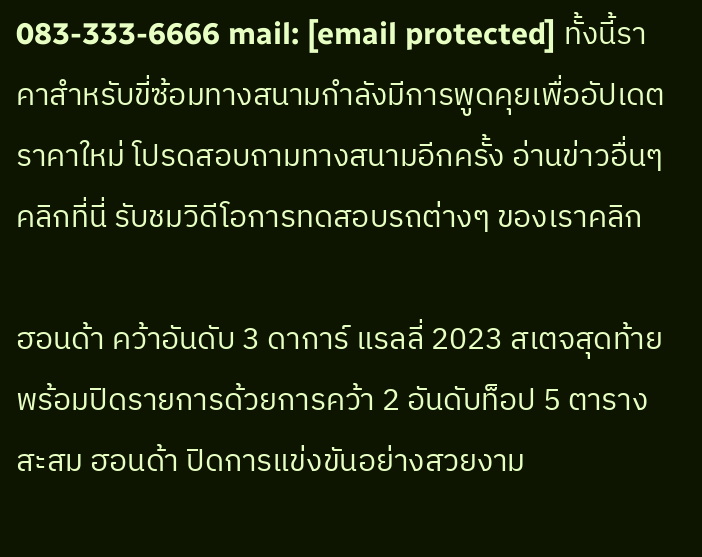083-333-6666 mail: [email protected] ทั้งนี้ราคาสำหรับขี่ซ้อมทางสนามกำลังมีการพูดคุยเพื่ออัปเดตราคาใหม่ โปรดสอบถามทางสนามอีกครั้ง อ่านข่าวอื่นๆ คลิกที่นี่ รับชมวิดีโอการทดสอบรถต่างๆ ของเราคลิก

ฮอนด้า คว้าอันดับ 3 ดาการ์ แรลลี่ 2023 สเตจสุดท้าย พร้อมปิดรายการด้วยการคว้า 2 อันดับท็อป 5 ตารางสะสม ฮอนด้า ปิดการแข่งขันอย่างสวยงาม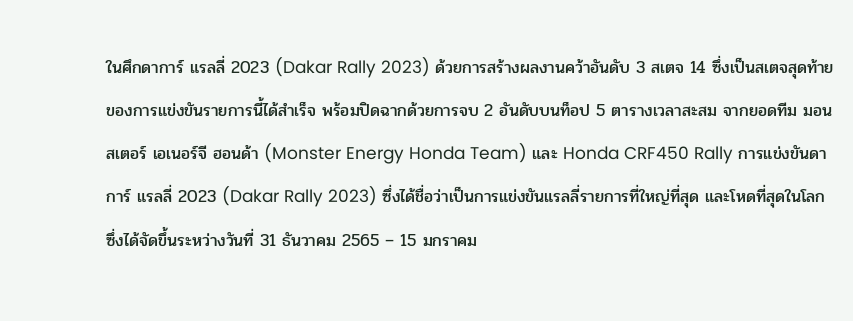ในศึกดาการ์ แรลลี่ 2023 (Dakar Rally 2023) ด้วยการสร้างผลงานคว้าอันดับ 3 สเตจ 14 ซึ่งเป็นสเตจสุดท้ายของการแข่งขันรายการนี้ได้สำเร็จ พร้อมปิดฉากด้วยการจบ 2 อันดับบนท็อป 5 ตารางเวลาสะสม จากยอดทีม มอนสเตอร์ เอเนอร์จี ฮอนด้า (Monster Energy Honda Team) และ Honda CRF450 Rally การแข่งขันดาการ์ แรลลี่ 2023 (Dakar Rally 2023) ซึ่งได้ชื่อว่าเป็นการแข่งขันแรลลี่รายการที่ใหญ่ที่สุด และโหดที่สุดในโลก ซึ่งได้จัดขึ้นระหว่างวันที่ 31 ธันวาคม 2565 – 15 มกราคม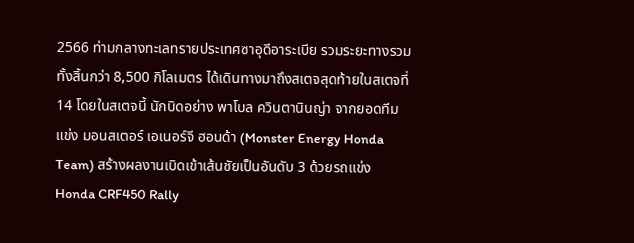2566 ท่ามกลางทะเลทรายประเทศซาอุดีอาระเบีย รวมระยะทางรวมทั้งสิ้นกว่า 8,500 กิโลเมตร ได้เดินทางมาถึงสเตจสุดท้ายในสเตจที่ 14 โดยในสเตจนี้ นักบิดอย่าง พาโบล ควินตานินญ่า จากยอดทีมแข่ง มอนสเตอร์ เอเนอร์จี ฮอนด้า (Monster Energy Honda Team) สร้างผลงานเบิดเข้าเส้นชัยเป็นอันดับ 3 ด้วยรถแข่ง Honda CRF450 Rally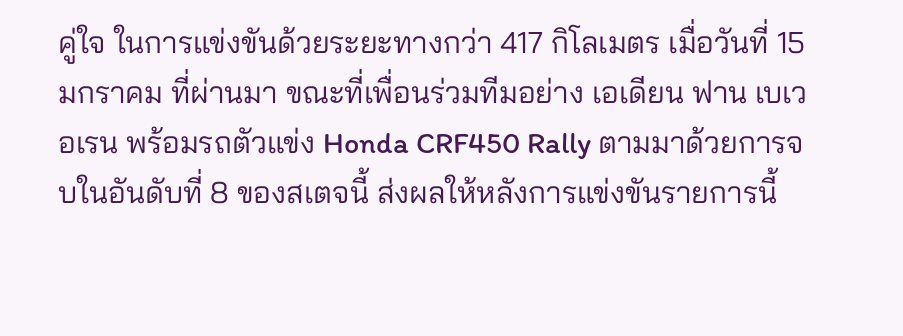คู่ใจ ในการแข่งขันด้วยระยะทางกว่า 417 กิโลเมตร เมื่อวันที่ 15 มกราคม ที่ผ่านมา ขณะที่เพื่อนร่วมทีมอย่าง เอเดียน ฟาน เบเวอเรน พร้อมรถตัวแข่ง Honda CRF450 Rally ตามมาด้วยการจบในอันดับที่ 8 ของสเตจนี้ ส่งผลให้หลังการแข่งขันรายการนี้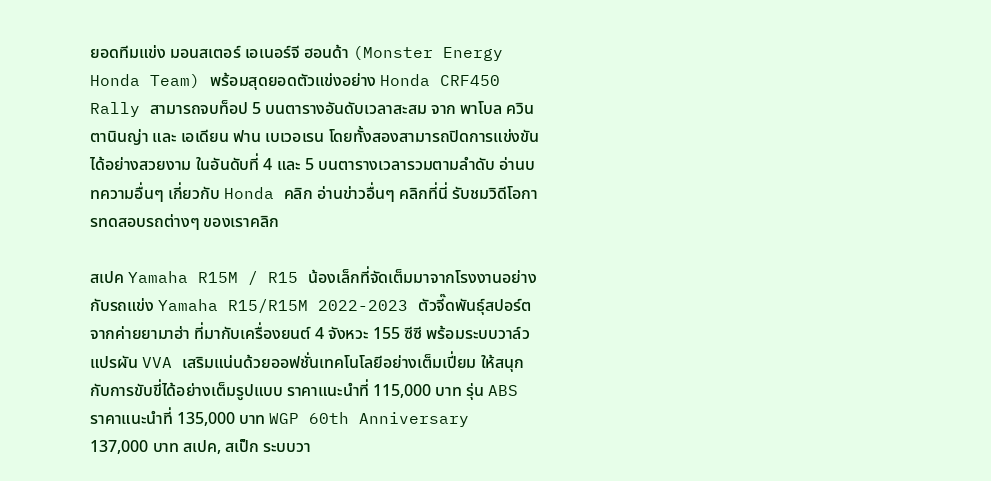ยอดทีมแข่ง มอนสเตอร์ เอเนอร์จี ฮอนด้า (Monster Energy Honda Team) พร้อมสุดยอดตัวแข่งอย่าง Honda CRF450 Rally สามารถจบท็อป 5 บนตารางอันดับเวลาสะสม จาก พาโบล ควินตานินญ่า และ เอเดียน ฟาน เบเวอเรน โดยทั้งสองสามารถปิดการแข่งขันได้อย่างสวยงาม ในอันดับที่ 4 และ 5 บนตารางเวลารวมตามลำดับ อ่านบทความอื่นๆ เกี่ยวกับ Honda คลิก อ่านข่าวอื่นๆ คลิกที่นี่ รับชมวิดีโอการทดสอบรถต่างๆ ของเราคลิก

สเปค Yamaha R15M / R15 น้องเล็กที่จัดเต็มมาจากโรงงานอย่างกับรถแข่ง Yamaha R15/R15M 2022-2023 ตัวจี๊ดพันธุ์สปอร์ตจากค่ายยามาฮ่า ที่มากับเครื่องยนต์ 4 จังหวะ 155 ซีซี พร้อมระบบวาล์วแปรผัน VVA เสริมแน่นด้วยออฟชั่นเทคโนโลยีอย่างเต็มเปี่ยม ให้สนุกกับการขับขี่ได้อย่างเต็มรูปแบบ ราคาแนะนำที่ 115,000 บาท รุ่น ABS ราคาแนะนำที่ 135,000 บาท WGP 60th Anniversary 137,000 บาท สเปค, สเป็ก ระบบวา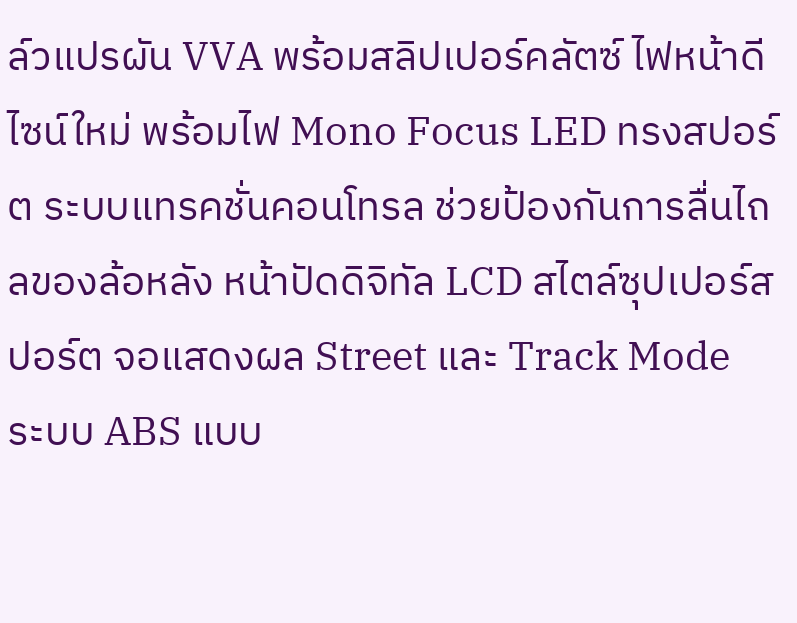ล์วแปรผัน VVA พร้อมสลิปเปอร์คลัตซ์ ไฟหน้าดีไซน์ใหม่ พร้อมไฟ Mono Focus LED ทรงสปอร์ต ระบบแทรคชั่นคอนโทรล ช่วยป้องกันการลื่นไถลของล้อหลัง หน้าปัดดิจิทัล LCD สไตล์ซุปเปอร์สปอร์ต จอแสดงผล Street และ Track Mode ระบบ ABS แบบ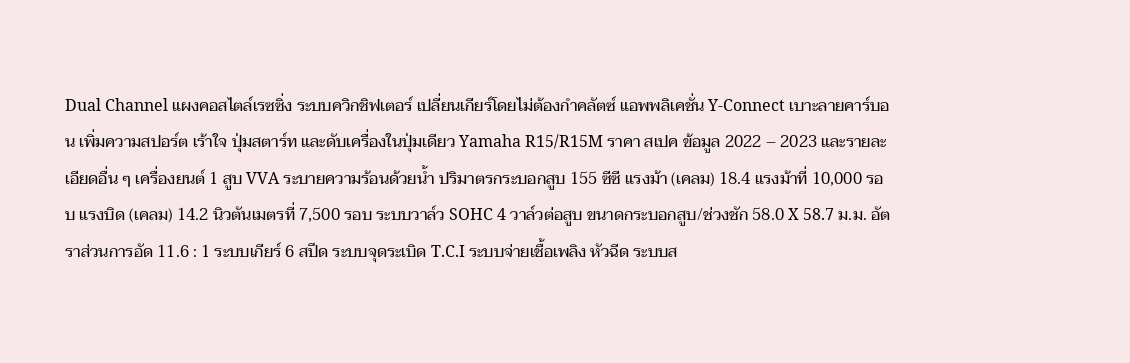Dual Channel แผงคอสไตล์เรซซิ่ง ระบบควิกชิฟเตอร์ เปลี่ยนเกียร์โดยไม่ต้องกำคลัตซ์ แอพพลิเคชั่น Y-Connect เบาะลายคาร์บอน เพิ่มความสปอร์ต เร้าใจ ปุ่มสตาร์ท และดับเครื่องในปุ่มเดียว Yamaha R15/R15M ราคา สเปค ข้อมูล 2022 – 2023 และรายละเอียดอื่น ๆ เครื่องยนต์ 1 สูบ VVA ระบายความร้อนด้วยน้ำ ปริมาตรกระบอกสูบ 155 ซีซี แรงม้า (เคลม) 18.4 แรงม้าที่ 10,000 รอบ แรงบิด (เคลม) 14.2 นิวตันเมตรที่ 7,500 รอบ ระบบวาล์ว SOHC 4 วาล์วต่อสูบ ขนาดกระบอกสูบ/ช่วงชัก 58.0 X 58.7 ม.ม. อัตราส่วนการอัด 11.6 : 1 ระบบเกียร์ 6 สปีด ระบบจุดระเบิด T.C.I ระบบจ่ายเชื้อเพลิง หัวฉีด ระบบส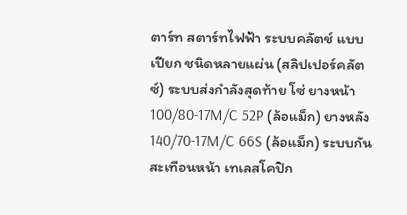ตาร์ท สตาร์ทไฟฟ้า ระบบคลัตช์ แบบเปียก ชนิดหลายแผ่น (สลิปเปอร์คลัตซ์) ระบบส่งกำลังสุดท้าย โซ่ ยางหน้า 100/80-17M/C 52P (ล้อแม็ก) ยางหลัง 140/70-17M/C 66S (ล้อแม็ก) ระบบกันสะเทือนหน้า เทเลสโคปิก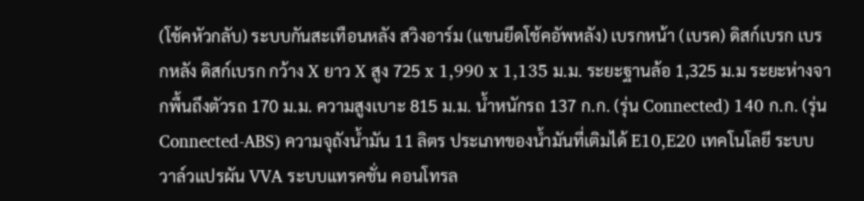(โช้คหัวกลับ) ระบบกันสะเทือนหลัง สวิงอาร์ม (แขนยึดโช้คอัพหลัง) เบรกหน้า (เบรค) ดิสก์เบรก เบรกหลัง ดิสก์เบรก กว้าง X ยาว X สูง 725 x 1,990 x 1,135 ม.ม. ระยะฐานล้อ 1,325 ม.ม ระยะห่างจากพื้นถึงตัวรถ 170 ม.ม. ความสูงเบาะ 815 ม.ม. น้ำหนักรถ 137 ก.ก. (รุ่น Connected) 140 ก.ก. (รุ่น Connected-ABS) ความจุถังน้ำมัน 11 ลิตร ประเภทของน้ำมันที่เติมได้ E10,E20 เทคโนโลยี ระบบวาล์วแปรผัน VVA ระบบแทรคชั่น คอนโทรล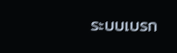ระบบเบรก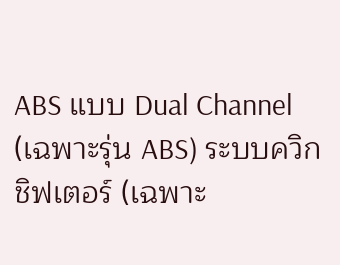ABS แบบ Dual Channel (เฉพาะรุ่น ABS) ระบบควิกชิฟเตอร์ (เฉพาะ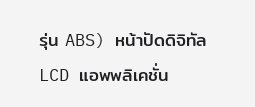รุ่น ABS) หน้าปัดดิจิทัล LCD แอพพลิเคชั่น